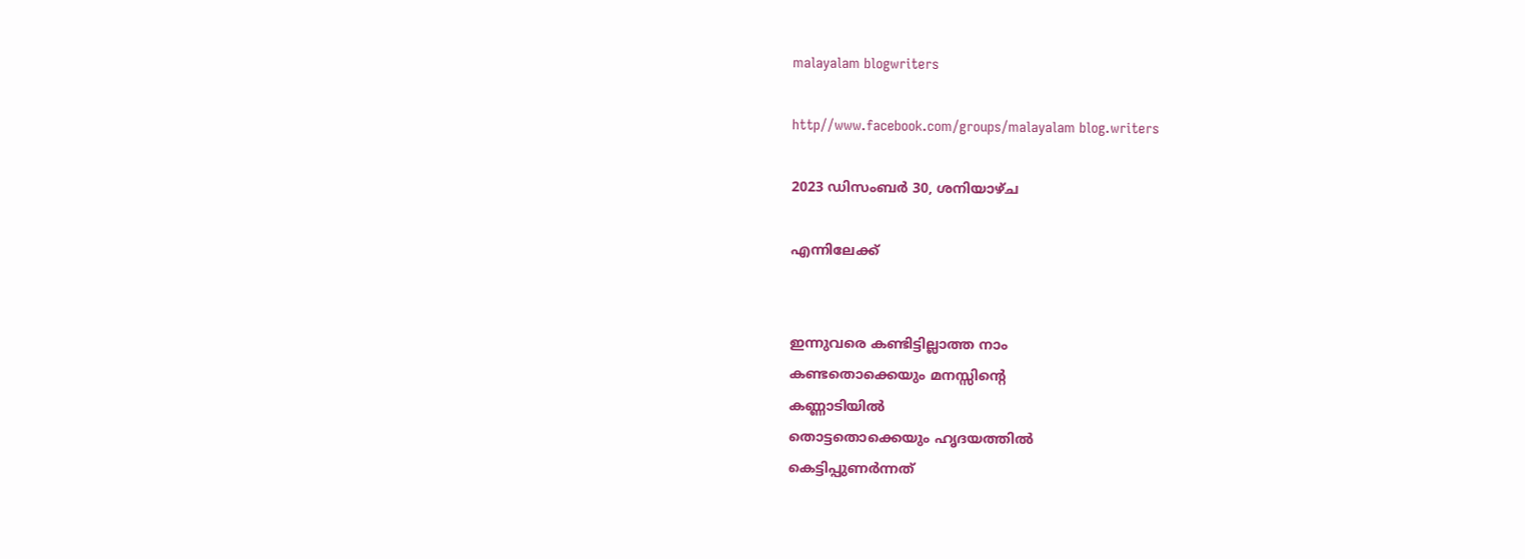malayalam blogwriters

http//www.facebook.com/groups/malayalam blog.writers

2023 ഡിസംബർ 30, ശനിയാഴ്‌ച

എന്നിലേക്ക്


ഇന്നുവരെ കണ്ടിട്ടില്ലാത്ത നാം
കണ്ടതൊക്കെയും മനസ്സിൻ്റെ
കണ്ണാടിയിൽ
തൊട്ടതൊക്കെയും ഹൃദയത്തിൽ
കെട്ടിപ്പുണർന്നത്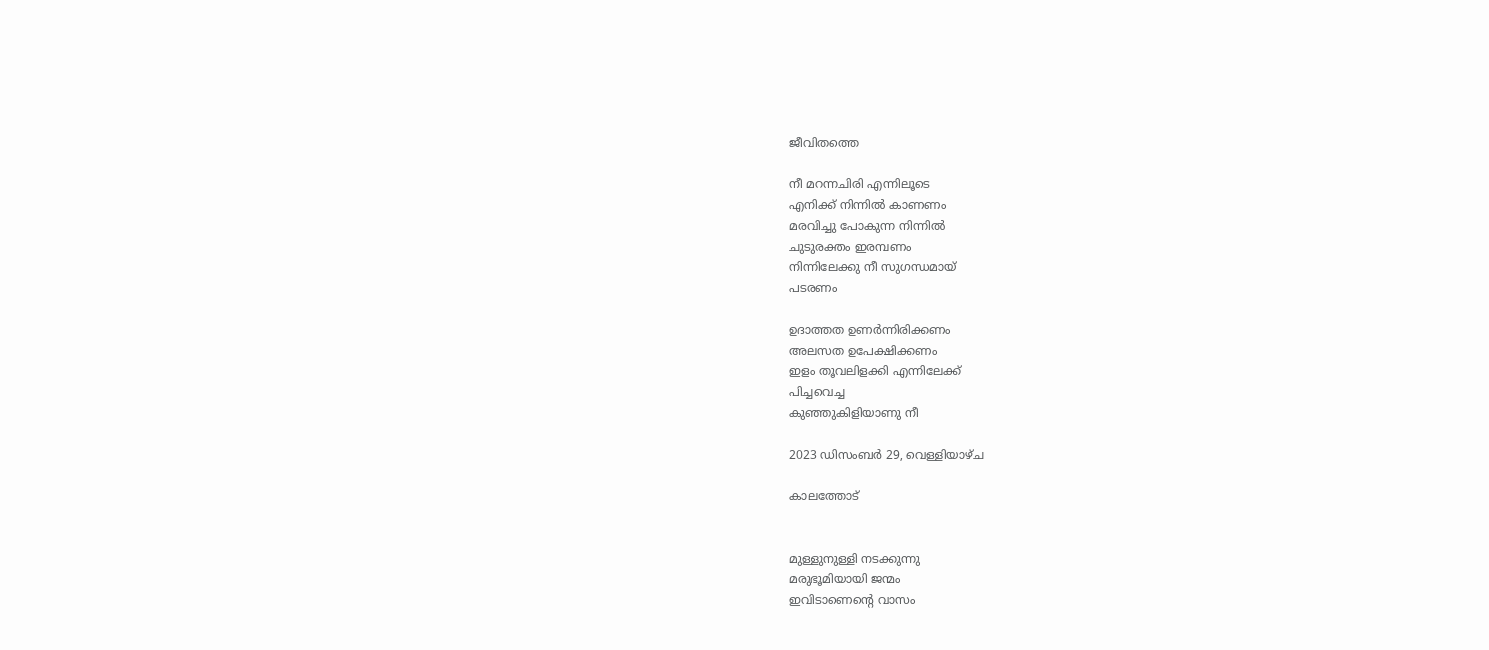ജീവിതത്തെ

നീ മറന്നചിരി എന്നിലൂടെ
എനിക്ക് നിന്നിൽ കാണണം
മരവിച്ചു പോകുന്ന നിന്നിൽ
ചുടുരക്തം ഇരമ്പണം
നിന്നിലേക്കു നീ സുഗന്ധമായ്
പടരണം

ഉദാത്തത ഉണർന്നിരിക്കണം
അലസത ഉപേക്ഷിക്കണം
ഇളം തൂവലിളക്കി എന്നിലേക്ക്
പിച്ചവെച്ച
കുഞ്ഞുകിളിയാണു നീ

2023 ഡിസംബർ 29, വെള്ളിയാഴ്‌ച

കാലത്തോട്


മുള്ളുനുള്ളി നടക്കുന്നു
മരുഭൂമിയായി ജന്മം
ഇവിടാണെൻ്റെ വാസം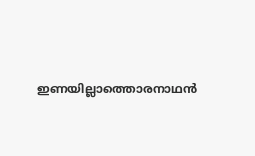ഇണയില്ലാത്തൊരനാഥൻ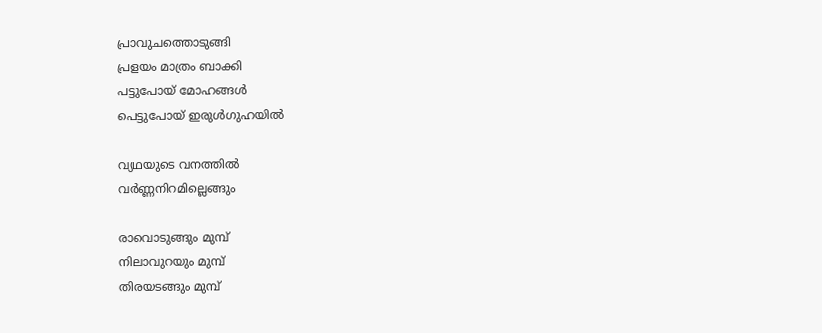പ്രാവുചത്തൊടുങ്ങി
പ്രളയം മാത്രം ബാക്കി
പട്ടുപോയ് മോഹങ്ങൾ
പെട്ടുപോയ് ഇരുൾഗുഹയിൽ

വ്യഥയുടെ വനത്തിൽ
വർണ്ണനിറമില്ലെങ്ങും

രാവൊടുങ്ങും മുമ്പ്
നിലാവുറയും മുമ്പ്
തിരയടങ്ങും മുമ്പ്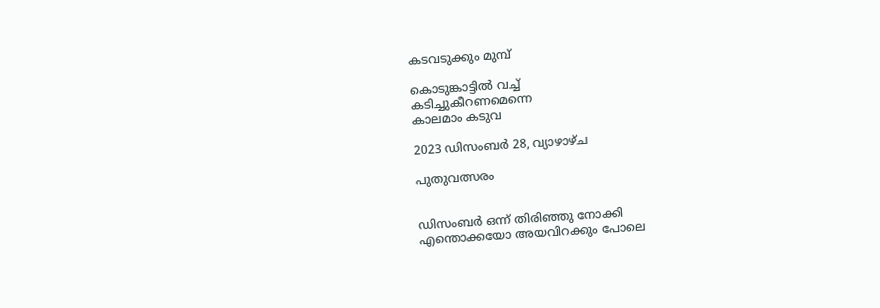കടവടുക്കും മുമ്പ്

കൊടുങ്കാട്ടിൽ വച്ച്
കടിച്ചുകീറണമെന്നെ
കാലമാം കടുവ

2023 ഡിസംബർ 28, വ്യാഴാഴ്‌ച

പുതുവത്സരം


ഡിസംബര്‍ ഒന്ന് തിരിഞ്ഞു നോക്കി
എന്തൊക്കയോ അയവിറക്കും പോലെ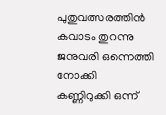പുതുവത്സരത്തിന്‍ കവാടം തുറന്നു
ജനുവരി ഒന്നെത്തി നോക്കി
കണ്ണിറുക്കി ഒന്ന്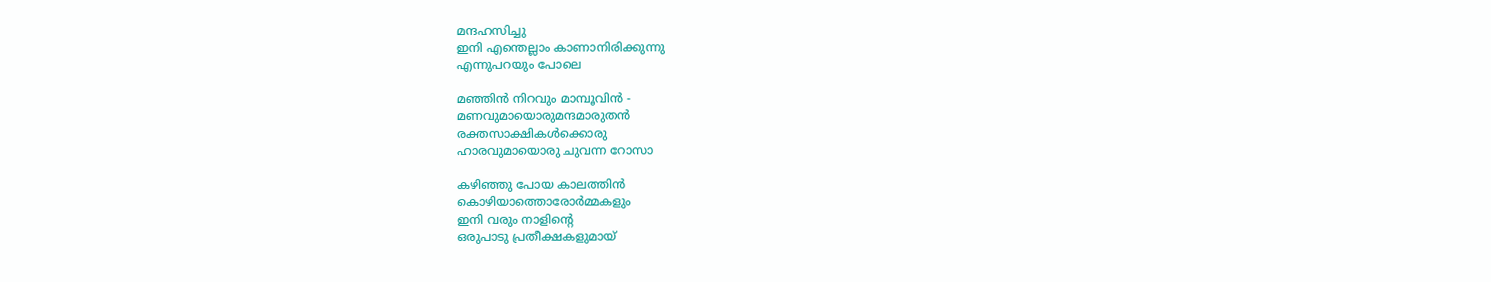മന്ദഹസിച്ചു
ഇനി എന്തെല്ലാം കാണാനിരിക്കുന്നു
എന്നുപറയും പോലെ

മഞ്ഞിന്‍ നിറവും മാമ്പൂവിന്‍ -
മണവുമായൊരുമന്ദമാരുതന്‍
രക്തസാക്ഷികള്‍ക്കൊരു
ഹാരവുമായൊരു ചുവന്ന റോസാ

കഴിഞ്ഞു പോയ കാലത്തിന്‍
കൊഴിയാത്തൊരോർമ്മകളും
ഇനി വരും നാളിന്റെ
ഒരുപാടു പ്രതീക്ഷകളുമായ്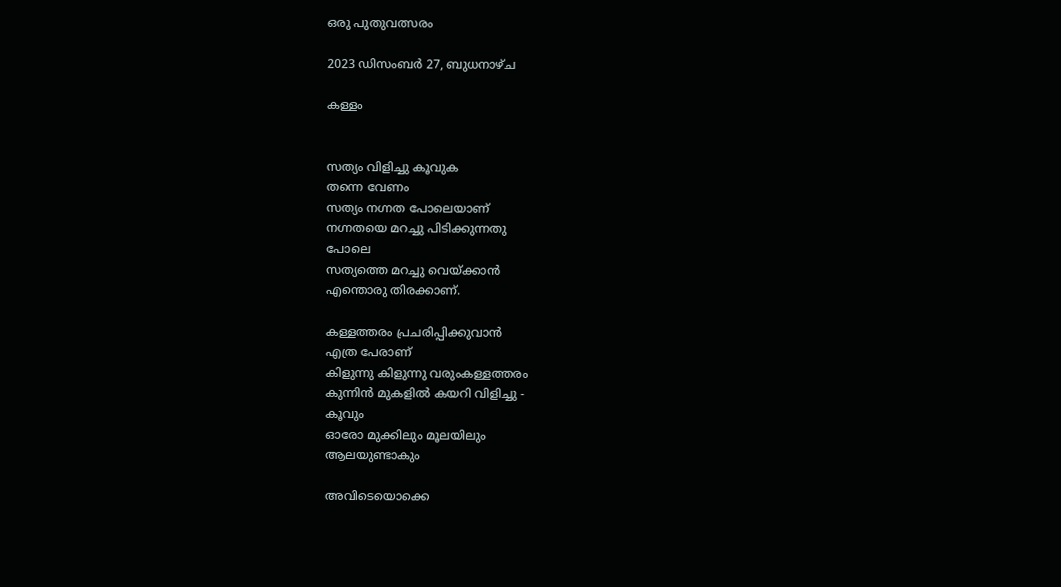ഒരു പുതുവത്സരം

2023 ഡിസംബർ 27, ബുധനാഴ്‌ച

കള്ളം


സത്യം വിളിച്ചു കൂവുക
തന്നെ വേണം
സത്യം നഗ്നത പോലെയാണ്
നഗ്നതയെ മറച്ചു പിടിക്കുന്നതു
പോലെ
സത്യത്തെ മറച്ചു വെയ്ക്കാൻ
എന്തൊരു തിരക്കാണ്.

കള്ളത്തരം പ്രചരിപ്പിക്കുവാൻ
എത്ര പേരാണ്
കിളുന്നു കിളുന്നു വരുംകള്ളത്തരം
കുന്നിൻ മുകളിൽ കയറി വിളിച്ചു -
കൂവും
ഓരോ മുക്കിലും മൂലയിലും
ആലയുണ്ടാകും

അവിടെയൊക്കെ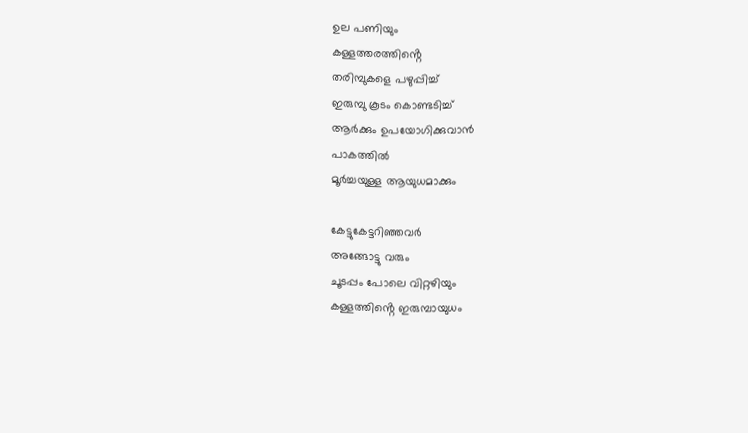ഉല പണിയും
കള്ളത്തരത്തിൻ്റെ
തരിമ്പുകളെ പഴുപ്പിച്ച്
ഇരുമ്പു കൂടം കൊണ്ടടിച്ച്
ആർക്കും ഉപയോഗിക്കുവാൻ
പാകത്തിൽ
മൂർച്ചയുള്ള ആയുധമാക്കും

കേട്ടുകേട്ടറിഞ്ഞവർ
അങ്ങോട്ടു വരും
ചൂടപ്പം പോലെ വിറ്റഴിയും
കള്ളത്തിൻ്റെ ഇരുമ്പായുധം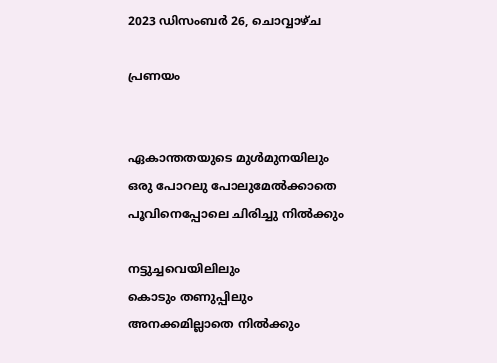2023 ഡിസംബർ 26, ചൊവ്വാഴ്ച

പ്രണയം


ഏകാന്തതയുടെ മുൾമുനയിലും
ഒരു പോറലു പോലുമേൽക്കാതെ
പൂവിനെപ്പോലെ ചിരിച്ചു നിൽക്കും

നട്ടുച്ചവെയിലിലും
കൊടും തണുപ്പിലും
അനക്കമില്ലാതെ നിൽക്കും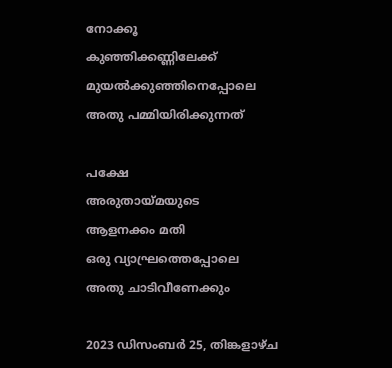നോക്കൂ
കുഞ്ഞിക്കണ്ണിലേക്ക്
മുയൽക്കുഞ്ഞിനെപ്പോലെ
അതു പമ്മിയിരിക്കുന്നത്

പക്ഷേ
അരുതായ്മയുടെ
ആളനക്കം മതി
ഒരു വ്യാഘ്രത്തെപ്പോലെ
അതു ചാടിവീണേക്കും

2023 ഡിസംബർ 25, തിങ്കളാഴ്‌ച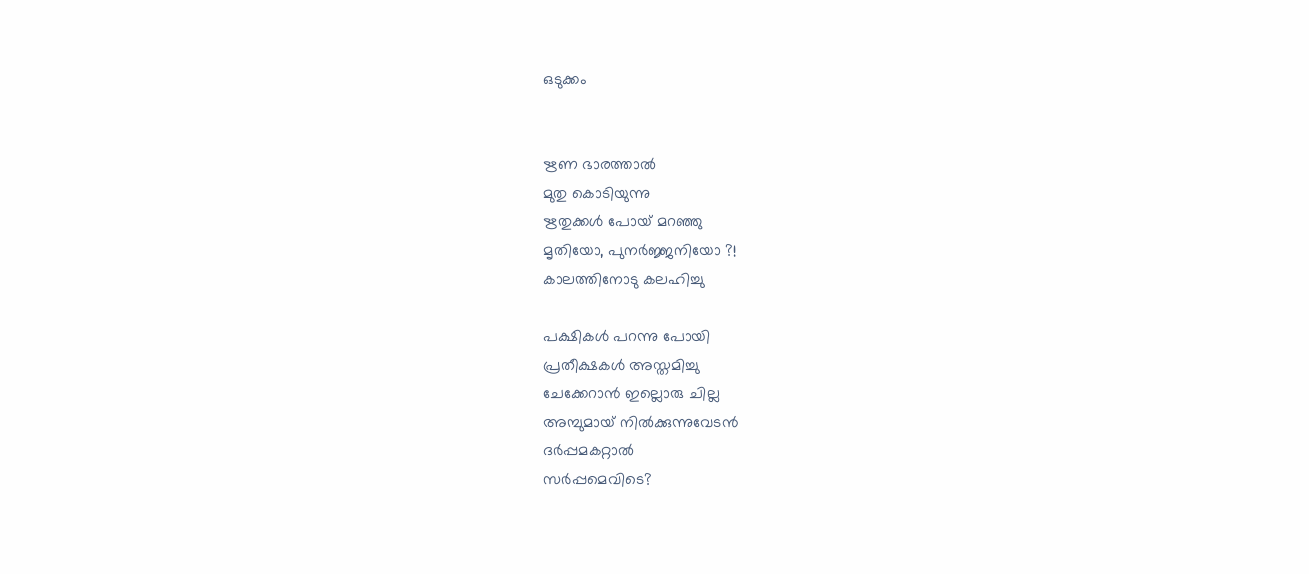ഒടുക്കം


ഋണ ഭാരത്താൽ
മുതു കൊടിയുന്നു
ഋതുക്കൾ പോയ് മറഞ്ഞു
മൃതിയോ, പുനർജ്ജനിയോ ?!
കാലത്തിനോടു കലഹിച്ചു

പക്ഷികൾ പറന്നു പോയി
പ്രതീക്ഷകൾ അസ്തമിച്ചു
ചേക്കേറാൻ ഇല്ലൊരു ചില്ല
അമ്പുമായ് നിൽക്കുന്നുവേടൻ
ദർപ്പമകറ്റാൽ
സർപ്പമെവിടെ?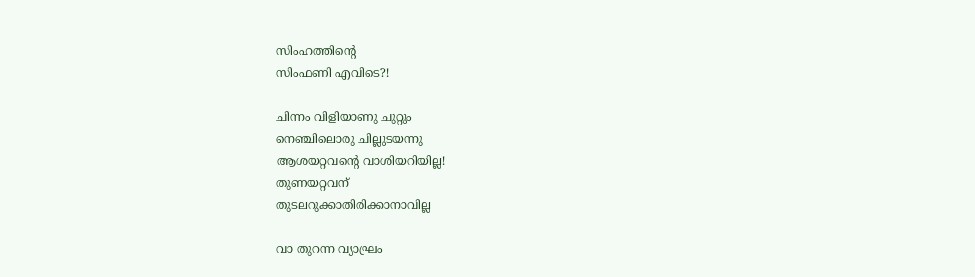സിംഹത്തിൻ്റെ
സിംഫണി എവിടെ?!

ചിന്നം വിളിയാണു ചുറ്റും
നെഞ്ചിലൊരു ചില്ലുടയന്നു
ആശയറ്റവൻ്റെ വാശിയറിയില്ല!
തുണയറ്റവന്
തുടലറുക്കാതിരിക്കാനാവില്ല

വാ തുറന്ന വ്യാഘ്രം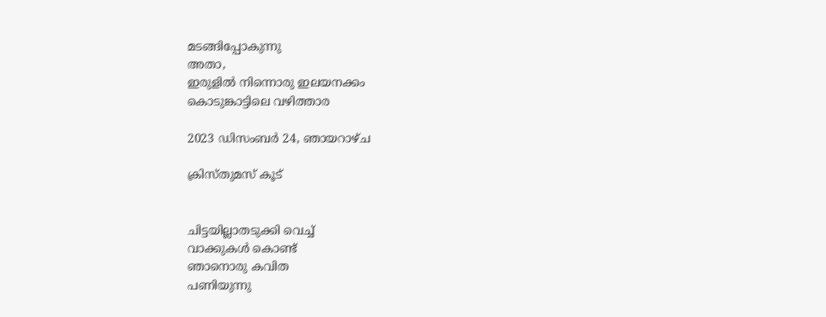മടങ്ങിപ്പോകുന്നു
അതാ,
ഇരുളിൽ നിന്നൊരു ഇലയനക്കം
കൊടുങ്കാട്ടിലെ വഴിത്താര

2023 ഡിസംബർ 24, ഞായറാഴ്‌ച

ക്രിസ്തുമസ് കൂട്


ചിട്ടയില്ലാതടുക്കി വെച്ച്
വാക്കുകൾ കൊണ്ട്
ഞാനൊരു കവിത
പണിയുന്നു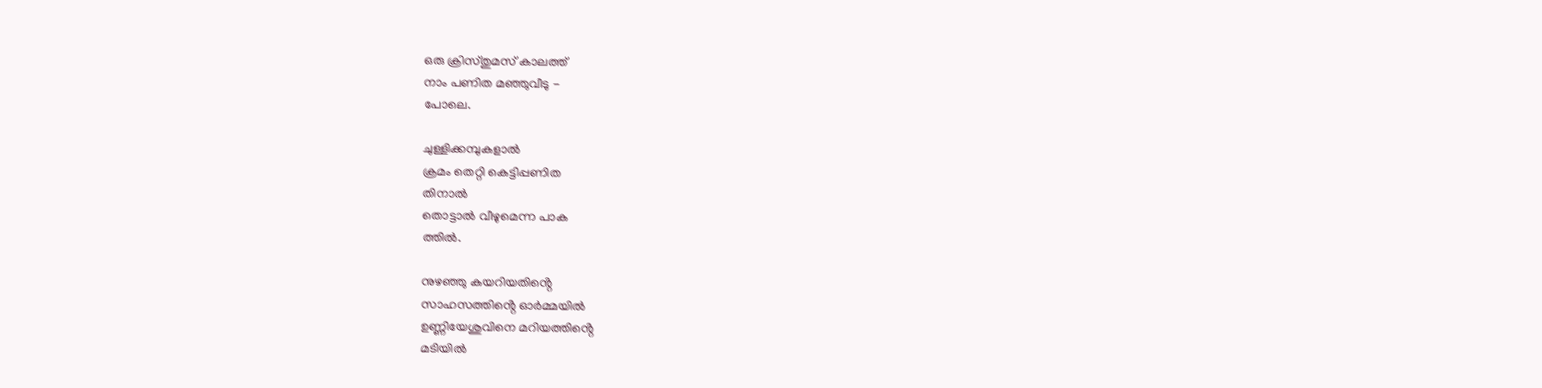ഒരു ക്രിസ്തുമസ് കാലത്ത്
നാം പണിത മഞ്ഞുവീടു -
പോലെ.

ചുള്ളിക്കമ്പുകളാൽ
ക്രമം തെറ്റി കെട്ടിപ്പണിത
തിനാൽ
തൊട്ടാൽ വീഴുമെന്ന പാക
ത്തിൽ.

നുഴഞ്ഞു കയറിയതിൻ്റെ
സാഹസത്തിൻ്റെ ഓർമ്മയിൽ
ഉണ്ണിയേശുവിനെ മറിയത്തിൻ്റെ
മടിയിൽ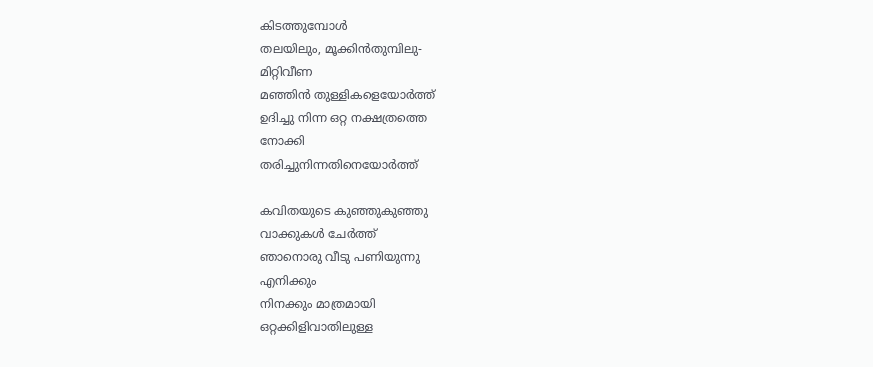കിടത്തുമ്പോൾ
തലയിലും, മൂക്കിൻതുമ്പിലു-
മിറ്റിവീണ
മഞ്ഞിൻ തുള്ളികളെയോർത്ത്
ഉദിച്ചു നിന്ന ഒറ്റ നക്ഷത്രത്തെ
നോക്കി
തരിച്ചുനിന്നതിനെയോർത്ത്

കവിതയുടെ കുഞ്ഞുകുഞ്ഞു
വാക്കുകൾ ചേർത്ത്
ഞാനൊരു വീടു പണിയുന്നു
എനിക്കും
നിനക്കും മാത്രമായി
ഒറ്റക്കിളിവാതിലുള്ള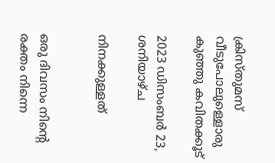ക്രിസ്തുമസ് വീടുപോലുള്ളൊരു
കുഞ്ഞു കവിതക്കൂട്

2023 ഡിസംബർ 23, ശനിയാഴ്‌ച

നിനക്കുള്ളത്


ഒരു ദിവസം നിൻ്റെ രക്തം നിന്നെ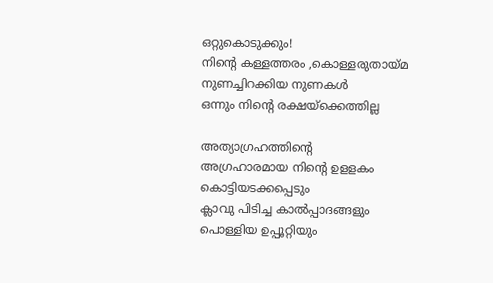ഒറ്റുകൊടുക്കും!
നിൻ്റെ കള്ളത്തരം ,കൊള്ളരുതായ്മ നുണച്ചിറക്കിയ നുണകൾ
ഒന്നും നിൻ്റെ രക്ഷയ്ക്കെത്തില്ല

അത്യാഗ്രഹത്തിൻ്റെ
അഗ്രഹാരമായ നിൻ്റെ ഉളളകം
കൊട്ടിയടക്കപ്പെടും
ക്ലാവു പിടിച്ച കാൽപ്പാദങ്ങളും
പൊള്ളിയ ഉപ്പൂറ്റിയും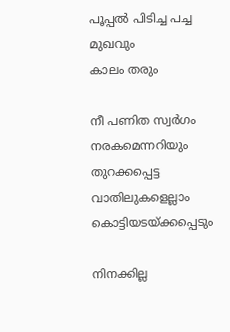പൂപ്പൽ പിടിച്ച പച്ച മുഖവും
കാലം തരും

നീ പണിത സ്വർഗം
നരകമെന്നറിയും
തുറക്കപ്പെട്ട വാതിലുകളെല്ലാം
കൊട്ടിയടയ്ക്കപ്പെടും

നിനക്കില്ല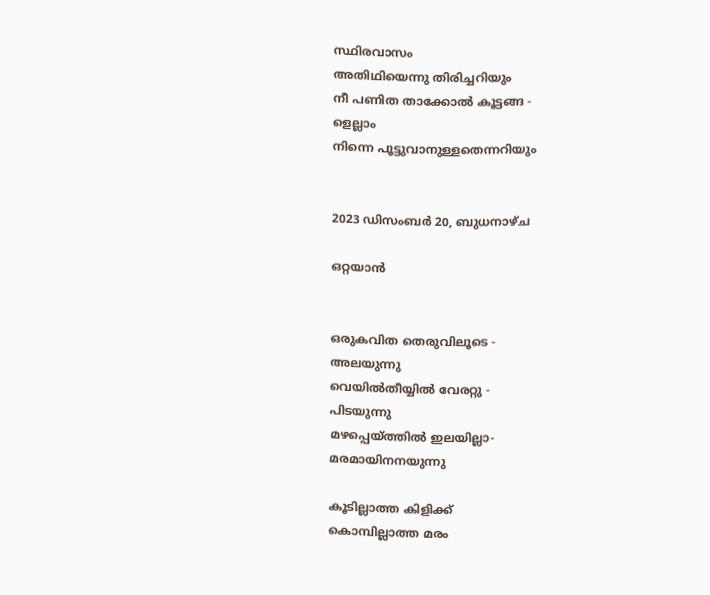സ്ഥിരവാസം
അതിഥിയെന്നു തിരിച്ചറിയും
നീ പണിത താക്കോൽ കൂട്ടങ്ങ -
ളെല്ലാം
നിന്നെ പൂട്ടുവാനുള്ളതെന്നറിയും


2023 ഡിസംബർ 20, ബുധനാഴ്‌ച

ഒറ്റയാൻ


ഒരുകവിത തെരുവിലൂടെ -
അലയുന്നു
വെയിൽതീയ്യിൽ വേരറ്റു -
പിടയുന്നു
മഴപ്പെയ്ത്തിൽ ഇലയില്ലാ-
മരമായിനനയുന്നു

കൂടില്ലാത്ത കിളിക്ക്
കൊമ്പില്ലാത്ത മരം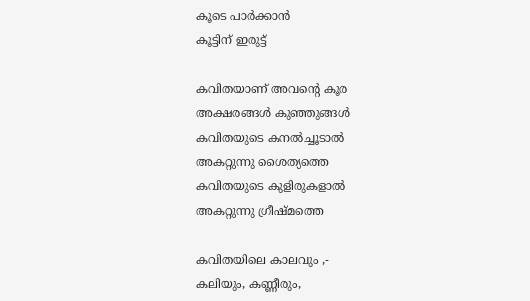കൂടെ പാർക്കാൻ
കൂട്ടിന് ഇരുട്ട്

കവിതയാണ് അവൻ്റെ കൂര
അക്ഷരങ്ങൾ കുഞ്ഞുങ്ങൾ
കവിതയുടെ കനൽച്ചൂടാൽ
അകറ്റുന്നു ശൈത്യത്തെ
കവിതയുടെ കുളിരുകളാൽ
അകറ്റുന്നു ഗ്രീഷ്മത്തെ

കവിതയിലെ കാലവും ,-
കലിയും, കണ്ണീരും,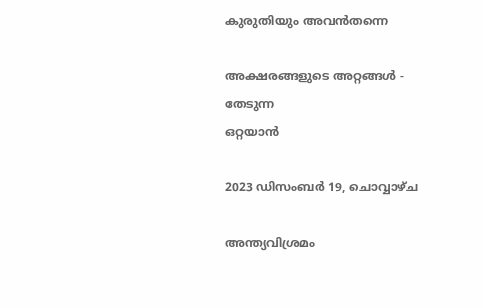കുരുതിയും അവൻതന്നെ

അക്ഷരങ്ങളുടെ അറ്റങ്ങൾ -
തേടുന്ന
ഒറ്റയാൻ

2023 ഡിസംബർ 19, ചൊവ്വാഴ്ച

അന്ത്യവിശ്രമം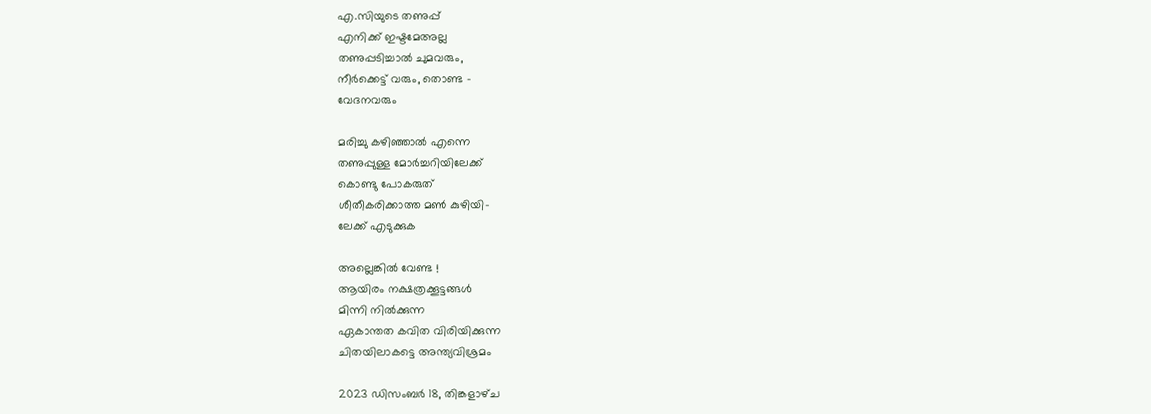എ.സിയുടെ തണുപ്പ്
എനിക്ക് ഇഷ്ടമേഅല്ല
തണുപ്പടിച്ചാൽ ചുമവരും,
നീർക്കെട്ട് വരും, തൊണ്ട -
വേദനവരും

മരിച്ചു കഴിഞ്ഞാൽ എന്നെ
തണുപ്പുള്ള മോർച്ചറിയിലേക്ക്
കൊണ്ടു പോകരുത്
ശീതീകരിക്കാത്ത മൺ കുഴിയി-
ലേക്ക് എടുക്കുക

അല്ലെങ്കിൽ വേണ്ട !
ആയിരം നക്ഷത്രക്കൂട്ടങ്ങൾ
മിന്നി നിൽക്കുന്ന
ഏകാന്തത കവിത വിരിയിക്കുന്ന
ചിതയിലാകട്ടെ അന്ത്യവിശ്രമം

2023 ഡിസംബർ 18, തിങ്കളാഴ്‌ച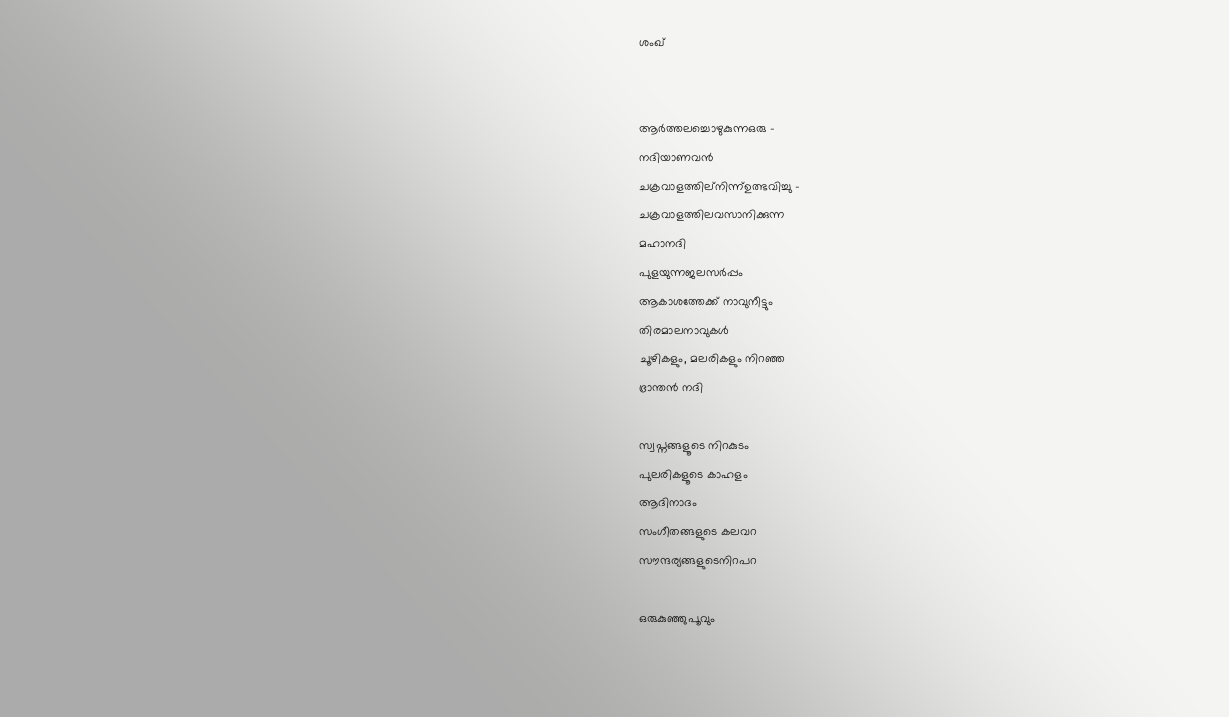ശംഖ്


ആര്‍ത്തലച്ചൊഴുകുന്നഒരു -
നദിയാണവന്‍
ചക്രവാളത്തില്നിന്ന്ഉത്ഭവിച്ചു -
ചക്രവാളത്തിലവസാനിക്കുന്ന
മഹാനദി
പുളയുന്നജലസര്‍പ്പം
ആകാശത്തേക്ക് നാവുനീട്ടും
തിരമാലനാവുകള്‍
ചൂഴികളും, മലരികളും നിറഞ്ഞ
ഭ്രാന്തന്‍ നദി

സ്വപ്നങ്ങളൂടെ നിറകുടം
പുലരികളൂടെ കാഹളം
ആദിനാദം
സംഗീതങ്ങളുടെ കലവറ
സൗന്ദര്യങ്ങളുടെനിറപറ

ഒരുകുഞ്ഞുപൂവും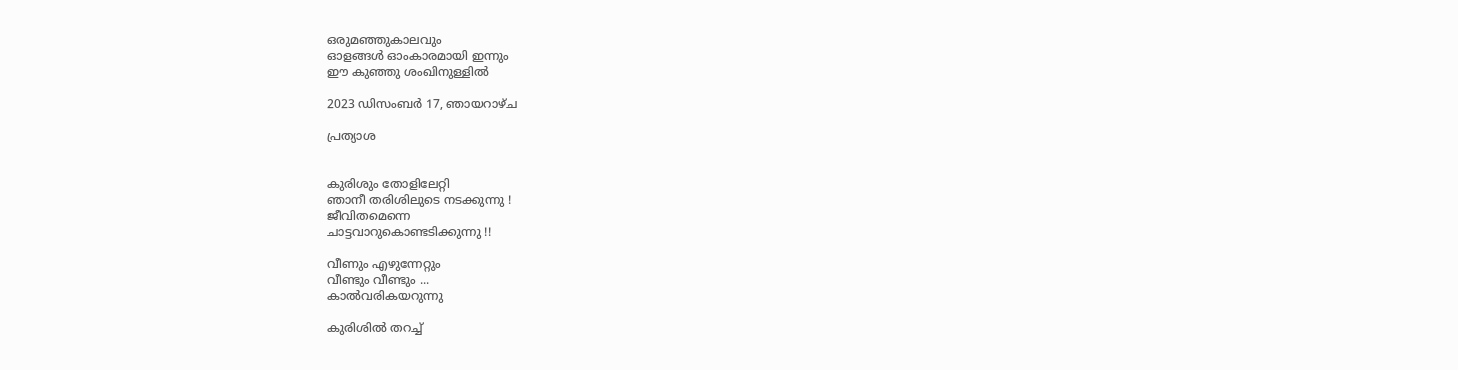ഒരുമഞ്ഞുകാലവും
ഓളങ്ങള്‍ ഓംകാരമായി ഇന്നും
ഈ കുഞ്ഞു ശംഖിനുള്ളില്‍

2023 ഡിസംബർ 17, ഞായറാഴ്‌ച

പ്രത്യാശ


കുരിശും തോളിലേറ്റി
ഞാനീ തരിശിലുടെ നടക്കുന്നു !
ജീവിതമെന്നെ
ചാട്ടവാറുകൊണ്ടടിക്കുന്നു !!

വീണും എഴുന്നേറ്റും
വീണ്ടും വീണ്ടും ...
കാൽവരികയറുന്നു

കുരിശിൽ തറച്ച്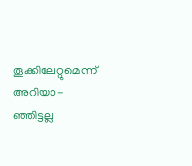തൂക്കിലേറ്റുമെന്ന് അറിയാ-
ഞ്ഞിട്ടല്ല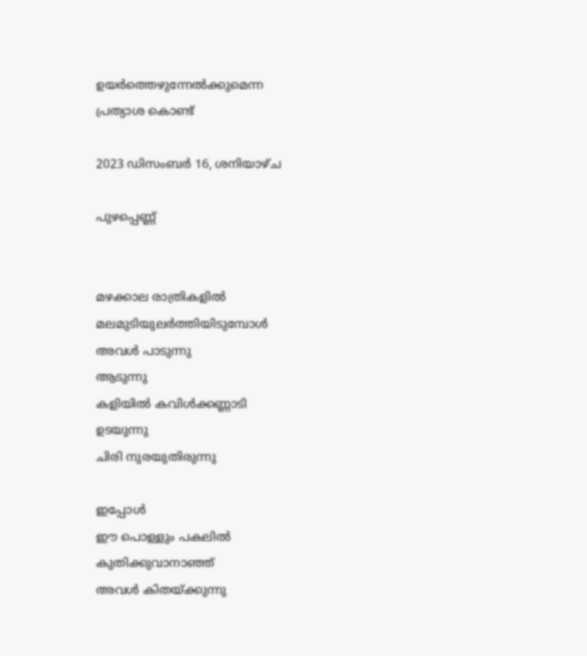ഉയർത്തെഴുന്നേൽക്കുമെന്ന
പ്രത്യാശ കൊണ്ട്

2023 ഡിസംബർ 16, ശനിയാഴ്‌ച

പുഴപ്പെണ്ണ്


മഴക്കാല രാത്രികളിൽ
മലമുടിയുലർത്തിയിടുമ്പോൾ
അവൾ പാടുന്നു
ആടുന്നു
കളിയിൽ കവിൾക്കണ്ണാടി
ഉടയുന്നു
ചിരി നുരയുതിരുന്നു

ഇപ്പോൾ
ഈ പൊള്ളും പകലിൽ
കുതിക്കുവാനാഞ്ഞ്
അവൾ കിതയ്ക്കുന്നു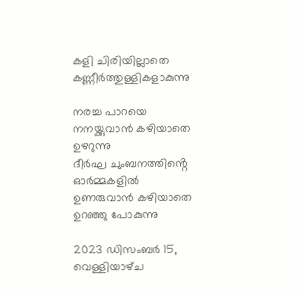കളി ചിരിയില്ലാതെ
കണ്ണീർത്തുള്ളികളാകുന്നു

നരച്ച പാറയെ
നനയ്ക്കുവാൻ കഴിയാതെ
ഉഴറുന്നു
ദീർഘ ചുംബനത്തിൻ്റെ
ഓർമ്മകളിൽ
ഉണരുവാൻ കഴിയാതെ
ഉറഞ്ഞു പോകുന്നു

2023 ഡിസംബർ 15, വെള്ളിയാഴ്‌ച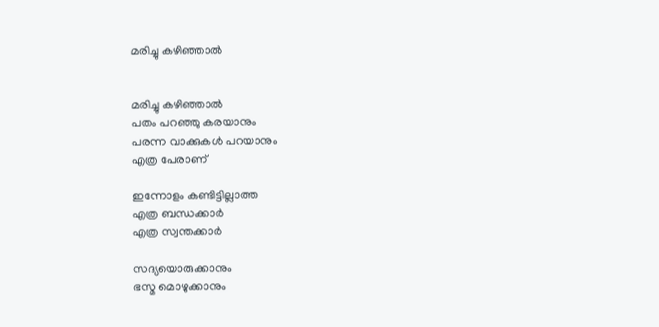മരിച്ചു കഴിഞ്ഞാൽ


മരിച്ചു കഴിഞ്ഞാൽ
പതം പറഞ്ഞു കരയാനും
പരന്ന വാക്കുകൾ പറയാനും
എത്ര പേരാണ്

ഇന്നോളം കണ്ടിട്ടില്ലാത്ത
എത്ര ബന്ധക്കാർ
എത്ര സ്വന്തക്കാർ

സദ്യയൊരുക്കാനും
ഭസ്മ മൊഴുക്കാനും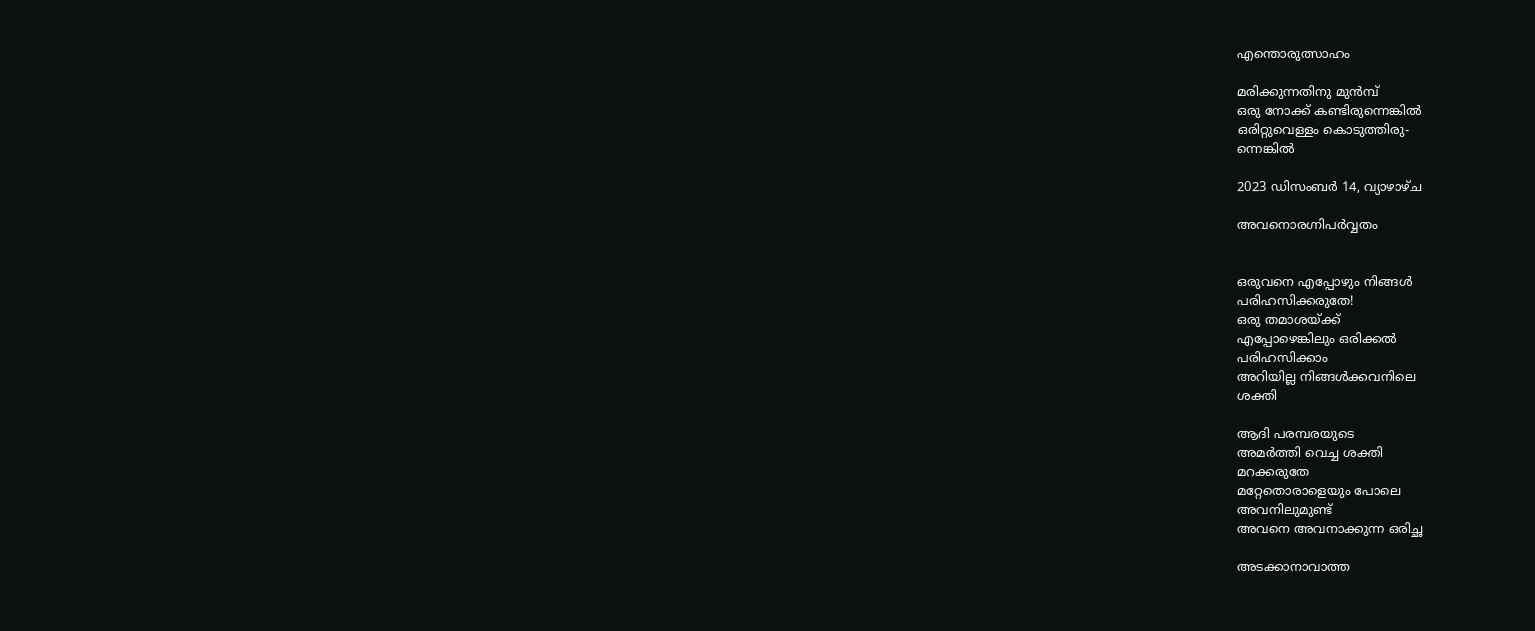എന്തൊരുത്സാഹം

മരിക്കുന്നതിനു മുൻമ്പ്
ഒരു നോക്ക് കണ്ടിരുന്നെങ്കിൽ
ഒരിറ്റുവെള്ളം കൊടുത്തിരു-
ന്നെങ്കിൽ

2023 ഡിസംബർ 14, വ്യാഴാഴ്‌ച

അവനൊരഗ്നിപർവ്വതം


ഒരുവനെ എപ്പോഴും നിങ്ങൾ
പരിഹസിക്കരുതേ!
ഒരു തമാശയ്ക്ക്
എപ്പോഴെങ്കിലും ഒരിക്കൽ
പരിഹസിക്കാം
അറിയില്ല നിങ്ങൾക്കവനിലെ
ശക്തി

ആദി പരമ്പരയുടെ
അമർത്തി വെച്ച ശക്തി
മറക്കരുതേ
മറ്റേതൊരാളെയും പോലെ
അവനിലുമുണ്ട്
അവനെ അവനാക്കുന്ന ഒരിച്ഛ

അടക്കാനാവാത്ത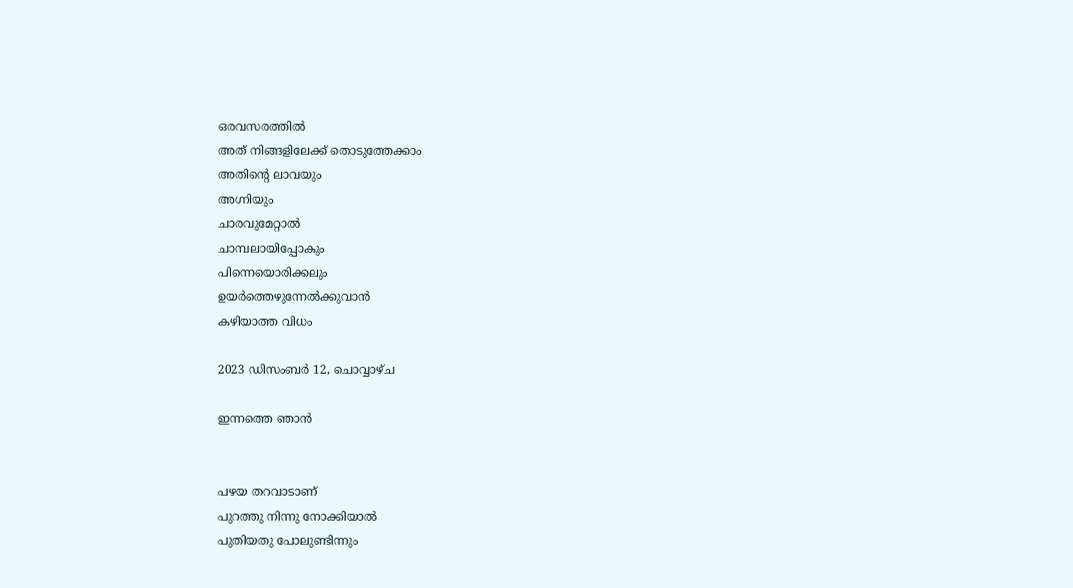ഒരവസരത്തിൽ
അത് നിങ്ങളിലേക്ക് തൊടുത്തേക്കാം
അതിൻ്റെ ലാവയും
അഗ്നിയും
ചാരവുമേറ്റാൽ
ചാമ്പലായിപ്പോകും
പിന്നെയൊരിക്കലും
ഉയർത്തെഴുന്നേൽക്കുവാൻ
കഴിയാത്ത വിധം

2023 ഡിസംബർ 12, ചൊവ്വാഴ്ച

ഇന്നത്തെ ഞാൻ


പഴയ തറവാടാണ്
പുറത്തു നിന്നു നോക്കിയാൽ
പുതിയതു പോലുണ്ടിന്നും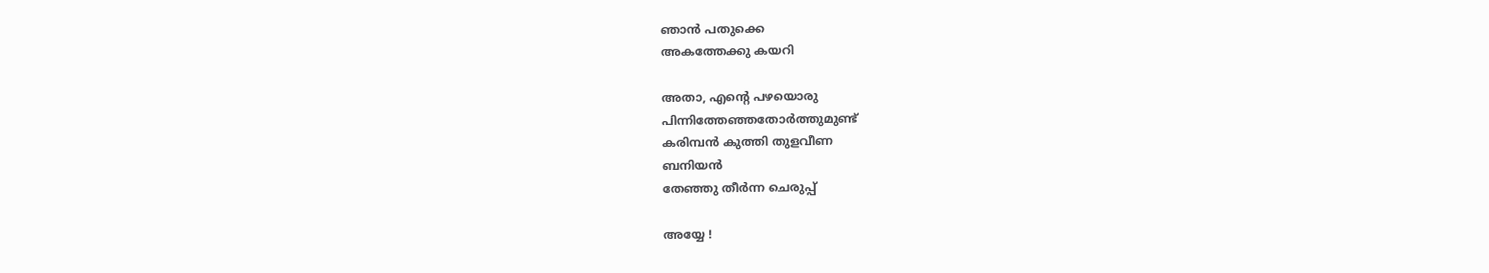ഞാൻ പതുക്കെ
അകത്തേക്കു കയറി

അതാ, എൻ്റെ പഴയൊരു
പിന്നിത്തേഞ്ഞതോർത്തുമുണ്ട്
കരിമ്പൻ കുത്തി തുളവീണ
ബനിയൻ
തേഞ്ഞു തീർന്ന ചെരുപ്പ്

അയ്യേ !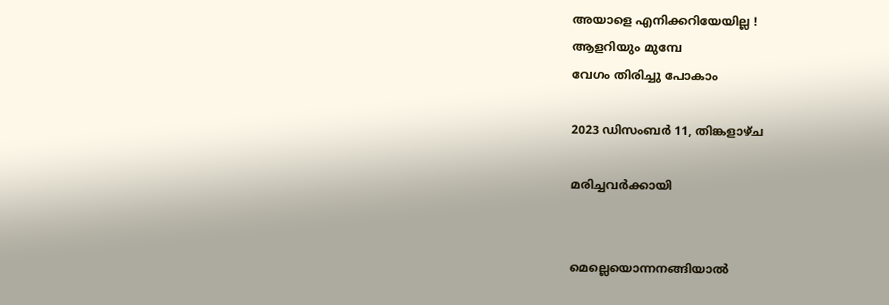അയാളെ എനിക്കറിയേയില്ല !
ആളറിയും മുമ്പേ
വേഗം തിരിച്ചു പോകാം

2023 ഡിസംബർ 11, തിങ്കളാഴ്‌ച

മരിച്ചവർക്കായി


മെല്ലെയൊന്നനങ്ങിയാൽ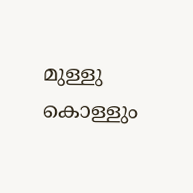മുള്ളു കൊള്ളും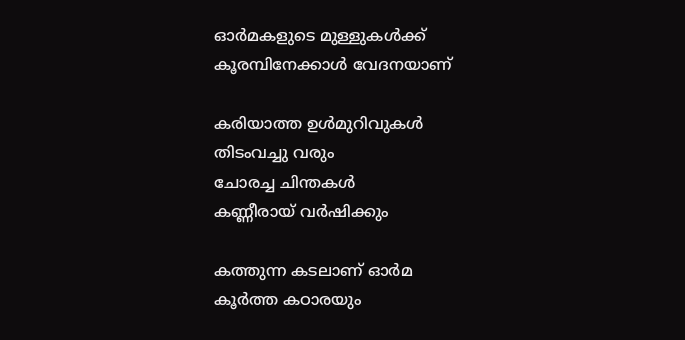ഓർമകളുടെ മുള്ളുകൾക്ക്
കൂരമ്പിനേക്കാൾ വേദനയാണ്

കരിയാത്ത ഉൾമുറിവുകൾ
തിടംവച്ചു വരും
ചോരച്ച ചിന്തകൾ
കണ്ണീരായ് വർഷിക്കും

കത്തുന്ന കടലാണ് ഓർമ
കൂർത്ത കഠാരയും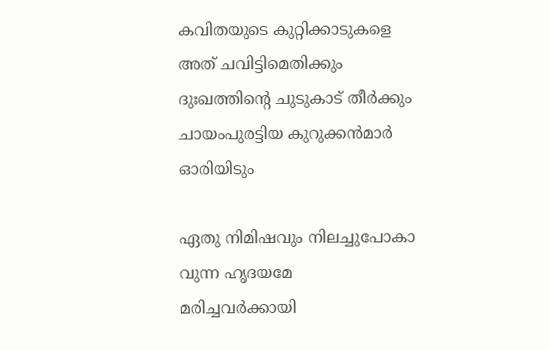കവിതയുടെ കുറ്റിക്കാടുകളെ
അത് ചവിട്ടിമെതിക്കും
ദുഃഖത്തിൻ്റെ ചുടുകാട് തീർക്കും
ചായംപുരട്ടിയ കുറുക്കൻമാർ
ഓരിയിടും

ഏതു നിമിഷവും നിലച്ചുപോകാ
വുന്ന ഹൃദയമേ
മരിച്ചവർക്കായി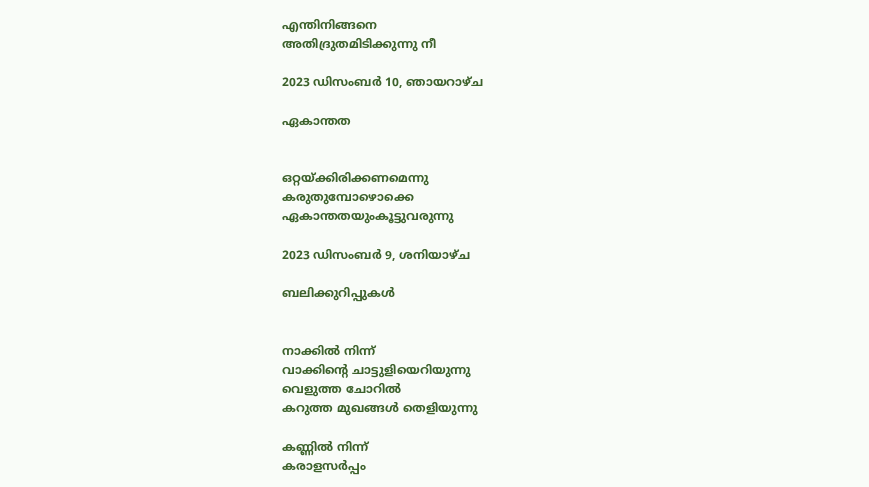എന്തിനിങ്ങനെ
അതിദ്രുതമിടിക്കുന്നു നീ

2023 ഡിസംബർ 10, ഞായറാഴ്‌ച

ഏകാന്തത


ഒറ്റയ്ക്കിരിക്കണമെന്നു
കരുതുമ്പോഴൊക്കെ
ഏകാന്തതയുംകൂട്ടുവരുന്നു

2023 ഡിസംബർ 9, ശനിയാഴ്‌ച

ബലിക്കുറിപ്പുകൾ


നാക്കിൽ നിന്ന്
വാക്കിൻ്റെ ചാട്ടുളിയെറിയുന്നു
വെളുത്ത ചോറിൽ
കറുത്ത മുഖങ്ങൾ തെളിയുന്നു

കണ്ണിൽ നിന്ന്
കരാളസർപ്പം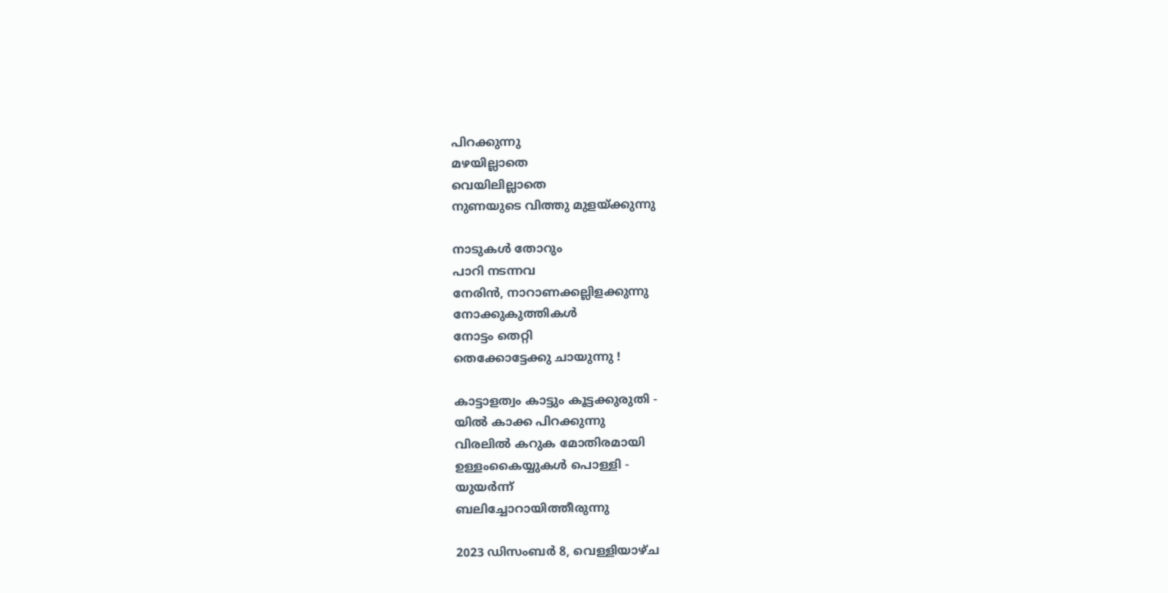പിറക്കുന്നു
മഴയില്ലാതെ
വെയിലില്ലാതെ
നുണയുടെ വിത്തു മുളയ്ക്കുന്നു

നാടുകൾ തോറും
പാറി നടന്നവ
നേരിൻ, നാറാണക്കല്ലിളക്കുന്നു
നോക്കുകുത്തികൾ
നോട്ടം തെറ്റി
തെക്കോട്ടേക്കു ചായുന്നു !

കാട്ടാളത്വം കാട്ടും കൂട്ടക്കുരുതി -
യിൽ കാക്ക പിറക്കുന്നു
വിരലിൽ കറുക മോതിരമായി
ഉള്ളംകൈയ്യുകൾ പൊള്ളി -
യുയർന്ന്
ബലിച്ചോറായിത്തീരുന്നു

2023 ഡിസംബർ 8, വെള്ളിയാഴ്‌ച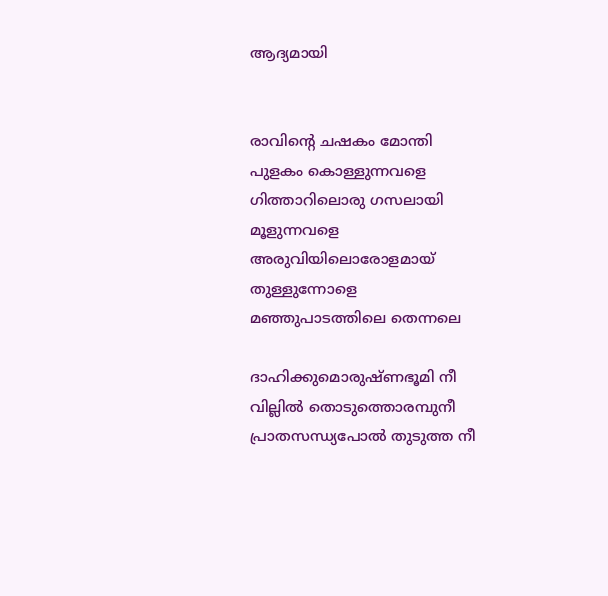ആദ്യമായി


രാവിൻ്റെ ചഷകം മോന്തി
പുളകം കൊള്ളുന്നവളെ
ഗിത്താറിലൊരു ഗസലായി
മൂളുന്നവളെ
അരുവിയിലൊരോളമായ്
തുള്ളുന്നോളെ
മഞ്ഞുപാടത്തിലെ തെന്നലെ

ദാഹിക്കുമൊരുഷ്ണഭൂമി നീ
വില്ലിൽ തൊടുത്തൊരമ്പുനീ
പ്രാതസന്ധ്യപോൽ തുടുത്ത നീ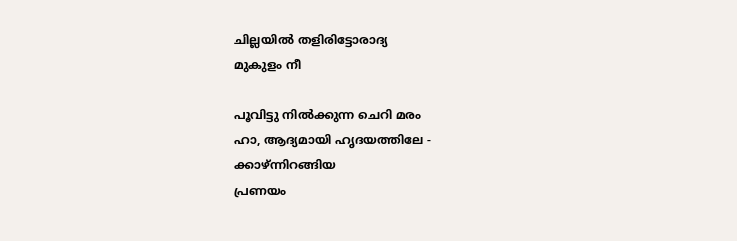ചില്ലയിൽ തളിരിട്ടോരാദ്യ
മുകുളം നീ

പൂവിട്ടു നിൽക്കുന്ന ചെറി മരം
ഹാ, ആദ്യമായി ഹൃദയത്തിലേ -
ക്കാഴ്ന്നിറങ്ങിയ
പ്രണയം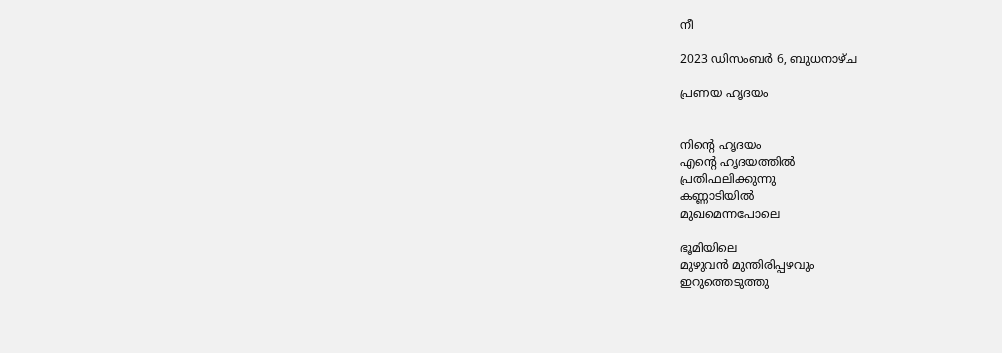നീ

2023 ഡിസംബർ 6, ബുധനാഴ്‌ച

പ്രണയ ഹൃദയം


നിൻ്റെ ഹൃദയം
എൻ്റെ ഹൃദയത്തിൽ
പ്രതിഫലിക്കുന്നു
കണ്ണാടിയിൽ
മുഖമെന്നപോലെ

ഭൂമിയിലെ
മുഴുവൻ മുന്തിരിപ്പഴവും
ഇറുത്തെടുത്തു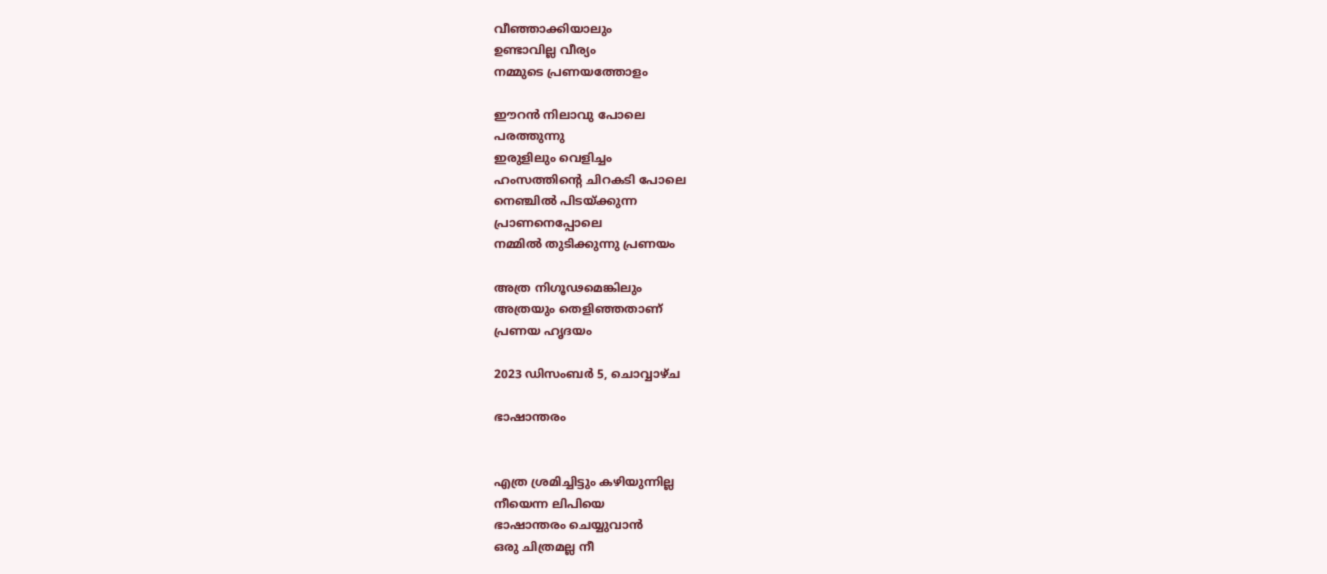വീഞ്ഞാക്കിയാലും
ഉണ്ടാവില്ല വീര്യം
നമ്മുടെ പ്രണയത്തോളം

ഈറൻ നിലാവു പോലെ
പരത്തുന്നു
ഇരുളിലും വെളിച്ചം
ഹംസത്തിൻ്റെ ചിറകടി പോലെ
നെഞ്ചിൽ പിടയ്ക്കുന്ന
പ്രാണനെപ്പോലെ
നമ്മിൽ തുടിക്കുന്നു പ്രണയം

അത്ര നിഗൂഢമെങ്കിലും
അത്രയും തെളിഞ്ഞതാണ്
പ്രണയ ഹൃദയം

2023 ഡിസംബർ 5, ചൊവ്വാഴ്ച

ഭാഷാന്തരം


എത്ര ശ്രമിച്ചിട്ടും കഴിയുന്നില്ല
നീയെന്ന ലിപിയെ
ഭാഷാന്തരം ചെയ്യുവാൻ
ഒരു ചിത്രമല്ല നീ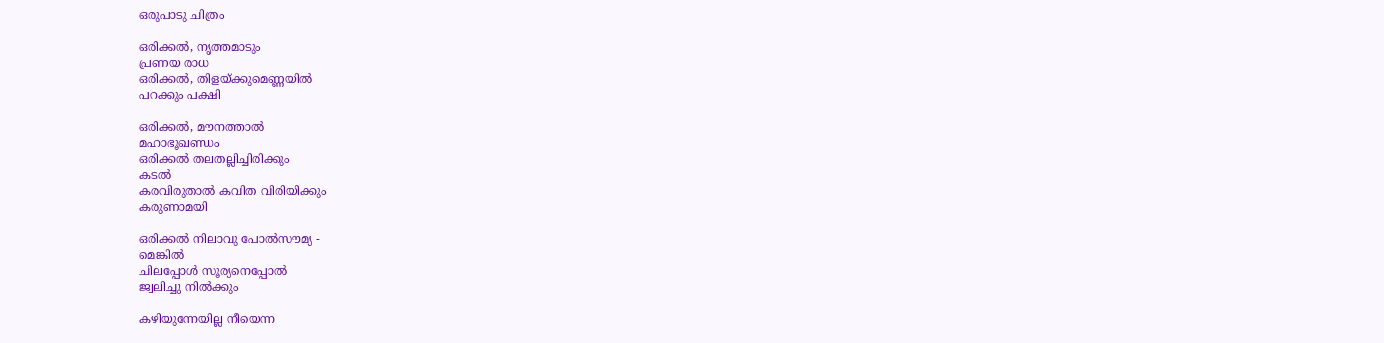ഒരുപാടു ചിത്രം

ഒരിക്കൽ, നൃത്തമാടും
പ്രണയ രാധ
ഒരിക്കൽ, തിളയ്ക്കുമെണ്ണയിൽ
പറക്കും പക്ഷി

ഒരിക്കൽ, മൗനത്താൽ
മഹാഭൂഖണ്ഡം
ഒരിക്കൽ തലതല്ലിച്ചിരിക്കും
കടൽ
കരവിരുതാൽ കവിത വിരിയിക്കും
കരുണാമയി

ഒരിക്കൽ നിലാവു പോൽസൗമ്യ -
മെങ്കിൽ
ചിലപ്പോൾ സൂര്യനെപ്പോൽ
ജ്വലിച്ചു നിൽക്കും

കഴിയുന്നേയില്ല നീയെന്ന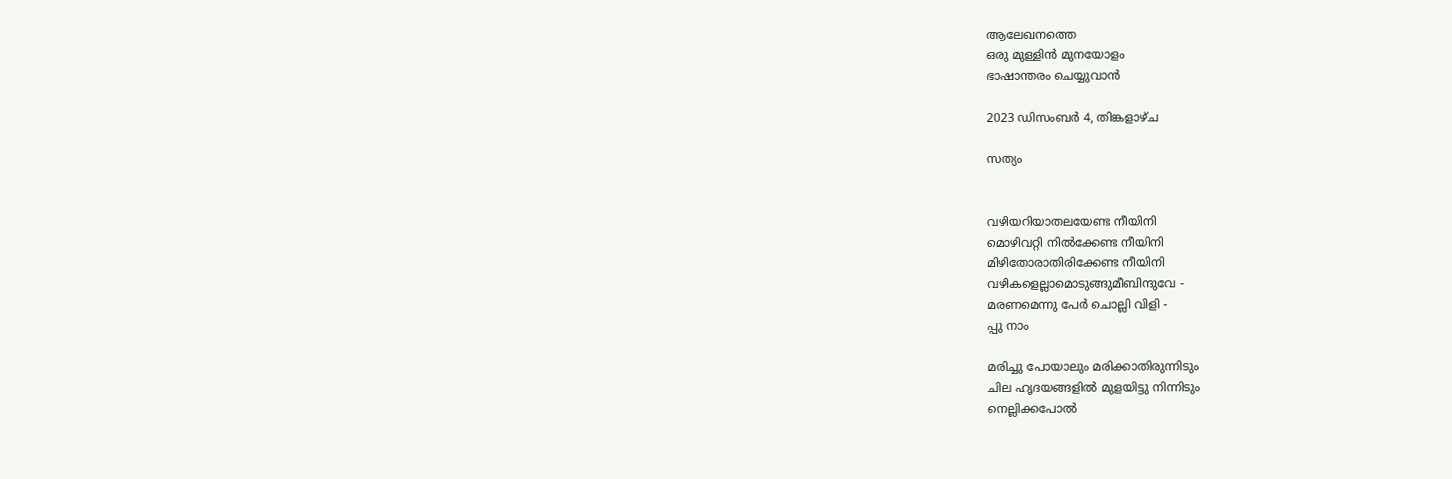ആലേഖനത്തെ
ഒരു മുള്ളിൻ മുനയോളം
ഭാഷാന്തരം ചെയ്യുവാൻ

2023 ഡിസംബർ 4, തിങ്കളാഴ്‌ച

സത്യം


വഴിയറിയാതലയേണ്ട നീയിനി
മൊഴിവറ്റി നിൽക്കേണ്ട നീയിനി
മിഴിതോരാതിരിക്കേണ്ട നീയിനി
വഴികളെല്ലാമൊടുങ്ങുമീബിന്ദുവേ -
മരണമെന്നു പേർ ചൊല്ലി വിളി -
പ്പു നാം

മരിച്ചു പോയാലും മരിക്കാതിരുന്നിടും
ചില ഹൃദയങ്ങളിൽ മുളയിട്ടു നിന്നിടും
നെല്ലിക്കപോൽ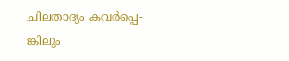ചിലതാദ്യം കവർപ്പെ-
ങ്കിലും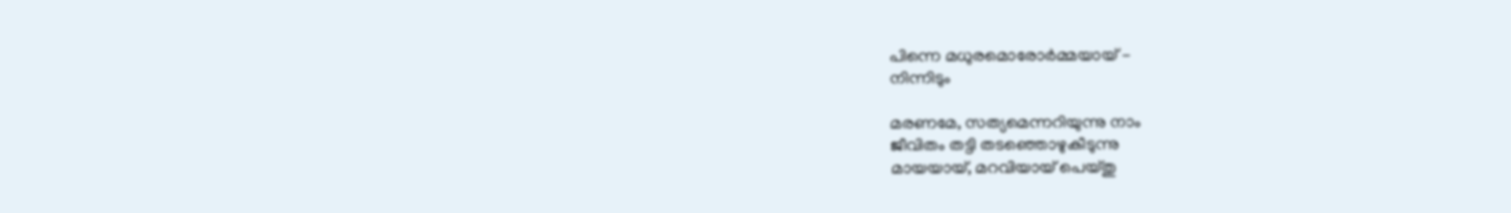പിന്നെ മധുരമൊരോർമ്മയായ് -
നിന്നിടും

മരണമേ, സത്യമെന്നറിയുന്നു നാം
ജീവിതം തട്ടി തടഞ്ഞൊഴുകീടുന്നു
മായയായ്, മറവിയായ് പെയ്തു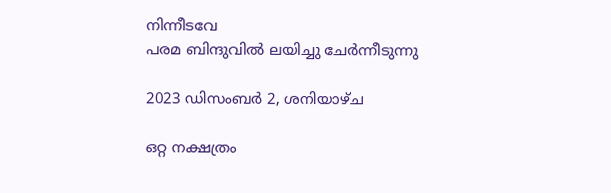നിന്നീടവേ
പരമ ബിന്ദുവിൽ ലയിച്ചു ചേർന്നീടുന്നു

2023 ഡിസംബർ 2, ശനിയാഴ്‌ച

ഒറ്റ നക്ഷത്രം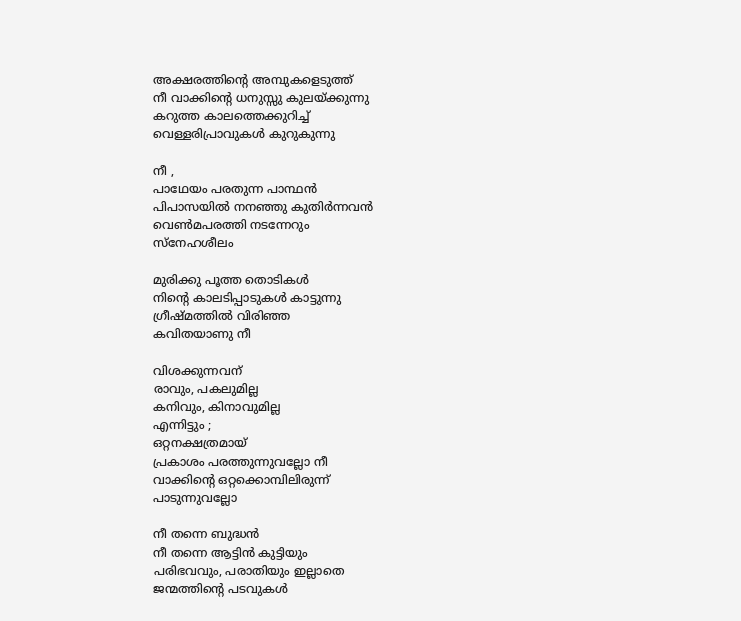അക്ഷരത്തിൻ്റെ അമ്പുകളെടുത്ത്
നീ വാക്കിൻ്റെ ധനുസ്സു കുലയ്ക്കുന്നു
കറുത്ത കാലത്തെക്കുറിച്ച്
വെള്ളരിപ്രാവുകൾ കുറുകുന്നു

നീ ,
പാഥേയം പരതുന്ന പാന്ഥൻ
പിപാസയിൽ നനഞ്ഞു കുതിർന്നവൻ
വെൺമപരത്തി നടന്നേറും
സ്നേഹശീലം

മുരിക്കു പൂത്ത തൊടികൾ
നിൻ്റെ കാലടിപ്പാടുകൾ കാട്ടുന്നു
ഗ്രീഷ്മത്തിൽ വിരിഞ്ഞ
കവിതയാണു നീ

വിശക്കുന്നവന്
രാവും, പകലുമില്ല
കനിവും, കിനാവുമില്ല
എന്നിട്ടും ;
ഒറ്റനക്ഷത്രമായ്
പ്രകാശം പരത്തുന്നുവല്ലോ നീ
വാക്കിൻ്റെ ഒറ്റക്കൊമ്പിലിരുന്ന്
പാടുന്നുവല്ലോ

നീ തന്നെ ബുദ്ധൻ
നീ തന്നെ ആട്ടിൻ കുട്ടിയും
പരിഭവവും, പരാതിയും ഇല്ലാതെ
ജന്മത്തിൻ്റെ പടവുകൾ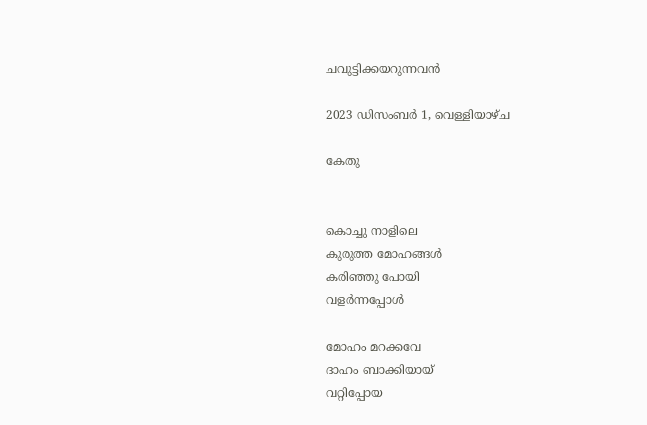ചവുട്ടിക്കയറുന്നവൻ

2023 ഡിസംബർ 1, വെള്ളിയാഴ്‌ച

കേതു


കൊച്ചു നാളിലെ
കുരുത്ത മോഹങ്ങൾ
കരിഞ്ഞു പോയി
വളർന്നപ്പോൾ

മോഹം മറക്കവേ
ദാഹം ബാക്കിയായ്
വറ്റിപ്പോയ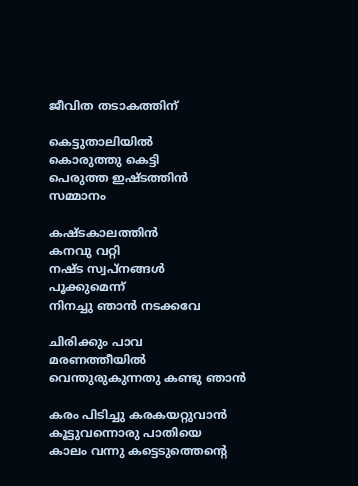ജീവിത തടാകത്തിന്

കെട്ടുതാലിയിൽ
കൊരുത്തു കെട്ടി
പെരുത്ത ഇഷ്ടത്തിൻ
സമ്മാനം

കഷ്ടകാലത്തിൻ
കനവു വറ്റി
നഷ്ട സ്വപ്നങ്ങൾ
പൂക്കുമെന്ന്
നിനച്ചു ഞാൻ നടക്കവേ

ചിരിക്കും പാവ
മരണത്തീയിൽ
വെന്തുരുകുന്നതു കണ്ടു ഞാൻ

കരം പിടിച്ചു കരകയറ്റുവാൻ
കൂട്ടുവന്നൊരു പാതിയെ
കാലം വന്നു കട്ടെടുത്തെൻ്റെ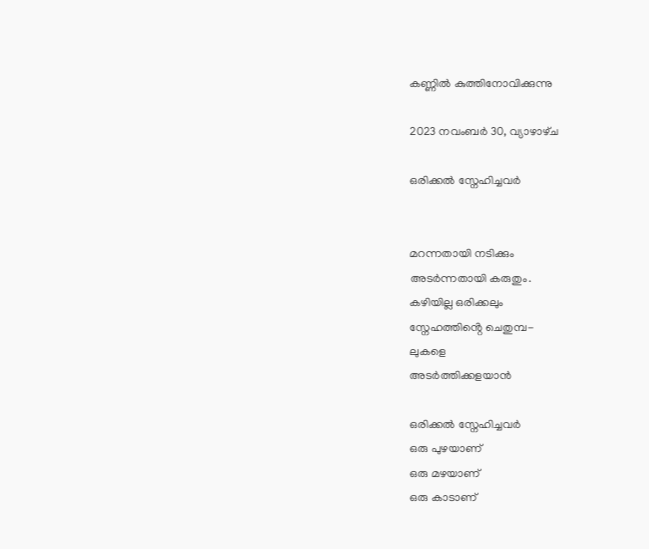കണ്ണിൽ കുത്തിനോവിക്കുന്നു

2023 നവംബർ 30, വ്യാഴാഴ്‌ച

ഒരിക്കൽ സ്നേഹിച്ചവർ


മറന്നതായി നടിക്കും
അടർന്നതായി കരുതും.
കഴിയില്ല ഒരിക്കലും
സ്നേഹത്തിൻ്റെ ചെതുമ്പ-
ലുകളെ
അടർത്തിക്കളയാൻ

ഒരിക്കൽ സ്നേഹിച്ചവർ
ഒരു പുഴയാണ്
ഒരു മഴയാണ്
ഒരു കാടാണ്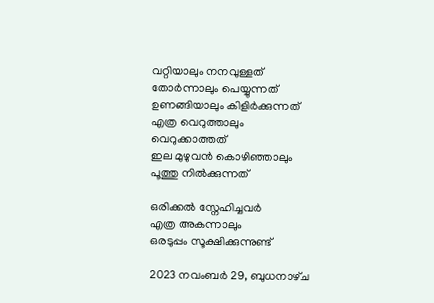വറ്റിയാലും നനവുള്ളത്
തോർന്നാലും പെയ്യുന്നത്
ഉണങ്ങിയാലും കിളിർക്കുന്നത്
എത്ര വെറുത്താലും
വെറുക്കാത്തത്
ഇല മുഴുവൻ കൊഴിഞ്ഞാലും
പൂത്തു നിൽക്കുന്നത്

ഒരിക്കൽ സ്നേഹിച്ചവർ
എത്ര അകന്നാലും
ഒരടുപ്പം സൂക്ഷിക്കുന്നുണ്ട്

2023 നവംബർ 29, ബുധനാഴ്‌ച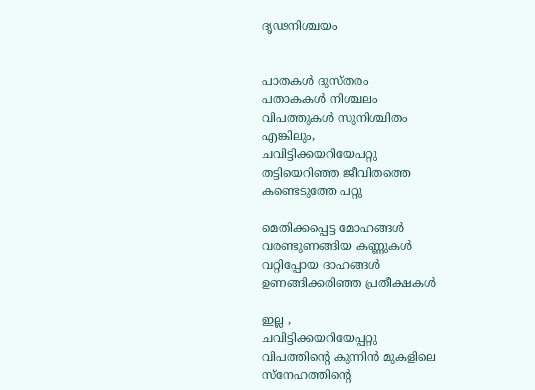ദൃഢനിശ്ചയം


പാതകൾ ദുസ്തരം
പതാകകൾ നിശ്ചലം
വിപത്തുകൾ സുനിശ്ചിതം
എങ്കിലും,
ചവിട്ടിക്കയറിയേപറ്റു
തട്ടിയെറിഞ്ഞ ജീവിതത്തെ
കണ്ടെടുത്തേ പറ്റു

മെതിക്കപ്പെട്ട മോഹങ്ങൾ
വരണ്ടുണങ്ങിയ കണ്ണുകൾ
വറ്റിപ്പോയ ദാഹങ്ങൾ
ഉണങ്ങിക്കരിഞ്ഞ പ്രതീക്ഷകൾ

ഇല്ല ,
ചവിട്ടിക്കയറിയേപ്പറ്റു
വിപത്തിൻ്റെ കുന്നിൻ മുകളിലെ
സ്നേഹത്തിൻ്റെ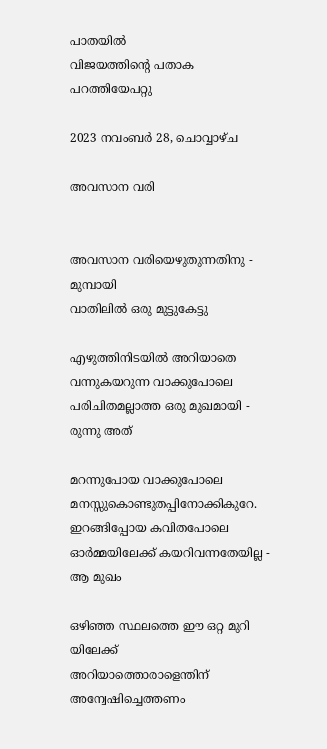പാതയിൽ
വിജയത്തിൻ്റെ പതാക
പറത്തിയേപറ്റു

2023 നവംബർ 28, ചൊവ്വാഴ്ച

അവസാന വരി


അവസാന വരിയെഴുതുന്നതിനു -
മുമ്പായി
വാതിലിൽ ഒരു മുട്ടുകേട്ടു

എഴുത്തിനിടയിൽ അറിയാതെ
വന്നുകയറുന്ന വാക്കുപോലെ
പരിചിതമല്ലാത്ത ഒരു മുഖമായി -
രുന്നു അത്

മറന്നുപോയ വാക്കുപോലെ
മനസ്സുകൊണ്ടുതപ്പിനോക്കികുറേ.
ഇറങ്ങിപ്പോയ കവിതപോലെ
ഓർമ്മയിലേക്ക് കയറിവന്നതേയില്ല -
ആ മുഖം

ഒഴിഞ്ഞ സ്ഥലത്തെ ഈ ഒറ്റ മുറി
യിലേക്ക്
അറിയാത്തൊരാളെന്തിന്
അന്വേഷിച്ചെത്തണം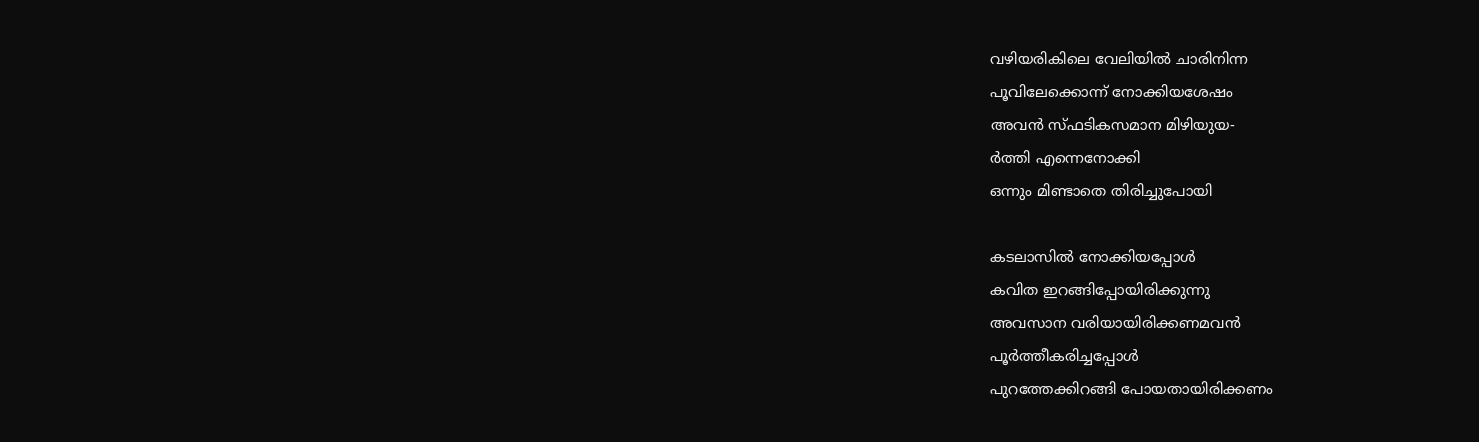വഴിയരികിലെ വേലിയിൽ ചാരിനിന്ന
പൂവിലേക്കൊന്ന് നോക്കിയശേഷം
അവൻ സ്ഫടികസമാന മിഴിയുയ-
ർത്തി എന്നെനോക്കി
ഒന്നും മിണ്ടാതെ തിരിച്ചുപോയി

കടലാസിൽ നോക്കിയപ്പോൾ
കവിത ഇറങ്ങിപ്പോയിരിക്കുന്നു
അവസാന വരിയായിരിക്കണമവൻ
പൂർത്തീകരിച്ചപ്പോൾ
പുറത്തേക്കിറങ്ങി പോയതായിരിക്കണം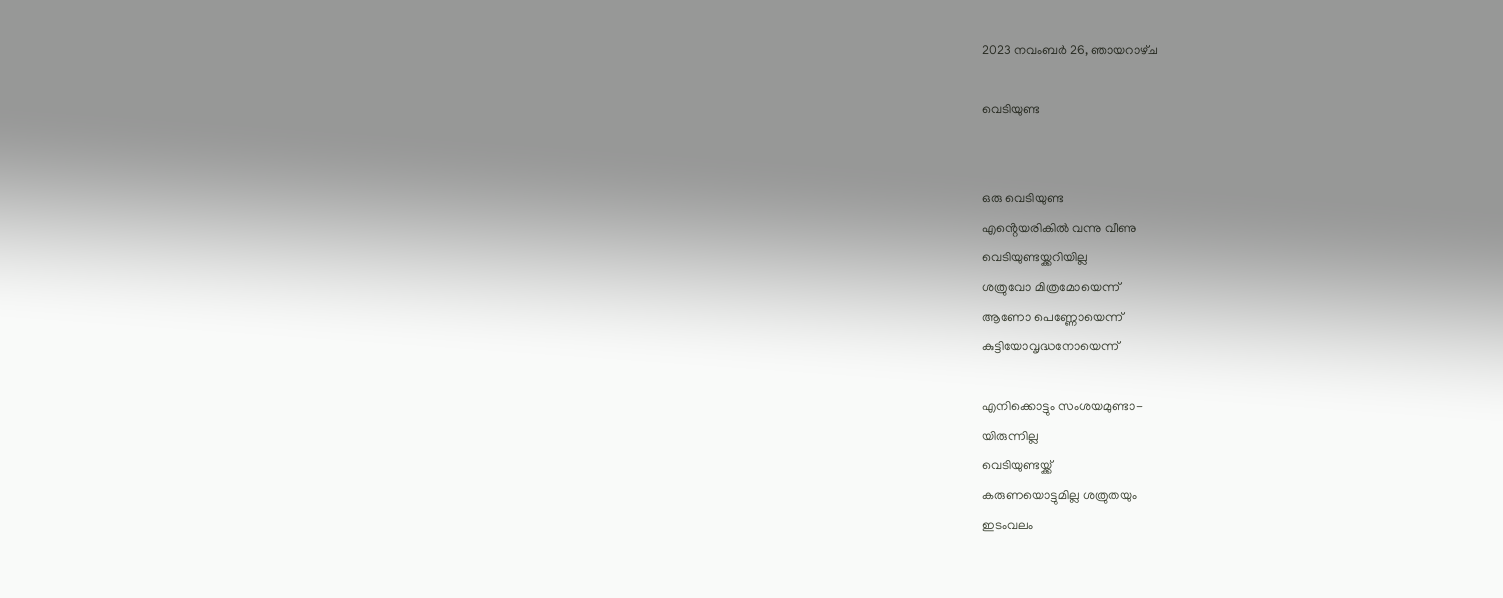2023 നവംബർ 26, ഞായറാഴ്‌ച

വെടിയുണ്ട


ഒരു വെടിയുണ്ട
എൻ്റെയരികിൽ വന്നു വീണു
വെടിയുണ്ടയ്ക്കറിയില്ല
ശത്രുവോ മിത്രമോയെന്ന്
ആണോ പെണ്ണോയെന്ന്
കുട്ടിയോവൃദ്ധനോയെന്ന്

എനിക്കൊട്ടും സംശയമുണ്ടാ-
യിരുന്നില്ല
വെടിയുണ്ടയ്ക്ക്
കരുണയൊട്ടുമില്ല ശത്രുതയും
ഇടംവലം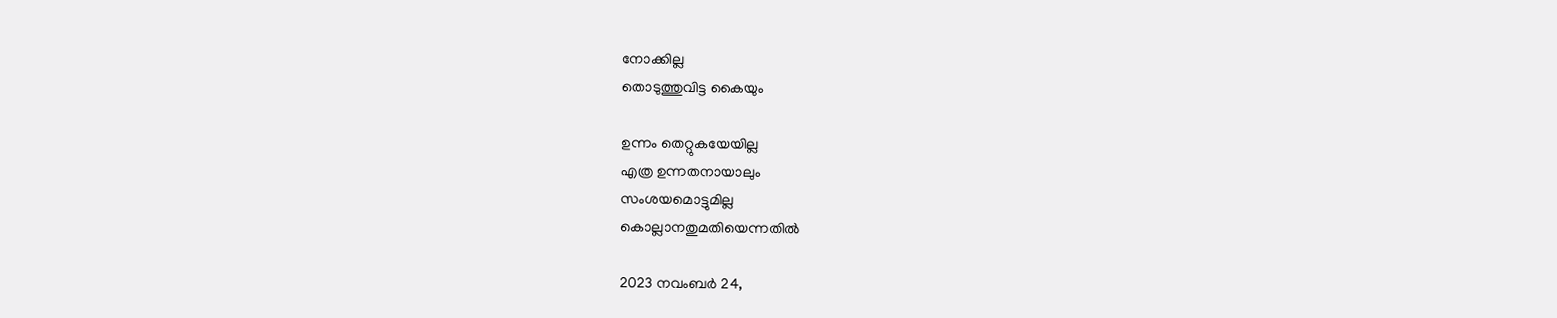നോക്കില്ല
തൊടുത്തുവിട്ട കൈയും

ഉന്നം തെറ്റുകയേയില്ല
എത്ര ഉന്നതനായാലും
സംശയമൊട്ടുമില്ല
കൊല്ലാനതുമതിയെന്നതിൽ

2023 നവംബർ 24,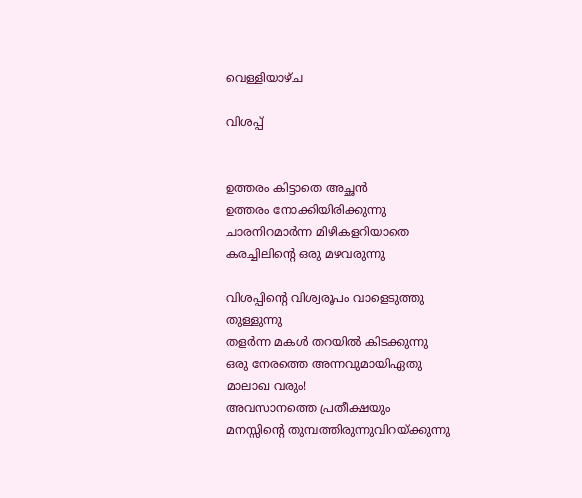വെള്ളിയാഴ്‌ച

വിശപ്പ്


ഉത്തരം കിട്ടാതെ അച്ഛൻ
ഉത്തരം നോക്കിയിരിക്കുന്നു
ചാരനിറമാർന്ന മിഴികളറിയാതെ
കരച്ചിലിൻ്റെ ഒരു മഴവരുന്നു

വിശപ്പിൻ്റെ വിശ്വരൂപം വാളെടുത്തു
തുള്ളുന്നു
തളർന്ന മകൾ തറയിൽ കിടക്കുന്നു
ഒരു നേരത്തെ അന്നവുമായിഏതു
മാലാഖ വരും!
അവസാനത്തെ പ്രതീക്ഷയും
മനസ്സിൻ്റെ തുമ്പത്തിരുന്നുവിറയ്ക്കുന്നു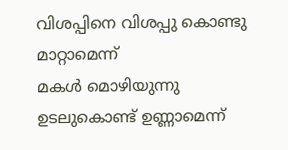വിശപ്പിനെ വിശപ്പു കൊണ്ടു മാറ്റാമെന്ന്
മകൾ മൊഴിയുന്നു
ഉടലുകൊണ്ട് ഉണ്ണാമെന്ന്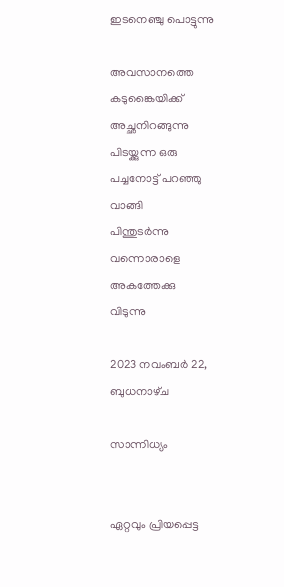ഇടനെഞ്ചു പൊട്ടുന്നു

അവസാനത്തെ കടുങ്കൈയിക്ക്
അച്ഛനിറങ്ങുന്നു
പിടയ്ക്കുന്ന ഒരു പച്ചനോട്ട് പറഞ്ഞു
വാങ്ങി
പിന്തുടർന്നു വന്നൊരാളെ അകത്തേക്കു
വിടുന്നു

2023 നവംബർ 22, ബുധനാഴ്‌ച

സാന്നിധ്യം


ഏറ്റവും പ്രിയപ്പെട്ട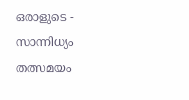ഒരാളുടെ -
സാന്നിധ്യം
തത്സമയം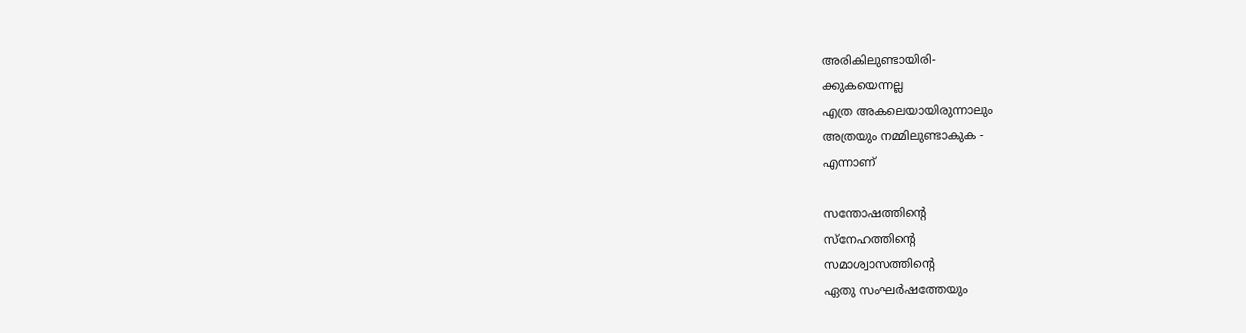അരികിലുണ്ടായിരി-
ക്കുകയെന്നല്ല
എത്ര അകലെയായിരുന്നാലും
അത്രയും നമ്മിലുണ്ടാകുക -
എന്നാണ്

സന്തോഷത്തിൻ്റെ
സ്നേഹത്തിൻ്റെ
സമാശ്വാസത്തിൻ്റെ
ഏതു സംഘർഷത്തേയും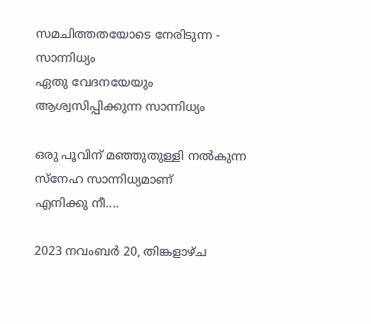സമചിത്തതയോടെ നേരിടുന്ന -
സാന്നിധ്യം
ഏതു വേദനയേയും
ആശ്വസിപ്പിക്കുന്ന സാന്നിധ്യം

ഒരു പൂവിന് മഞ്ഞുതുള്ളി നൽകുന്ന
സ്നേഹ സാന്നിധ്യമാണ്
എനിക്കു നീ....

2023 നവംബർ 20, തിങ്കളാഴ്‌ച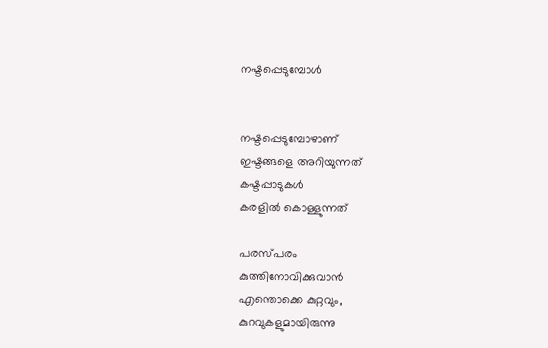നഷ്ടപ്പെടുമ്പോൾ


നഷ്ടപ്പെടുമ്പോഴാണ്
ഇഷ്ടങ്ങളെ അറിയുന്നത്
കഷ്ടപ്പാടുകൾ
കരളിൽ കൊള്ളുന്നത്

പരസ്പരം
കുത്തിനോവിക്കുവാൻ
എന്തൊക്കെ കുറ്റവും,
കുറവുകളുമായിരുന്നു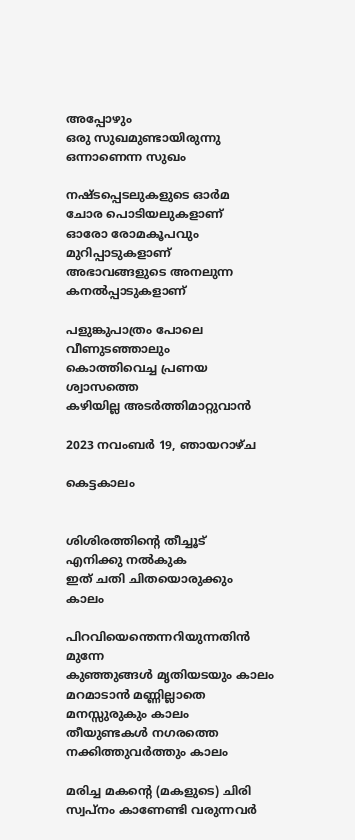അപ്പോഴും
ഒരു സുഖമുണ്ടായിരുന്നു
ഒന്നാണെന്ന സുഖം

നഷ്ടപ്പെടലുകളുടെ ഓർമ
ചോര പൊടിയലുകളാണ്
ഓരോ രോമകൂപവും
മുറിപ്പാടുകളാണ്
അഭാവങ്ങളുടെ അനലുന്ന
കനൽപ്പാടുകളാണ്

പളുങ്കുപാത്രം പോലെ
വീണുടഞ്ഞാലും
കൊത്തിവെച്ച പ്രണയ
ശ്വാസത്തെ
കഴിയില്ല അടർത്തിമാറ്റുവാൻ

2023 നവംബർ 19, ഞായറാഴ്‌ച

കെട്ടകാലം


ശിശിരത്തിൻ്റെ തീച്ചൂട്
എനിക്കു നൽകുക
ഇത് ചതി ചിതയൊരുക്കും
കാലം

പിറവിയെന്തെന്നറിയുന്നതിൻ
മുന്നേ
കുഞ്ഞുങ്ങൾ മൃതിയടയും കാലം
മറമാടാൻ മണ്ണില്ലാതെ
മനസ്സുരുകും കാലം
തീയുണ്ടകൾ നഗരത്തെ
നക്കിത്തുവർത്തും കാലം

മരിച്ച മകൻ്റെ (മകളുടെ) ചിരി
സ്വപ്നം കാണേണ്ടി വരുന്നവർ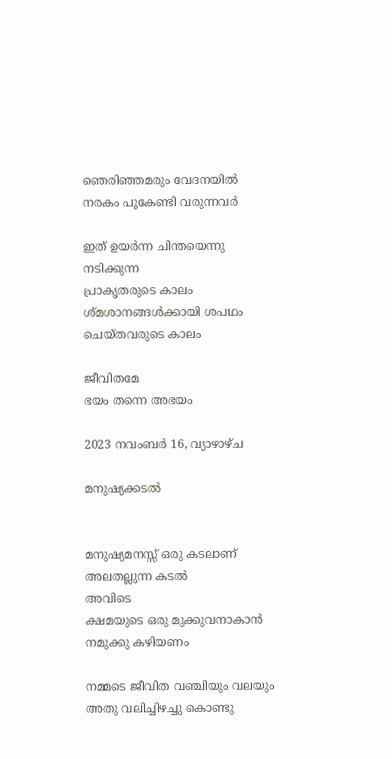ഞെരിഞ്ഞമരും വേദനയിൽ
നരകം പൂകേണ്ടി വരുന്നവർ

ഇത് ഉയർന്ന ചിന്തയെന്നു
നടിക്കുന്ന
പ്രാകൃതരുടെ കാലം
ശ്മശാനങ്ങൾക്കായി ശപഥം
ചെയ്തവരുടെ കാലം

ജീവിതമേ
ഭയം തന്നെ അഭയം

2023 നവംബർ 16, വ്യാഴാഴ്‌ച

മനുഷ്യക്കടൽ


മനുഷ്യമനസ്സ് ഒരു കടലാണ്
അലതല്ലുന്ന കടൽ
അവിടെ
ക്ഷമയുടെ ഒരു മുക്കുവനാകാൻ
നമുക്കു കഴിയണം

നമ്മടെ ജീവിത വഞ്ചിയും വലയും
അതു വലിച്ചിഴച്ചു കൊണ്ടു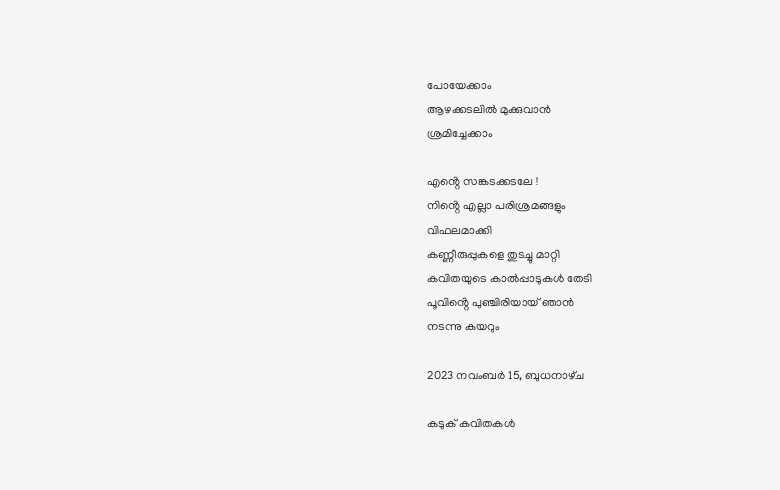പോയേക്കാം
ആഴക്കടലിൽ മുക്കുവാൻ
ശ്രമിച്ചേക്കാം

എൻ്റെ സങ്കടക്കടലേ !
നിൻ്റെ എല്ലാ പരിശ്രമങ്ങളും
വിഫലമാക്കി
കണ്ണീരുപ്പുകളെ തുടച്ചു മാറ്റി
കവിതയുടെ കാൽപ്പാടുകൾ തേടി
പൂവിൻ്റെ പുഞ്ചിരിയായ് ഞാൻ
നടന്നു കയറും

2023 നവംബർ 15, ബുധനാഴ്‌ച

കടുക് കവിതകൾ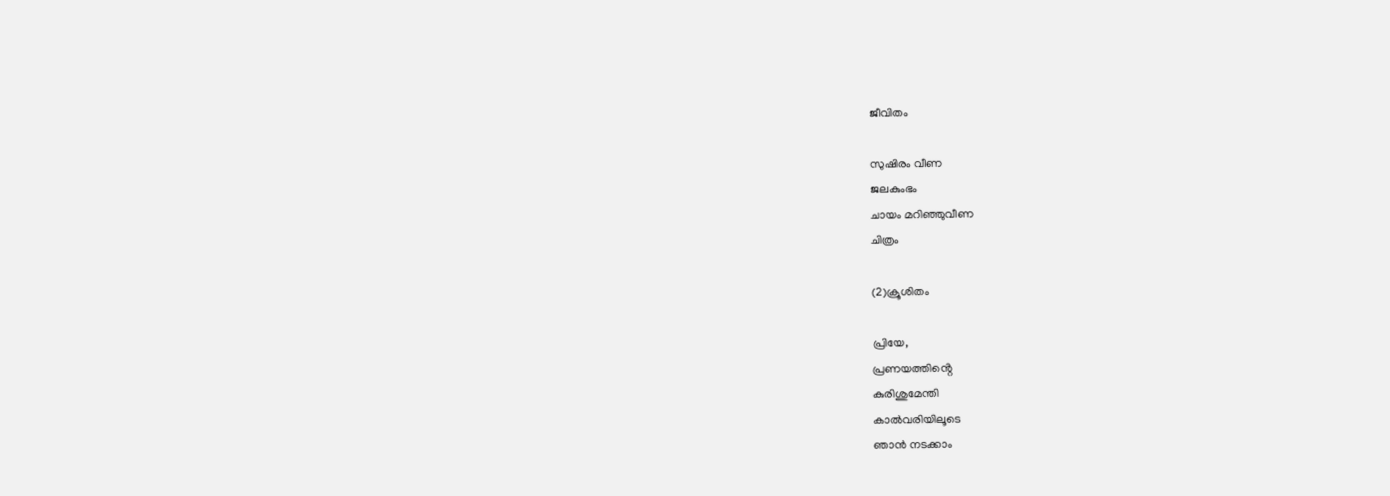ജീവിതം

സുഷിരം വീണ
ജലകുംഭം
ചായം മറിഞ്ഞുവീണ
ചിത്രം

(2)ക്രൂശിതം

പ്രിയേ,
പ്രണയത്തിൻ്റെ
കുരിശുമേന്തി
കാൽവരിയിലൂടെ
ഞാൻ നടക്കാം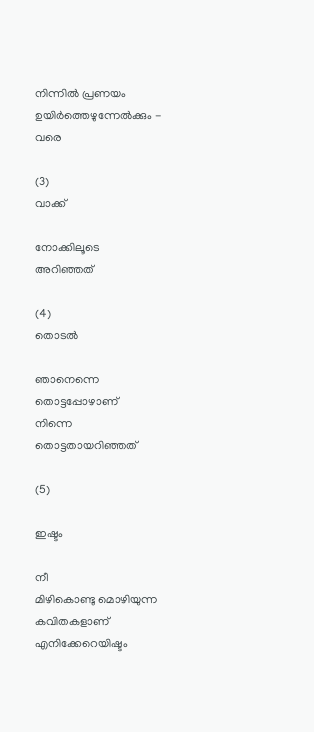നിന്നിൽ പ്രണയം
ഉയിർത്തെഴുന്നേൽക്കും -
വരെ

(3)
വാക്ക്

നോക്കിലൂടെ
അറിഞ്ഞത്

(4)
തൊടൽ

ഞാനെന്നെ
തൊട്ടപ്പോഴാണ്
നിന്നെ
തൊട്ടതായറിഞ്ഞത്

(5)

ഇഷ്ടം

നീ
മിഴികൊണ്ടു മൊഴിയുന്ന
കവിതകളാണ്
എനിക്കേറെയിഷ്ടം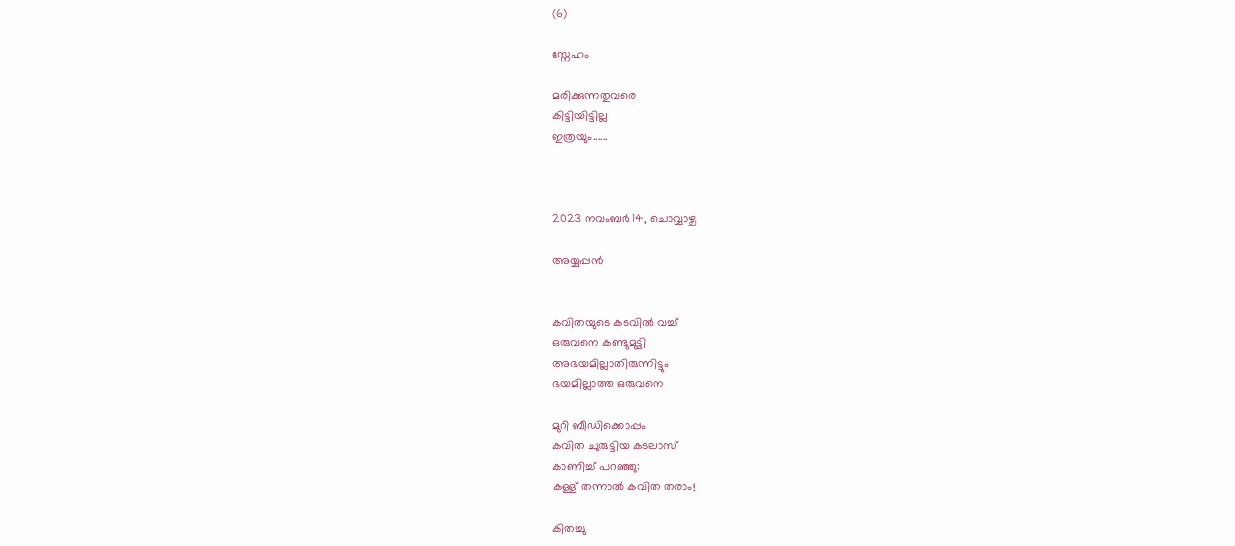(6)

സ്നേഹം

മരിക്കുന്നതുവരെ
കിട്ടിയിട്ടില്ല
ഇത്രയും......



2023 നവംബർ 14, ചൊവ്വാഴ്ച

അയ്യപ്പൻ


കവിതയുടെ കടവിൽ വച്ച്
ഒരുവനെ കണ്ടുമുട്ടി
അഭയമില്ലാതിരുന്നിട്ടും
ഭയമില്ലാത്ത ഒരുവനെ

മുറി ബീഡിക്കൊപ്പം
കവിത ചുരുട്ടിയ കടലാസ്
കാണിച്ച് പറഞ്ഞു:
കള്ള് തന്നാൽ കവിത തരാം!

കിതച്ചു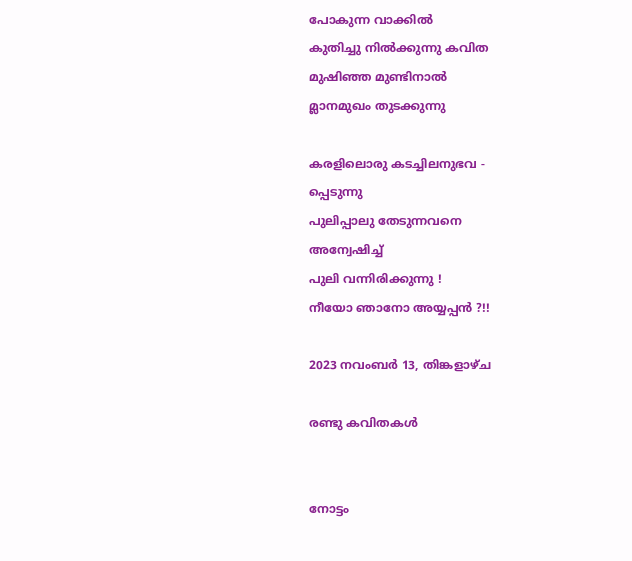പോകുന്ന വാക്കിൽ
കുതിച്ചു നിൽക്കുന്നു കവിത
മുഷിഞ്ഞ മുണ്ടിനാൽ
മ്ലാനമുഖം തുടക്കുന്നു

കരളിലൊരു കടച്ചിലനുഭവ -
പ്പെടുന്നു
പുലിപ്പാലു തേടുന്നവനെ
അന്വേഷിച്ച്
പുലി വന്നിരിക്കുന്നു !
നീയോ ഞാനോ അയ്യപ്പൻ ?!!

2023 നവംബർ 13, തിങ്കളാഴ്‌ച

രണ്ടു കവിതകൾ


നോട്ടം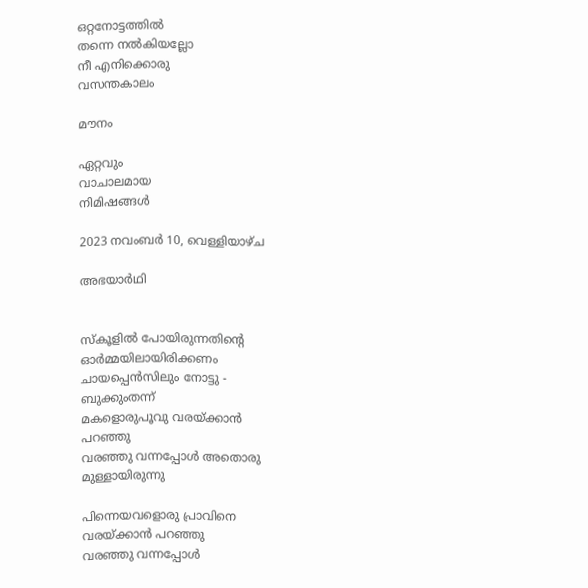ഒറ്റനോട്ടത്തിൽ
തന്നെ നൽകിയല്ലോ
നീ എനിക്കൊരു
വസന്തകാലം

മൗനം

ഏറ്റവും
വാചാലമായ
നിമിഷങ്ങൾ

2023 നവംബർ 10, വെള്ളിയാഴ്‌ച

അഭയാർഥി


സ്കൂളിൽ പോയിരുന്നതിൻ്റെ
ഓർമ്മയിലായിരിക്കണം
ചായപ്പെൻസിലും നോട്ടു -
ബുക്കുംതന്ന്
മകളൊരുപൂവു വരയ്ക്കാൻ
പറഞ്ഞു
വരഞ്ഞു വന്നപ്പോൾ അതൊരു
മുള്ളായിരുന്നു

പിന്നെയവളൊരു പ്രാവിനെ
വരയ്ക്കാൻ പറഞ്ഞു
വരഞ്ഞു വന്നപ്പോൾ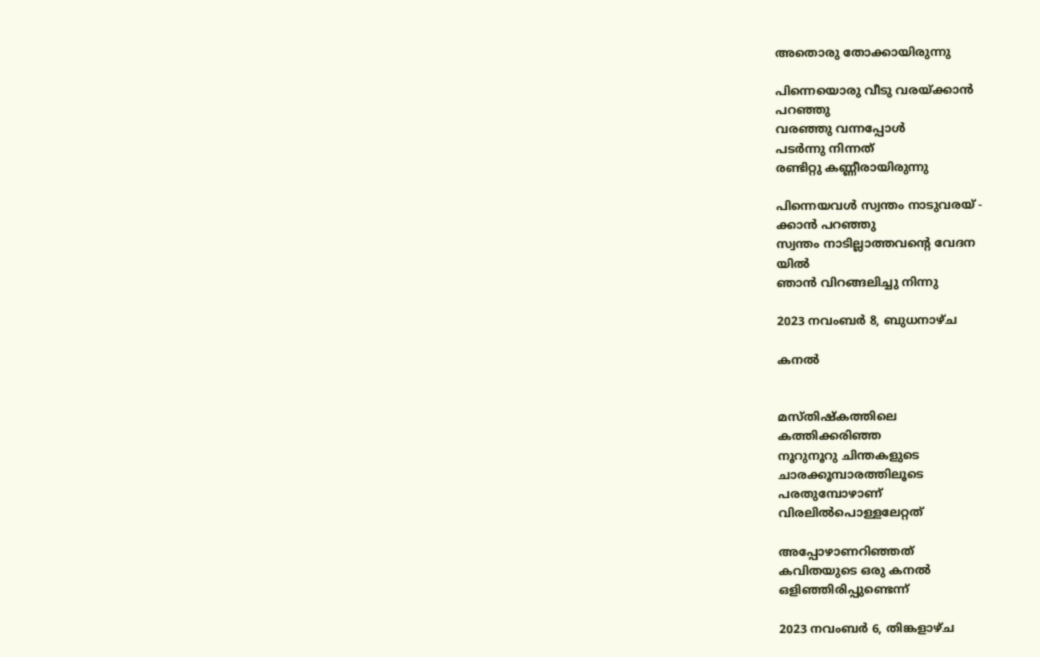അതൊരു തോക്കായിരുന്നു

പിന്നെയൊരു വീടു വരയ്ക്കാൻ
പറഞ്ഞു
വരഞ്ഞു വന്നപ്പോൾ
പടർന്നു നിന്നത്
രണ്ടിറ്റു കണ്ണീരായിരുന്നു

പിന്നെയവൾ സ്വന്തം നാടുവരയ് -
ക്കാൻ പറഞ്ഞു
സ്വന്തം നാടില്ലാത്തവൻ്റെ വേദന
യിൽ
ഞാൻ വിറങ്ങലിച്ചു നിന്നു

2023 നവംബർ 8, ബുധനാഴ്‌ച

കനൽ


മസ്തിഷ്കത്തിലെ
കത്തിക്കരിഞ്ഞ
നൂറുനൂറു ചിന്തകളുടെ
ചാരക്കൂമ്പാരത്തിലൂടെ
പരതുമ്പോഴാണ്
വിരലിൽപൊള്ളലേറ്റത്

അപ്പോഴാണറിഞ്ഞത്
കവിതയുടെ ഒരു കനൽ
ഒളിഞ്ഞിരിപ്പുണ്ടെന്ന്

2023 നവംബർ 6, തിങ്കളാഴ്‌ച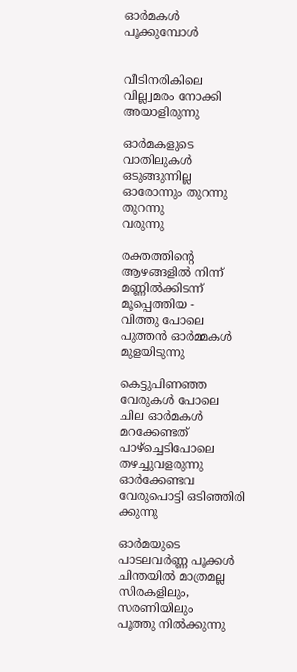ഓർമകൾ പൂക്കുമ്പോൾ


വീടിനരികിലെ
വില്ല്വമരം നോക്കി
അയാളിരുന്നു

ഓർമകളുടെ വാതിലുകൾ
ഒടുങ്ങുന്നില്ല
ഓരോന്നും തുറന്നു തുറന്നു
വരുന്നു

രക്തത്തിൻ്റെ ആഴങ്ങളിൽ നിന്ന്
മണ്ണിൽക്കിടന്ന് മൂപ്പെത്തിയ -
വിത്തു പോലെ
പുത്തൻ ഓർമ്മകൾ മുളയിടുന്നു

കെട്ടുപിണഞ്ഞ വേരുകൾ പോലെ
ചില ഓർമകൾ
മറക്കേണ്ടത് പാഴ്ച്ചെടിപോലെ
തഴച്ചുവളരുന്നു
ഓർക്കേണ്ടവ വേരുപൊട്ടി ഒടിഞ്ഞിരി
ക്കുന്നു

ഓർമയുടെ പാടലവർണ്ണ പൂക്കൾ
ചിന്തയിൽ മാത്രമല്ല
സിരകളിലും, സരണിയിലും
പൂത്തു നിൽക്കുന്നു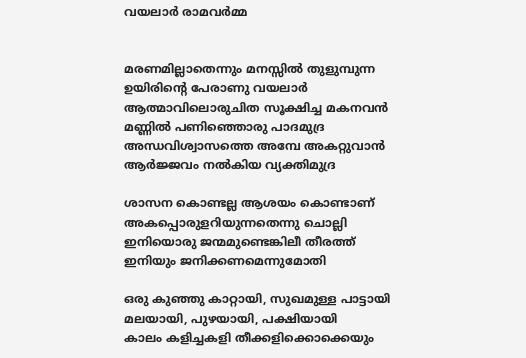വയലാർ രാമവർമ്മ


മരണമില്ലാതെന്നും മനസ്സിൽ തുളുമ്പുന്ന
ഉയിരിൻ്റെ പേരാണു വയലാർ
ആത്മാവിലൊരുചിത സൂക്ഷിച്ച മകനവൻ
മണ്ണിൽ പണിഞ്ഞൊരു പാദമുദ്ര
അന്ധവിശ്വാസത്തെ അമ്പേ അകറ്റുവാൻ
ആർജ്ജവം നൽകിയ വ്യക്തിമുദ്ര

ശാസന കൊണ്ടല്ല ആശയം കൊണ്ടാണ്
അകപ്പൊരുളറിയുന്നതെന്നു ചൊല്ലി
ഇനിയൊരു ജന്മമുണ്ടെങ്കിലീ തീരത്ത്
ഇനിയും ജനിക്കണമെന്നുമോതി

ഒരു കുഞ്ഞു കാറ്റായി, സുഖമുള്ള പാട്ടായി
മലയായി, പുഴയായി, പക്ഷിയായി
കാലം കളിച്ചകളി തീക്കളിക്കൊക്കെയും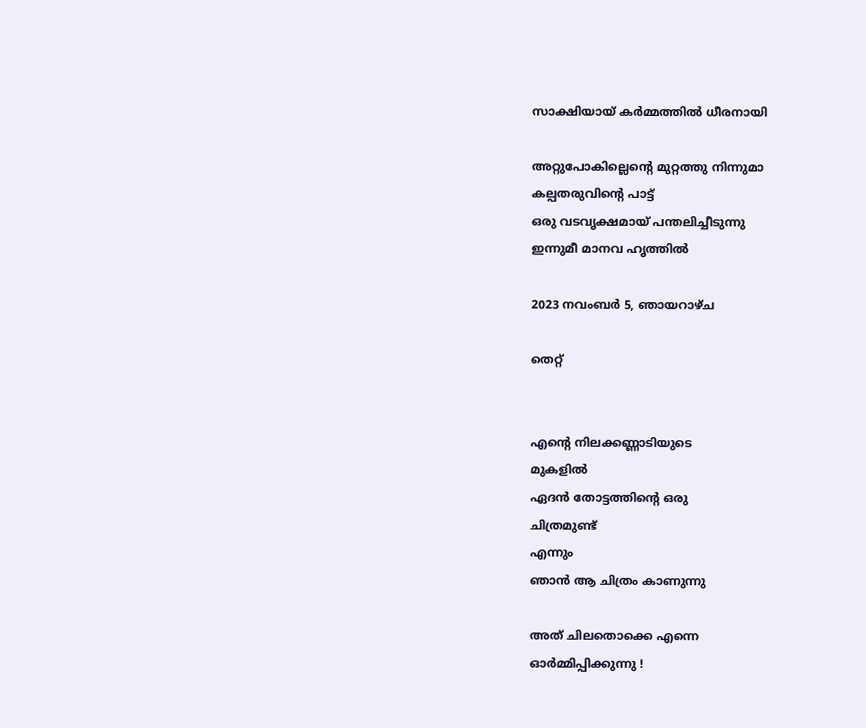സാക്ഷിയായ് കർമ്മത്തിൽ ധീരനായി

അറ്റുപോകില്ലെൻ്റെ മുറ്റത്തു നിന്നുമാ
കല്പതരുവിൻ്റെ പാട്ട്
ഒരു വടവൃക്ഷമായ് പന്തലിച്ചീടുന്നു
ഇന്നുമീ മാനവ ഹൃത്തിൽ

2023 നവംബർ 5, ഞായറാഴ്‌ച

തെറ്റ്


എൻ്റെ നിലക്കണ്ണാടിയുടെ
മുകളിൽ
ഏദൻ തോട്ടത്തിൻ്റെ ഒരു
ചിത്രമുണ്ട്
എന്നും
ഞാൻ ആ ചിത്രം കാണുന്നു

അത് ചിലതൊക്കെ എന്നെ
ഓർമ്മിപ്പിക്കുന്നു !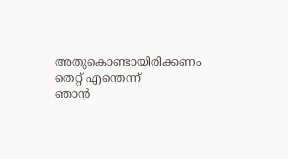അതുകൊണ്ടായിരിക്കണം
തെറ്റ് എന്തെന്ന്
ഞാൻ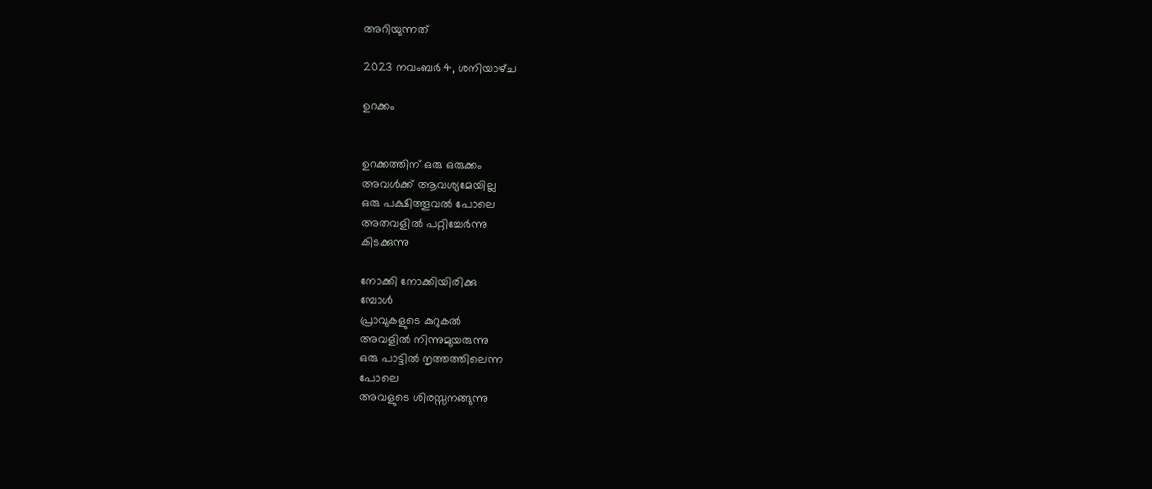അറിയുന്നത്

2023 നവംബർ 4, ശനിയാഴ്‌ച

ഉറക്കം


ഉറക്കത്തിന് ഒരു ഒരുക്കം
അവൾക്ക് ആവശ്യമേയില്ല
ഒരു പക്ഷിത്തൂവൽ പോലെ
അതവളിൽ പറ്റിച്ചേർന്നു
കിടക്കുന്നു

നോക്കി നോക്കിയിരിക്കു
മ്പോൾ
പ്രാവുകളുടെ കുറുകൽ
അവളിൽ നിന്നുമുയരുന്നു
ഒരു പാട്ടിൽ നൃത്തത്തിലെന്ന
പോലെ
അവളുടെ ശിരസ്സനങ്ങുന്നു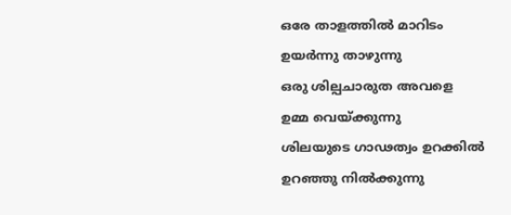ഒരേ താളത്തിൽ മാറിടം
ഉയർന്നു താഴുന്നു
ഒരു ശില്പചാരുത അവളെ
ഉമ്മ വെയ്ക്കുന്നു
ശിലയുടെ ഗാഢത്വം ഉറക്കിൽ
ഉറഞ്ഞു നിൽക്കുന്നു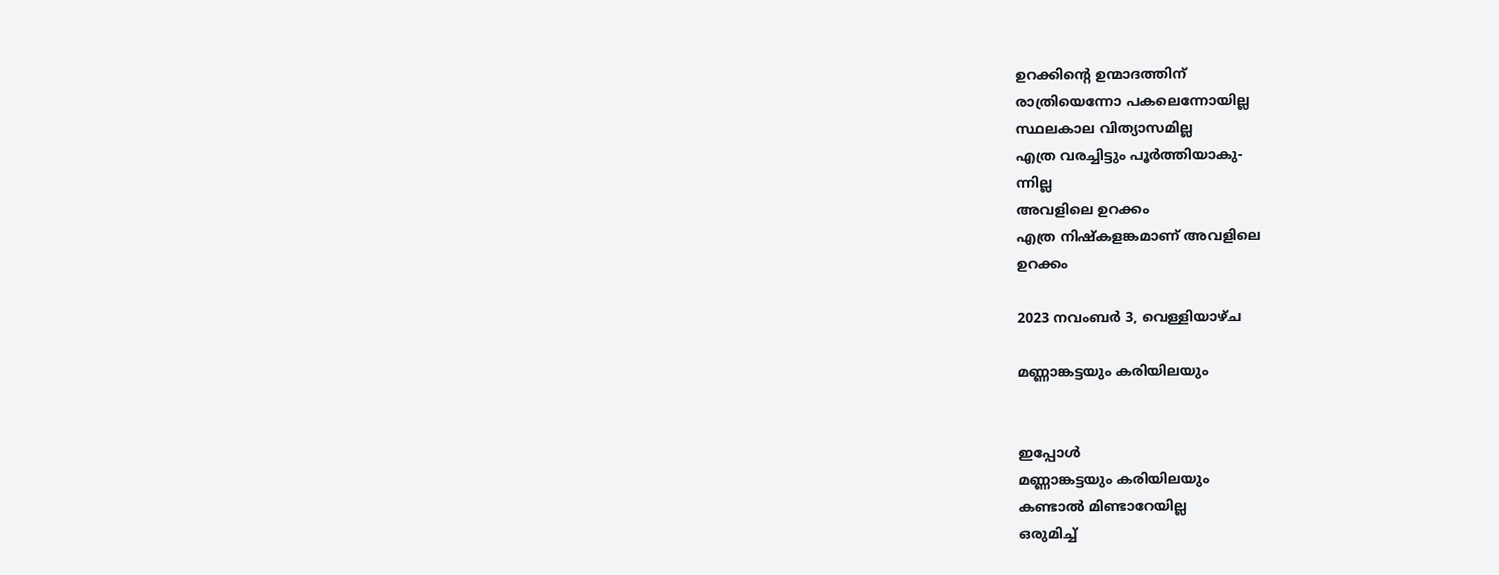ഉറക്കിൻ്റെ ഉന്മാദത്തിന്
രാത്രിയെന്നോ പകലെന്നോയില്ല
സ്ഥലകാല വിത്യാസമില്ല
എത്ര വരച്ചിട്ടും പൂർത്തിയാകു-
ന്നില്ല
അവളിലെ ഉറക്കം
എത്ര നിഷ്കളങ്കമാണ് അവളിലെ
ഉറക്കം

2023 നവംബർ 3, വെള്ളിയാഴ്‌ച

മണ്ണാങ്കട്ടയും കരിയിലയും


ഇപ്പോൾ
മണ്ണാങ്കട്ടയും കരിയിലയും
കണ്ടാൽ മിണ്ടാറേയില്ല
ഒരുമിച്ച്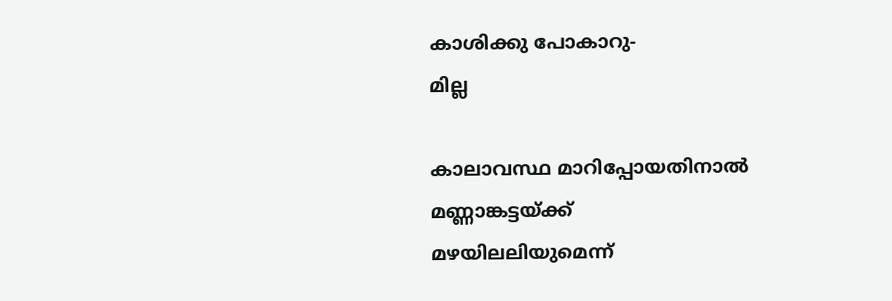കാശിക്കു പോകാറു-
മില്ല

കാലാവസ്ഥ മാറിപ്പോയതിനാൽ
മണ്ണാങ്കട്ടയ്ക്ക്
മഴയിലലിയുമെന്ന്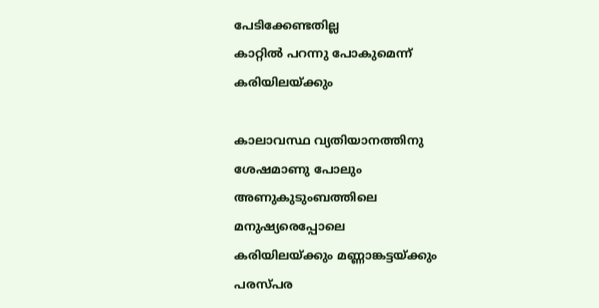പേടിക്കേണ്ടതില്ല
കാറ്റിൽ പറന്നു പോകുമെന്ന്
കരിയിലയ്ക്കും

കാലാവസ്ഥ വ്യതിയാനത്തിനു
ശേഷമാണു പോലും
അണുകുടുംബത്തിലെ
മനുഷ്യരെപ്പോലെ
കരിയിലയ്ക്കും മണ്ണാങ്കട്ടയ്ക്കും
പരസ്പര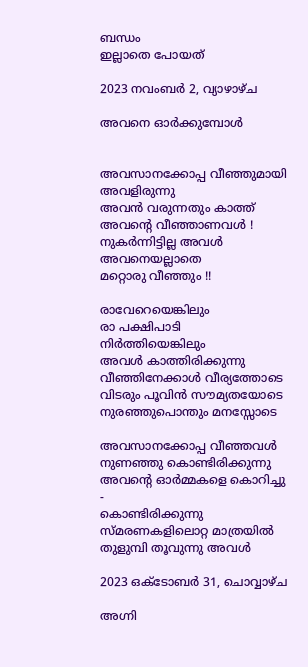ബന്ധം
ഇല്ലാതെ പോയത്

2023 നവംബർ 2, വ്യാഴാഴ്‌ച

അവനെ ഓർക്കുമ്പോൾ


അവസാനക്കോപ്പ വീഞ്ഞുമായി
അവളിരുന്നു
അവൻ വരുന്നതും കാത്ത്
അവൻ്റെ വീഞ്ഞാണവൾ !
നുകർന്നിട്ടില്ല അവൾ
അവനെയല്ലാതെ
മറ്റൊരു വീഞ്ഞും !!

രാവേറെയെങ്കിലും
രാ പക്ഷിപാടി നിർത്തിയെങ്കിലും
അവൾ കാത്തിരിക്കുന്നു
വീഞ്ഞിനേക്കാൾ വീര്യത്തോടെ
വിടരും പൂവിൻ സൗമ്യതയോടെ
നുരഞ്ഞുപൊന്തും മനസ്സോടെ

അവസാനക്കോപ്പ വീഞ്ഞവൾ
നുണഞ്ഞു കൊണ്ടിരിക്കുന്നു
അവൻ്റെ ഓർമ്മകളെ കൊറിച്ചു -
കൊണ്ടിരിക്കുന്നു
സ്മരണകളിലൊറ്റ മാത്രയിൽ
തുളുമ്പി തൂവുന്നു അവൾ

2023 ഒക്‌ടോബർ 31, ചൊവ്വാഴ്ച

അഗ്നി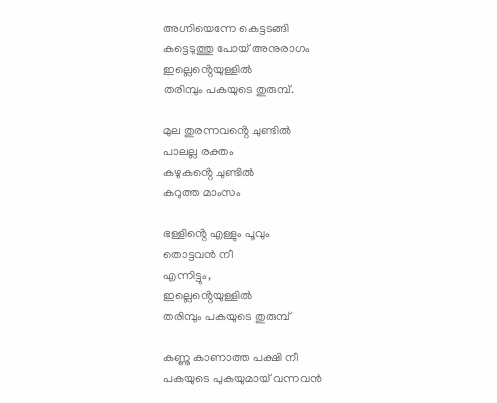അഗ്നിയെന്നേ കെട്ടടങ്ങി
കട്ടെടുത്തു പോയ് അനുരാഗം
ഇല്ലെൻ്റെയുള്ളിൽ
തരിമ്പും പകയുടെ തുരുമ്പ്.

മുല തുരന്നവൻ്റെ ചുണ്ടിൽ
പാലല്ല രക്തം
കഴുകൻ്റെ ചുണ്ടിൽ
കറുത്ത മാംസം

ഭള്ളിൻ്റെ എള്ളും പൂവും
തൊട്ടവൻ നീ
എന്നിട്ടും,
ഇല്ലെൻ്റെയുള്ളിൽ
തരിമ്പും പകയുടെ തുരുമ്പ്

കണ്ണു കാണാത്ത പക്ഷി നീ
പകയുടെ പുകയുമായ് വന്നവൻ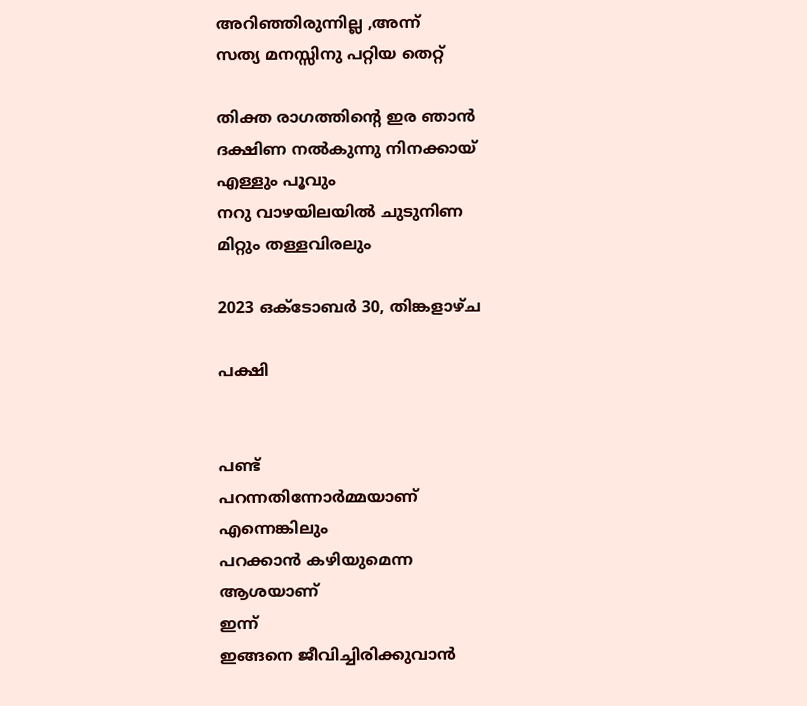അറിഞ്ഞിരുന്നില്ല ,അന്ന്
സത്യ മനസ്സിനു പറ്റിയ തെറ്റ്

തിക്ത രാഗത്തിൻ്റെ ഇര ഞാൻ
ദക്ഷിണ നൽകുന്നു നിനക്കായ്
എള്ളും പൂവും
നറു വാഴയിലയിൽ ചുടുനിണ
മിറ്റും തള്ളവിരലും

2023 ഒക്‌ടോബർ 30, തിങ്കളാഴ്‌ച

പക്ഷി


പണ്ട്
പറന്നതിന്നോർമ്മയാണ്
എന്നെങ്കിലും
പറക്കാൻ കഴിയുമെന്ന
ആശയാണ്
ഇന്ന്
ഇങ്ങനെ ജീവിച്ചിരിക്കുവാൻ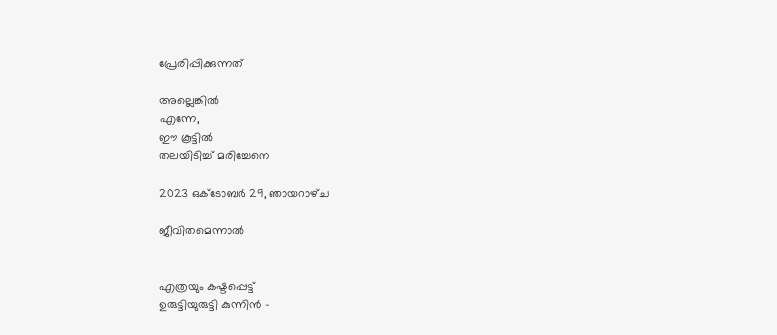പ്രേരിപ്പിക്കുന്നത്

അല്ലെങ്കിൽ
എന്നേ,
ഈ കൂട്ടിൽ
തലയിടിച്ച് മരിച്ചേനെ

2023 ഒക്‌ടോബർ 29, ഞായറാഴ്‌ച

ജീവിതമെന്നാൽ


എത്രയും കഷ്ടപ്പെട്ട്
ഉരുട്ടിയുരുട്ടി കുന്നിൻ -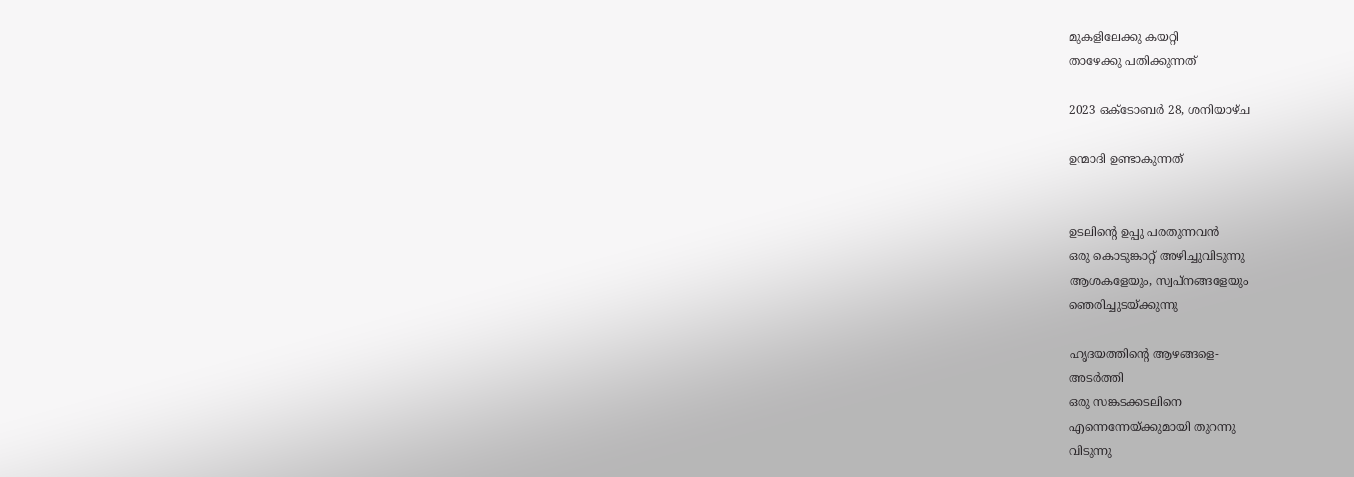മുകളിലേക്കു കയറ്റി
താഴേക്കു പതിക്കുന്നത്

2023 ഒക്‌ടോബർ 28, ശനിയാഴ്‌ച

ഉന്മാദി ഉണ്ടാകുന്നത്


ഉടലിൻ്റെ ഉപ്പു പരതുന്നവൻ
ഒരു കൊടുങ്കാറ്റ് അഴിച്ചുവിടുന്നു
ആശകളേയും, സ്വപ്നങ്ങളേയും
ഞെരിച്ചുടയ്ക്കുന്നു

ഹൃദയത്തിൻ്റെ ആഴങ്ങളെ-
അടർത്തി
ഒരു സങ്കടക്കടലിനെ
എന്നെന്നേയ്ക്കുമായി തുറന്നു
വിടുന്നു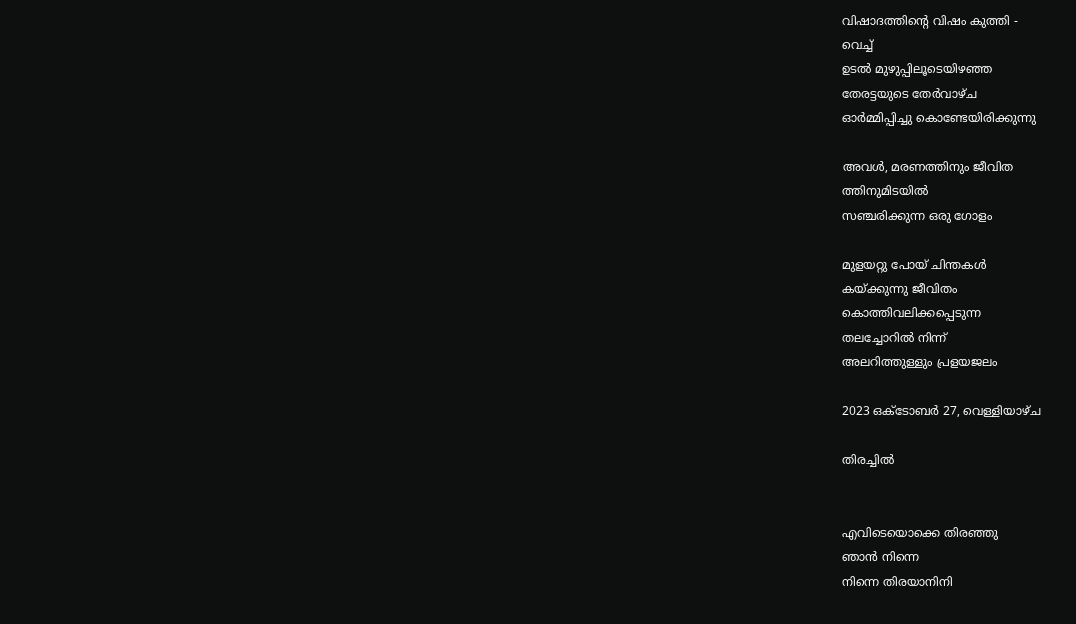വിഷാദത്തിൻ്റെ വിഷം കുത്തി -
വെച്ച്
ഉടൽ മുഴുപ്പിലൂടെയിഴഞ്ഞ
തേരട്ടയുടെ തേർവാഴ്ച
ഓർമ്മിപ്പിച്ചു കൊണ്ടേയിരിക്കുന്നു

അവൾ, മരണത്തിനും ജീവിത
ത്തിനുമിടയിൽ
സഞ്ചരിക്കുന്ന ഒരു ഗോളം

മുളയറ്റു പോയ് ചിന്തകൾ
കയ്ക്കുന്നു ജീവിതം
കൊത്തിവലിക്കപ്പെടുന്ന
തലച്ചോറിൽ നിന്ന്
അലറിത്തുള്ളും പ്രളയജലം

2023 ഒക്‌ടോബർ 27, വെള്ളിയാഴ്‌ച

തിരച്ചിൽ


എവിടെയൊക്കെ തിരഞ്ഞു
ഞാൻ നിന്നെ
നിന്നെ തിരയാനിനി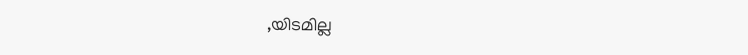,യിടമില്ല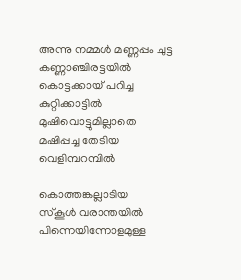അന്നു നമ്മൾ മണ്ണപ്പം ചുട്ട
കണ്ണാഞ്ചിരട്ടയിൽ
കൊട്ടക്കായ് പറിച്ച
കുറ്റിക്കാട്ടിൽ
മുഷിവൊട്ടുമില്ലാതെ
മഷിപ്പച്ച തേടിയ
വെളിമ്പറമ്പിൽ

കൊത്തങ്കല്ലാടിയ
സ്കൂൾ വരാന്തയിൽ
പിന്നെയിന്നോളമുള്ള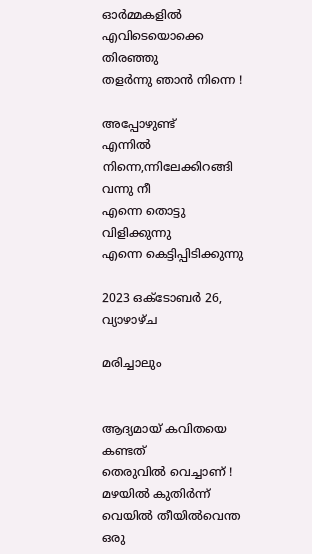ഓർമ്മകളിൽ
എവിടെയൊക്കെ തിരഞ്ഞു
തളർന്നു ഞാൻ നിന്നെ !

അപ്പോഴുണ്ട്
എന്നിൽ നിന്നെ,ന്നിലേക്കിറങ്ങി
വന്നു നീ
എന്നെ തൊട്ടു വിളിക്കുന്നു
എന്നെ കെട്ടിപ്പിടിക്കുന്നു

2023 ഒക്‌ടോബർ 26, വ്യാഴാഴ്‌ച

മരിച്ചാലും


ആദ്യമായ് കവിതയെ കണ്ടത്
തെരുവിൽ വെച്ചാണ് !
മഴയിൽ കുതിർന്ന്
വെയിൽ തീയിൽവെന്ത ഒരു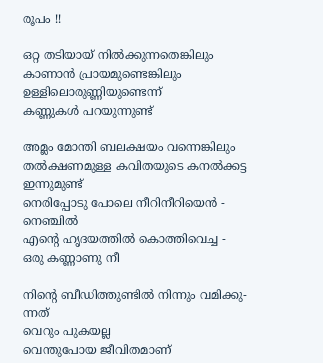രൂപം !!

ഒറ്റ തടിയായ് നിൽക്കുന്നതെങ്കിലും
കാണാൻ പ്രായമുണ്ടെങ്കിലും
ഉള്ളിലൊരുണ്ണിയുണ്ടെന്ന്
കണ്ണുകൾ പറയുന്നുണ്ട്

അമ്ലം മോന്തി ബലക്ഷയം വന്നെങ്കിലും
തൽക്ഷണമുള്ള കവിതയുടെ കനൽക്കട്ട
ഇന്നുമുണ്ട്
നെരിപ്പോടു പോലെ നീറിനീറിയെൻ -
നെഞ്ചിൽ
എൻ്റെ ഹൃദയത്തിൽ കൊത്തിവെച്ച -
ഒരു കണ്ണാണു നീ

നിൻ്റെ ബീഡിത്തുണ്ടിൽ നിന്നും വമിക്കു-
ന്നത്
വെറും പുകയല്ല
വെന്തുപോയ ജീവിതമാണ്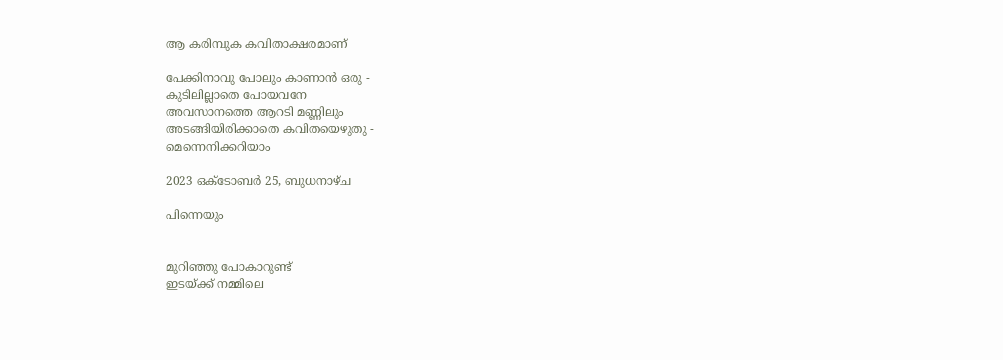ആ കരിമ്പുക കവിതാക്ഷരമാണ്

പേക്കിനാവു പോലും കാണാൻ ഒരു -
കുടിലില്ലാതെ പോയവനേ
അവസാനത്തെ ആറടി മണ്ണിലും
അടങ്ങിയിരിക്കാതെ കവിതയെഴുതു -
മെന്നെനിക്കറിയാം

2023 ഒക്‌ടോബർ 25, ബുധനാഴ്‌ച

പിന്നെയും


മുറിഞ്ഞു പോകാറുണ്ട്
ഇടയ്ക്ക് നമ്മിലെ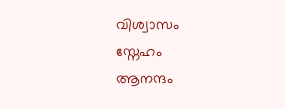വിശ്വാസം
സ്നേഹം
ആനന്ദം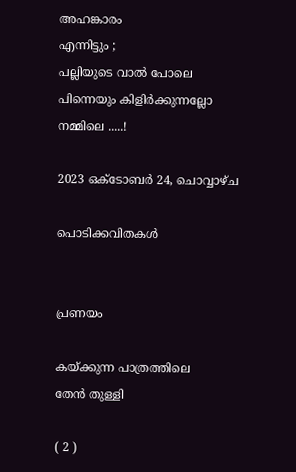അഹങ്കാരം
എന്നിട്ടും ;
പല്ലിയുടെ വാൽ പോലെ
പിന്നെയും കിളിർക്കുന്നല്ലോ
നമ്മിലെ .....!

2023 ഒക്‌ടോബർ 24, ചൊവ്വാഴ്ച

പൊടിക്കവിതകൾ


പ്രണയം

കയ്ക്കുന്ന പാത്രത്തിലെ
തേൻ തുള്ളി

( 2 )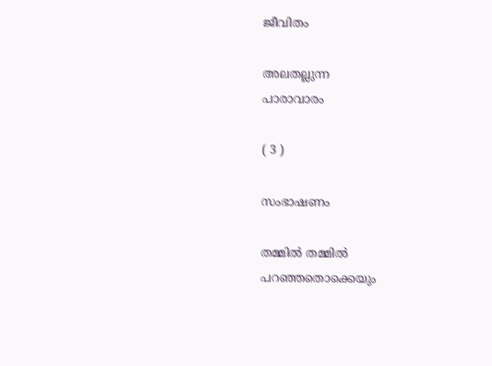ജീവിതം

അലതല്ലുന്ന
പാരാവാരം

( 3 )

സംഭാഷണം

തമ്മിൽ തമ്മിൽ
പറഞ്ഞതൊക്കെയും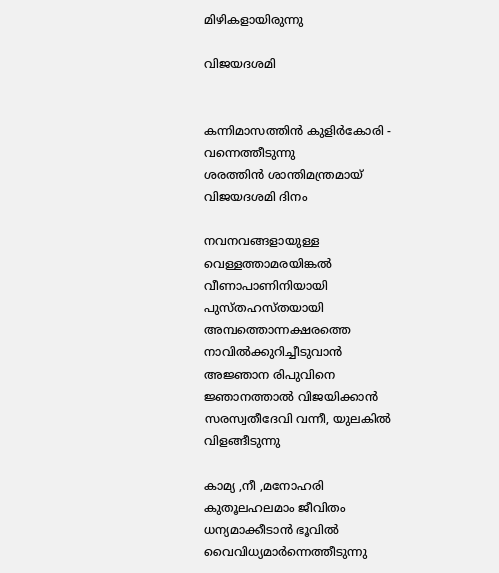മിഴികളായിരുന്നു

വിജയദശമി


കന്നിമാസത്തിൻ കുളിർകോരി -
വന്നെത്തീടുന്നു
ശരത്തിൻ ശാന്തിമന്ത്രമായ്
വിജയദശമി ദിനം

നവനവങ്ങളായുള്ള
വെള്ളത്താമരയിങ്കൽ
വീണാപാണിനിയായി
പുസ്തഹസ്തയായി
അമ്പത്തൊന്നക്ഷരത്തെ
നാവിൽക്കുറിച്ചീടുവാൻ
അജ്ഞാന രിപുവിനെ
ജ്ഞാനത്താൽ വിജയിക്കാൻ
സരസ്വതീദേവി വന്നീ, യുലകിൽ
വിളങ്ങീടുന്നു

കാമ്യ ,നീ ,മനോഹരി
കുതൂലഹലമാം ജീവിതം
ധന്യമാക്കീടാൻ ഭൂവിൽ
വൈവിധ്യമാർന്നെത്തീടുന്നു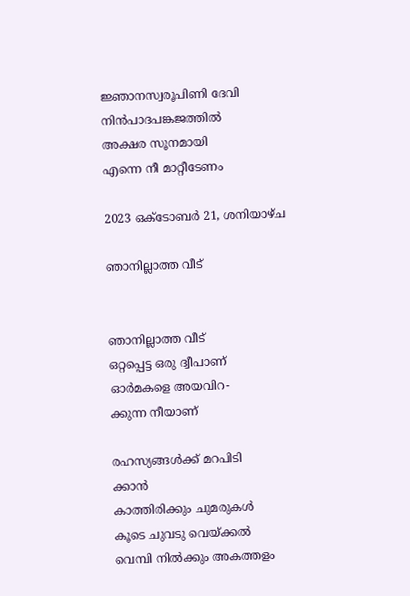ജ്ഞാനസ്വരൂപിണി ദേവി
നിൻപാദപങ്കജത്തിൽ
അക്ഷര സൂനമായി
എന്നെ നീ മാറ്റീടേണം

2023 ഒക്‌ടോബർ 21, ശനിയാഴ്‌ച

ഞാനില്ലാത്ത വീട്


ഞാനില്ലാത്ത വീട്
ഒറ്റപ്പെട്ട ഒരു ദ്വീപാണ്
ഓർമകളെ അയവിറ-
ക്കുന്ന നീയാണ്

രഹസ്യങ്ങൾക്ക് മറപിടി
ക്കാൻ
കാത്തിരിക്കും ചുമരുകൾ
കൂടെ ചുവടു വെയ്ക്കൽ
വെമ്പി നിൽക്കും അകത്തളം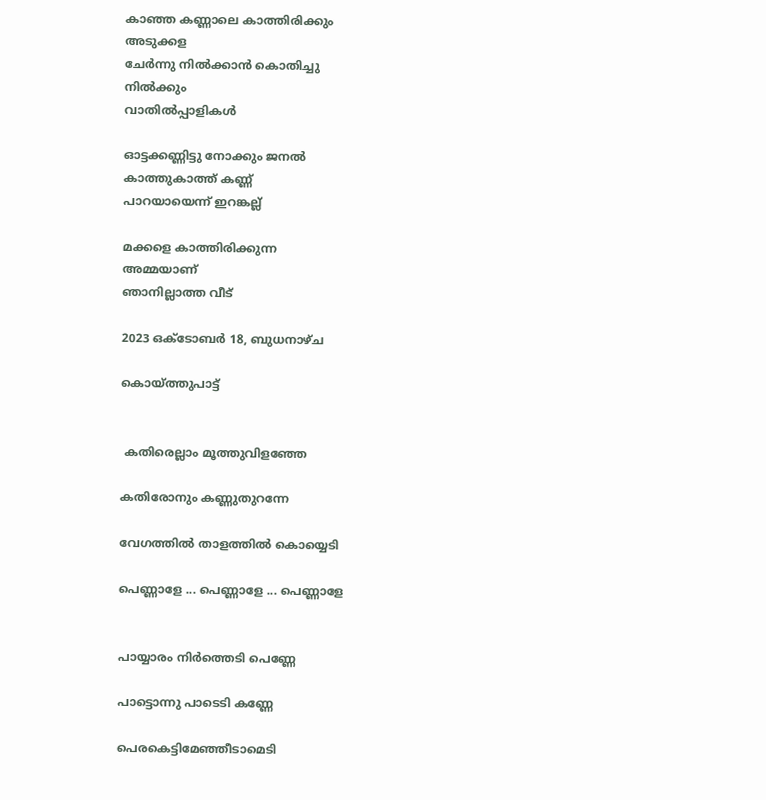കാഞ്ഞ കണ്ണാലെ കാത്തിരിക്കും
അടുക്കള
ചേർന്നു നിൽക്കാൻ കൊതിച്ചു
നിൽക്കും
വാതിൽപ്പാളികൾ

ഓട്ടക്കണ്ണിട്ടു നോക്കും ജനൽ
കാത്തുകാത്ത് കണ്ണ്
പാറയായെന്ന് ഇറങ്കല്ല്

മക്കളെ കാത്തിരിക്കുന്ന
അമ്മയാണ്
ഞാനില്ലാത്ത വീട്

2023 ഒക്‌ടോബർ 18, ബുധനാഴ്‌ച

കൊയ്ത്തുപാട്ട്


 കതിരെല്ലാം മൂത്തുവിളഞ്ഞേ

കതിരോനും കണ്ണുതുറന്നേ

വേഗത്തിൽ താളത്തിൽ കൊയ്യെടി

പെണ്ണാളേ ... പെണ്ണാളേ ... പെണ്ണാളേ


പായ്യാരം നിർത്തെടി പെണ്ണേ

പാട്ടൊന്നു പാടെടി കണ്ണേ

പെരകെട്ടിമേഞ്ഞീടാമെടി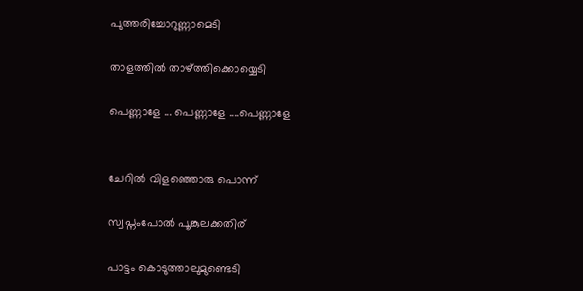പുത്തരിച്ചോറുണ്ണാമെടി

താളത്തിൽ താഴ്ത്തിക്കൊയ്യെടി

പെണ്ണാളേ ... പെണ്ണാളേ ....പെണ്ണാളേ


ചേറിൽ വിളഞ്ഞൊരു പൊന്ന്

സ്വപ്നംപോൽ പൂങ്കുലക്കതിര്

പാട്ടം കൊടുത്താലുമുണ്ടെടി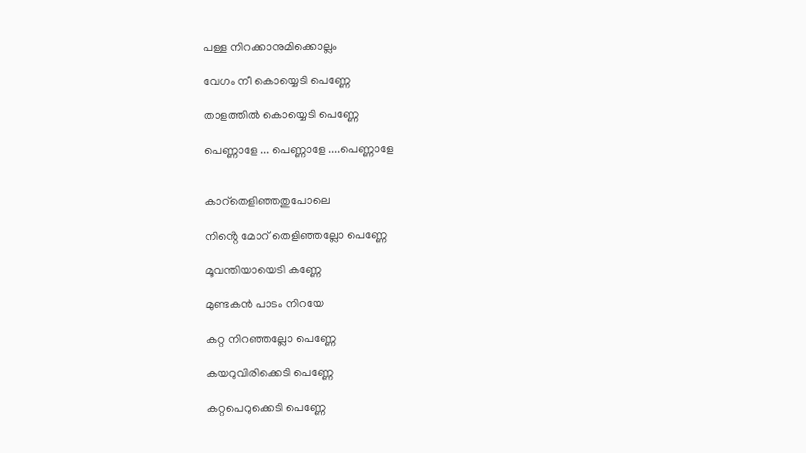പള്ള നിറക്കാനുമിക്കൊല്ലം

വേഗം നീ കൊയ്യെടി പെണ്ണേ

താളത്തിൽ കൊയ്യെടി പെണ്ണേ

പെണ്ണാളേ ... പെണ്ണാളേ ....പെണ്ണാളേ


കാറ്തെളിഞ്ഞതുപോലെ

നിൻ്റെ മോറ് തെളിഞ്ഞല്ലോ പെണ്ണേ

മൂവന്തിയായെടി കണ്ണേ

മുണ്ടകൻ പാടം നിറയേ

കറ്റ നിറഞ്ഞല്ലോ പെണ്ണേ

കയറുവിരിക്കെടി പെണ്ണേ

കറ്റപെറുക്കെടി പെണ്ണേ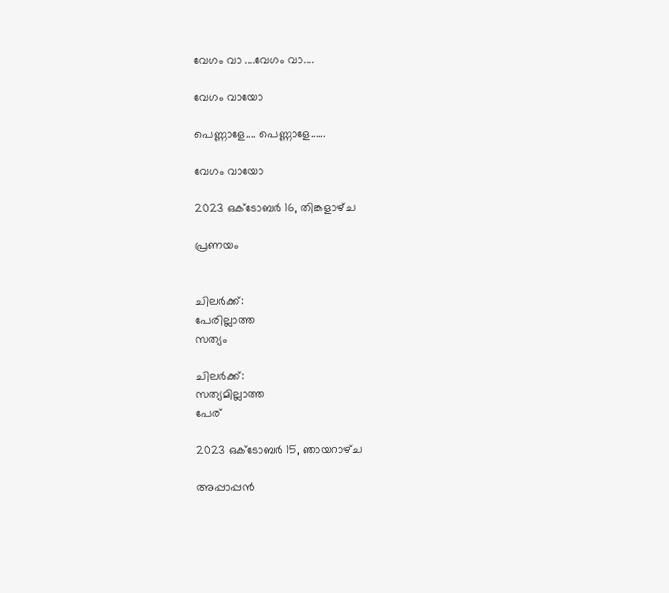വേഗം വാ ....വേഗം വാ....

വേഗം വായോ

പെണ്ണാളേ.... പെണ്ണാളേ......

വേഗം വായോ

2023 ഒക്‌ടോബർ 16, തിങ്കളാഴ്‌ച

പ്രണയം


ചിലർക്ക്:
പേരില്ലാത്ത
സത്യം

ചിലർക്ക്:
സത്യമില്ലാത്ത
പേര്

2023 ഒക്‌ടോബർ 15, ഞായറാഴ്‌ച

അപ്പാപ്പൻ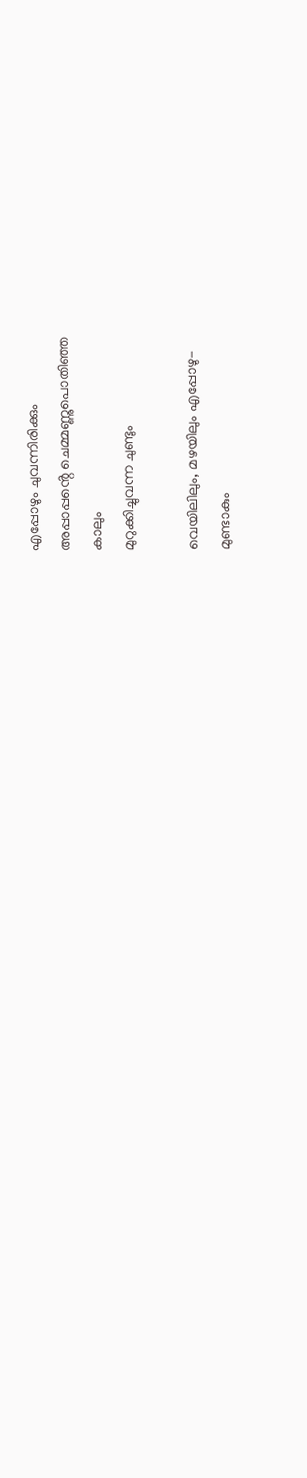എപ്പോഴും ചുവന്നിരിക്കും
അപ്പാപ്പൻ്റെ ചെമ്മണ്ണുപൊതിഞ്ഞ
കാലും
മുറുക്കിച്ചുവന്ന ചുണ്ടും

വെയിലിലും, മഴയിലും എപ്പോഴു-
മുണ്ടാകും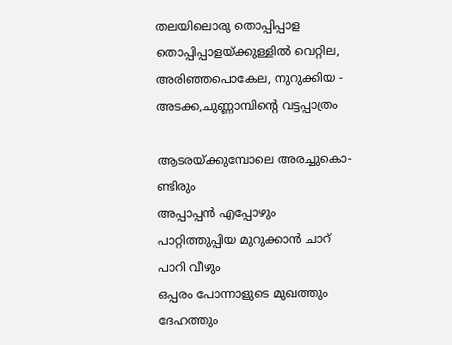തലയിലൊരു തൊപ്പിപ്പാള
തൊപ്പിപ്പാളയ്ക്കുള്ളിൽ വെറ്റില,
അരിഞ്ഞപൊകേല, നുറുക്കിയ -
അടക്ക,ചുണ്ണാമ്പിൻ്റെ വട്ടപ്പാത്രം

ആടരയ്ക്കുമ്പോലെ അരച്ചുകൊ-
ണ്ടിരും
അപ്പാപ്പൻ എപ്പോഴും
പാറ്റിത്തുപ്പിയ മുറുക്കാൻ ചാറ്
പാറി വീഴും
ഒപ്പരം പോന്നാളുടെ മുഖത്തും
ദേഹത്തും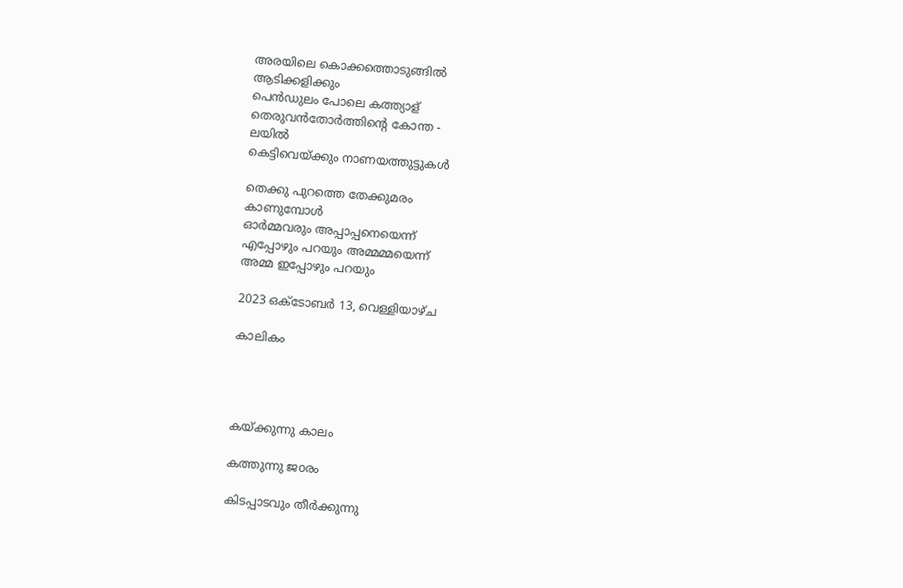അരയിലെ കൊക്കത്തൊടുങ്ങിൽ
ആടിക്കളിക്കും
പെൻഡുലം പോലെ കത്ത്യാള്
തെരുവൻതോർത്തിൻ്റെ കോന്ത -
ലയിൽ
കെട്ടിവെയ്ക്കും നാണയത്തുട്ടുകൾ

തെക്കു പുറത്തെ തേക്കുമരം
കാണുമ്പോൾ
ഓർമ്മവരും അപ്പാപ്പനെയെന്ന്
എപ്പോഴും പറയും അമ്മമ്മയെന്ന്
അമ്മ ഇപ്പോഴും പറയും

2023 ഒക്‌ടോബർ 13, വെള്ളിയാഴ്‌ച

കാലികം




കയ്ക്കുന്നു കാലം

കത്തുന്നു ജoരം

കിടപ്പാടവും തീർക്കുന്നു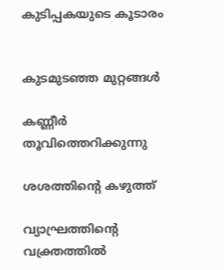കുടിപ്പകയുടെ കൂടാരം


കുടമുടഞ്ഞ മുറ്റങ്ങൾ

കണ്ണീർ തൂവിത്തെറിക്കുന്നു

ശശത്തിൻ്റെ കഴുത്ത്

വ്യാഘ്രത്തിൻ്റെ വക്ത്രത്തിൽ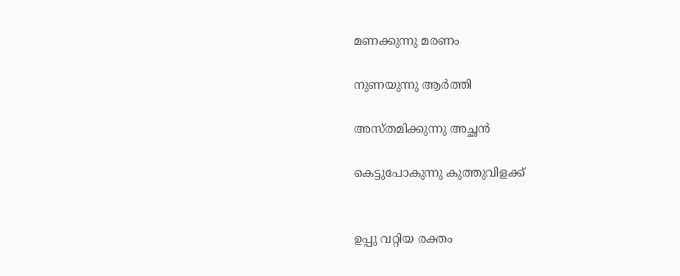മണക്കുന്നു മരണം

നുണയുന്നു ആർത്തി

അസ്തമിക്കുന്നു അച്ഛൻ

കെട്ടുപോകുന്നു കുത്തുവിളക്ക്


ഉപ്പു വറ്റിയ രക്തം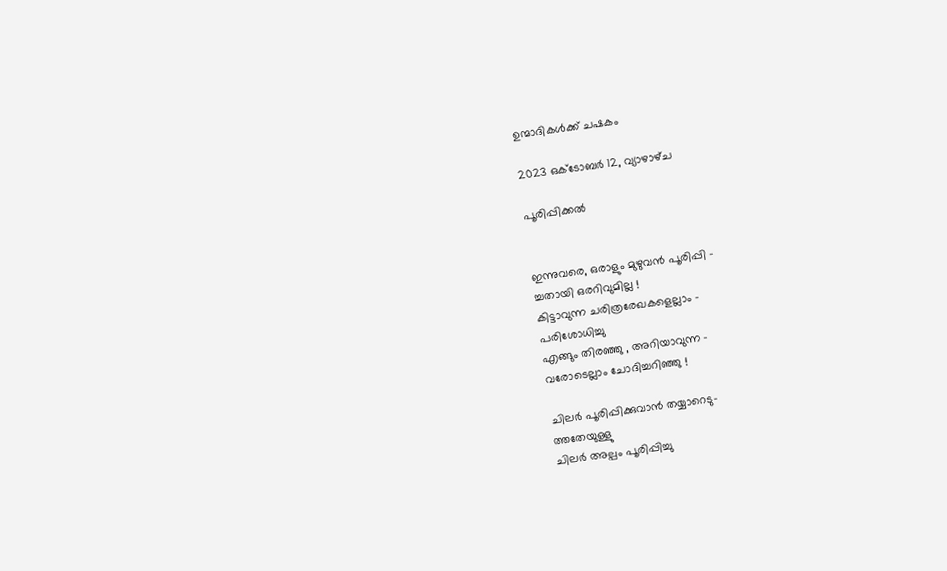ഉന്മാദികൾക്ക് ചഷകം

2023 ഒക്‌ടോബർ 12, വ്യാഴാഴ്‌ച

പൂരിപ്പിക്കൽ


ഇന്നുവരെ, ഒരാളും മുഴുവൻ പൂരിപ്പി -
ച്ചതായി ഒരറിവുമില്ല !
കിട്ടാവുന്ന ചരിത്രരേഖകളെല്ലാം -
പരിശോധിച്ചു
എങ്ങും തിരഞ്ഞു , അറിയാവുന്ന -
വരോടെല്ലാം ചോദിച്ചറിഞ്ഞു !

ചിലർ പൂരിപ്പിക്കുവാൻ തയ്യാറെടു-
ത്തതേയുള്ളു
ചിലർ അല്പം പൂരിപ്പിച്ചു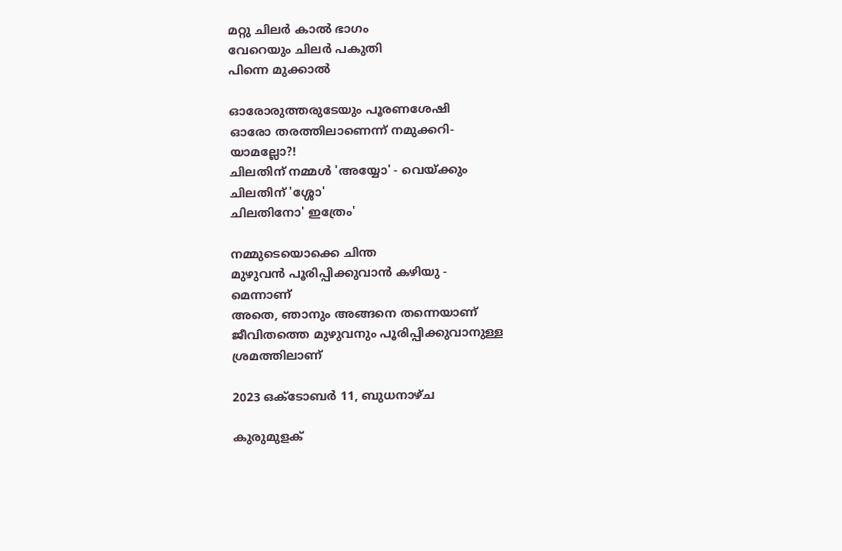മറ്റു ചിലർ കാൽ ഭാഗം
വേറെയും ചിലർ പകുതി
പിന്നെ മുക്കാൽ

ഓരോരുത്തരുടേയും പൂരണശേഷി
ഓരോ തരത്തിലാണെന്ന് നമുക്കറി-
യാമല്ലോ?!
ചിലതിന് നമ്മൾ 'അയ്യോ' - വെയ്ക്കും
ചിലതിന് 'ശ്ശോ'
ചിലതിനോ' ഇത്രേം'

നമ്മുടെയൊക്കെ ചിന്ത
മുഴുവൻ പൂരിപ്പിക്കുവാൻ കഴിയു -
മെന്നാണ്
അതെ, ഞാനും അങ്ങനെ തന്നെയാണ്
ജീവിതത്തെ മുഴുവനും പൂരിപ്പിക്കുവാനുള്ള
ശ്രമത്തിലാണ്

2023 ഒക്‌ടോബർ 11, ബുധനാഴ്‌ച

കുരുമുളക്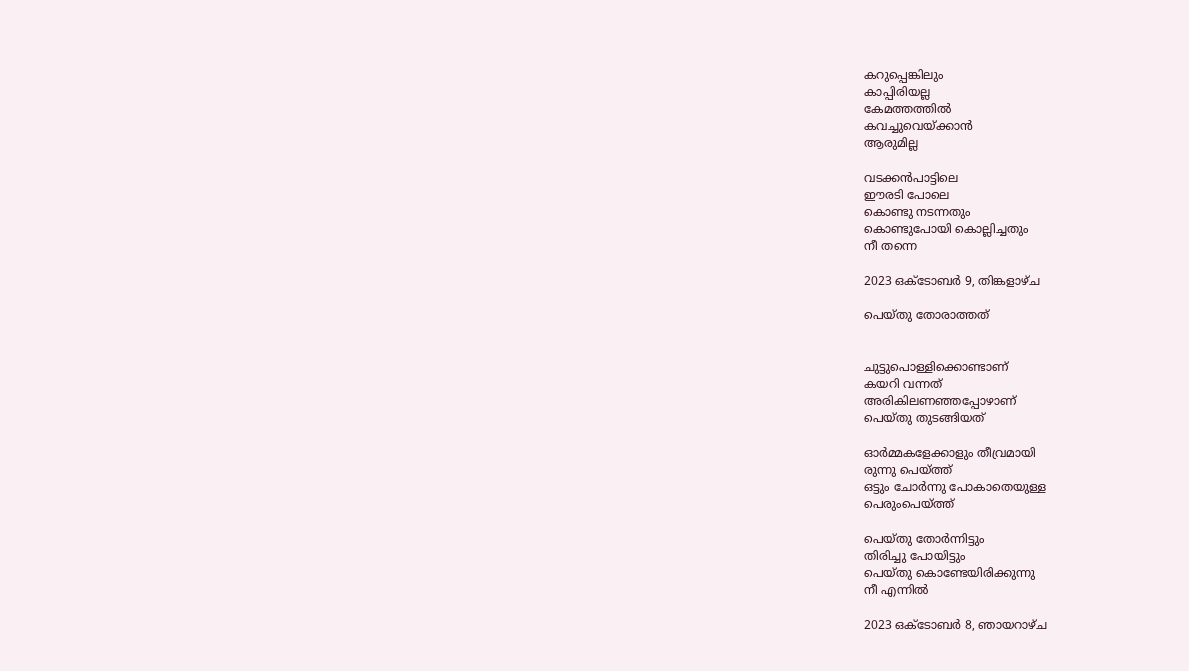കറുപ്പെങ്കിലും
കാപ്പിരിയല്ല
കേമത്തത്തിൽ
കവച്ചുവെയ്ക്കാൻ
ആരുമില്ല

വടക്കൻപാട്ടിലെ
ഈരടി പോലെ
കൊണ്ടു നടന്നതും
കൊണ്ടുപോയി കൊല്ലിച്ചതും
നീ തന്നെ

2023 ഒക്‌ടോബർ 9, തിങ്കളാഴ്‌ച

പെയ്തു തോരാത്തത്


ചുട്ടുപൊള്ളിക്കൊണ്ടാണ്
കയറി വന്നത്
അരികിലണഞ്ഞപ്പോഴാണ്
പെയ്തു തുടങ്ങിയത്

ഓർമ്മകളേക്കാളും തീവ്രമായി
രുന്നു പെയ്ത്ത്
ഒട്ടും ചോർന്നു പോകാതെയുള്ള
പെരുംപെയ്ത്ത്

പെയ്തു തോർന്നിട്ടും
തിരിച്ചു പോയിട്ടും
പെയ്തു കൊണ്ടേയിരിക്കുന്നു
നീ എന്നിൽ

2023 ഒക്‌ടോബർ 8, ഞായറാഴ്‌ച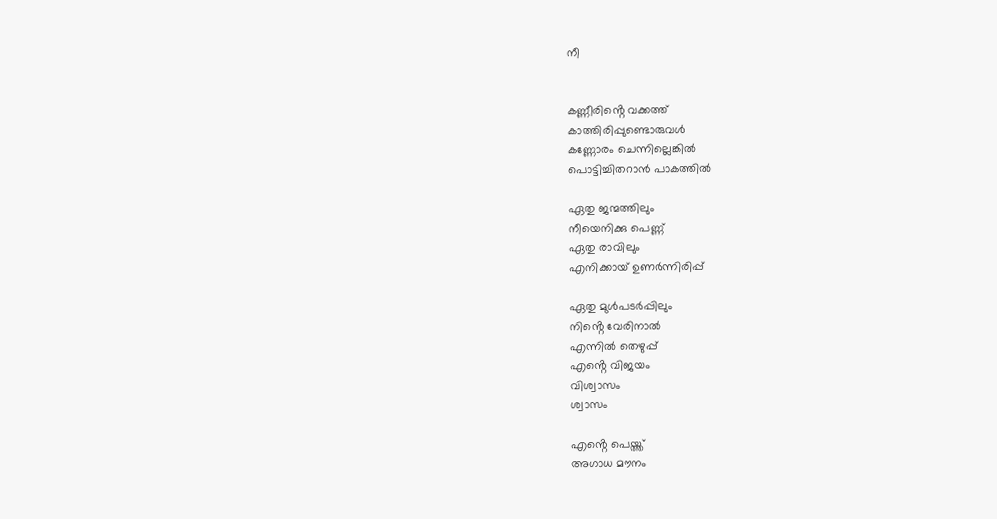നീ


കണ്ണീരിൻ്റെ വക്കത്ത്
കാത്തിരിപ്പുണ്ടൊരുവൾ
കണ്ണോരം ചെന്നില്ലെങ്കിൽ
പൊട്ടിച്ചിതറാൻ പാകത്തിൽ

ഏതു ജന്മത്തിലും
നീയെനിക്കു പെണ്ണ്
ഏതു രാവിലും
എനിക്കായ് ഉണർന്നിരിപ്പ്

ഏതു മുൾപടർപ്പിലും
നിൻ്റെ വേരിനാൽ
എന്നിൽ തെഴുപ്പ്
എൻ്റെ വിജയം
വിശ്വാസം
ശ്വാസം

എൻ്റെ പെയ്ത്ത്
അഗാധ മൗനം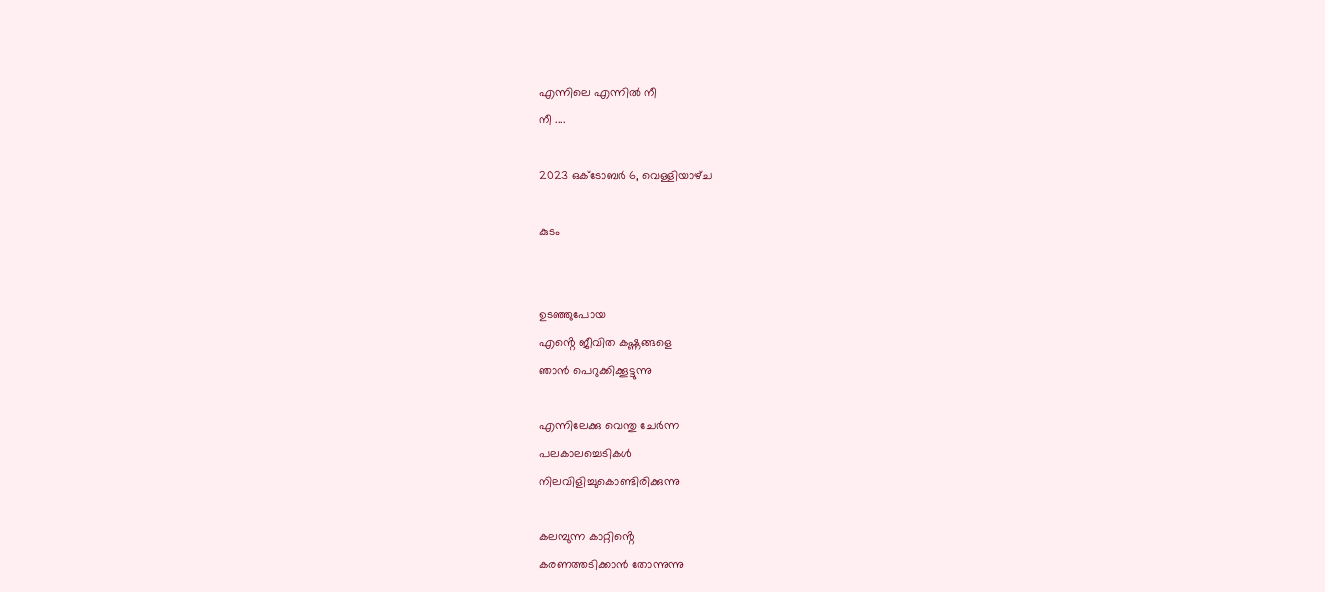എന്നിലെ എന്നിൽ നീ
നീ ....

2023 ഒക്‌ടോബർ 6, വെള്ളിയാഴ്‌ച

കുടം


ഉടഞ്ഞുപോയ
എൻ്റെ ജീവിത കഷ്ണങ്ങളെ
ഞാൻ പെറുക്കിക്കൂട്ടുന്നു

എന്നിലേക്കു വെന്തു ചേർന്ന
പലകാലച്ചെടികൾ
നിലവിളിച്ചുകൊണ്ടിരിക്കുന്നു

കലമ്പുന്ന കാറ്റിൻ്റെ
കരണത്തടിക്കാൻ തോന്നുന്നു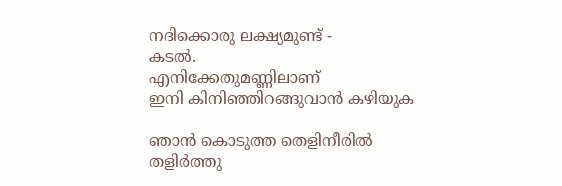നദിക്കൊരു ലക്ഷ്യമുണ്ട് -
കടൽ.
എനിക്കേതുമണ്ണിലാണ്
ഇനി കിനിഞ്ഞിറങ്ങുവാൻ കഴിയുക

ഞാൻ കൊടുത്ത തെളിനീരിൽ
തളിർത്തു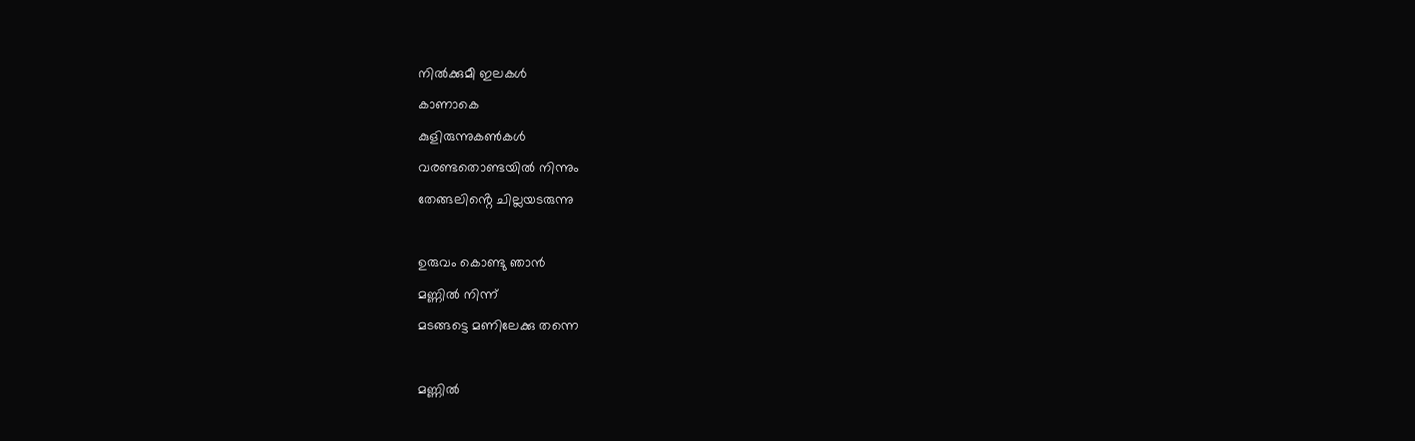നിൽക്കുമീ ഇലകൾ
കാണാകെ
കുളിരുന്നുകൺകൾ
വരണ്ടതൊണ്ടയിൽ നിന്നും
തേങ്ങലിൻ്റെ ചില്ലയടരുന്നു

ഉരുവം കൊണ്ടു ഞാൻ
മണ്ണിൽ നിന്ന്
മടങ്ങട്ടെ മണിലേക്കു തന്നെ

മണ്ണിൽ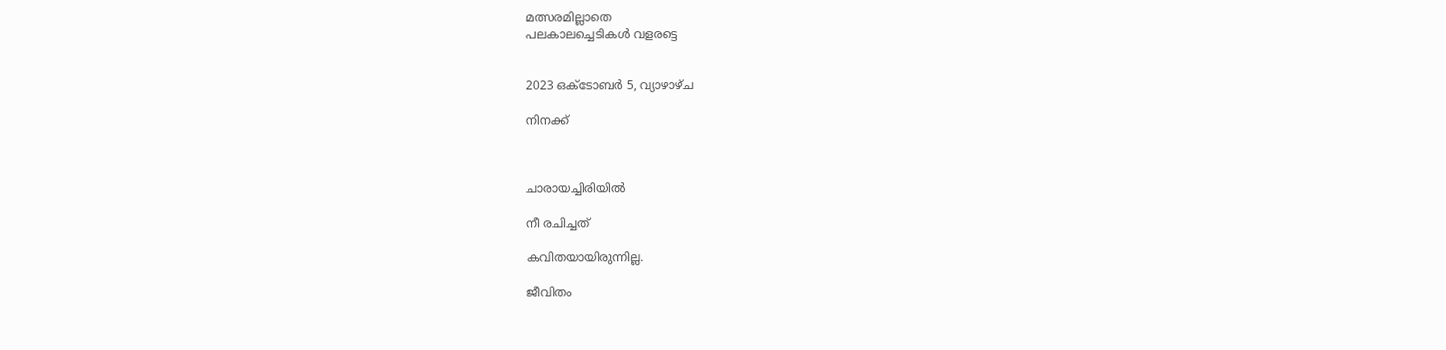മത്സരമില്ലാതെ
പലകാലച്ചെടികൾ വളരട്ടെ


2023 ഒക്‌ടോബർ 5, വ്യാഴാഴ്‌ച

നിനക്ക്



ചാരായച്ചിരിയിൽ

നീ രചിച്ചത്

കവിതയായിരുന്നില്ല.

ജീവിതം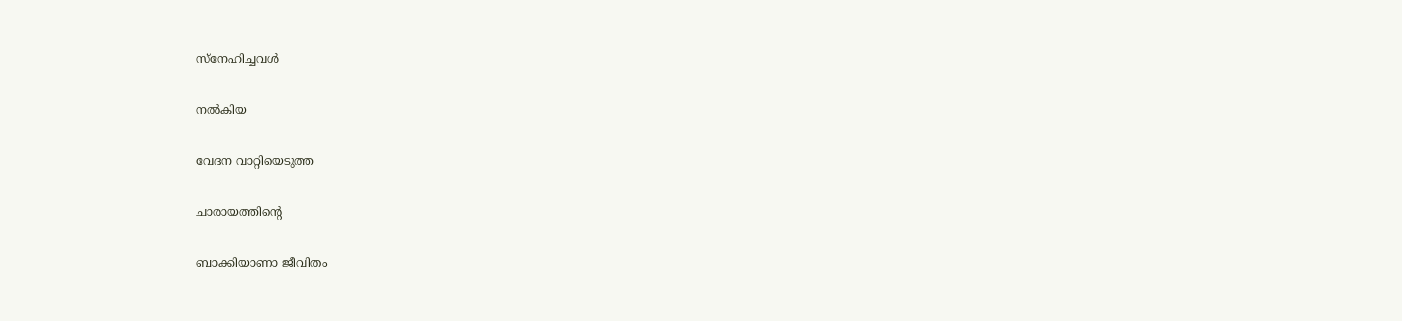സ്നേഹിച്ചവൾ

നൽകിയ

വേദന വാറ്റിയെടുത്ത

ചാരായത്തിൻ്റെ

ബാക്കിയാണാ ജീവിതം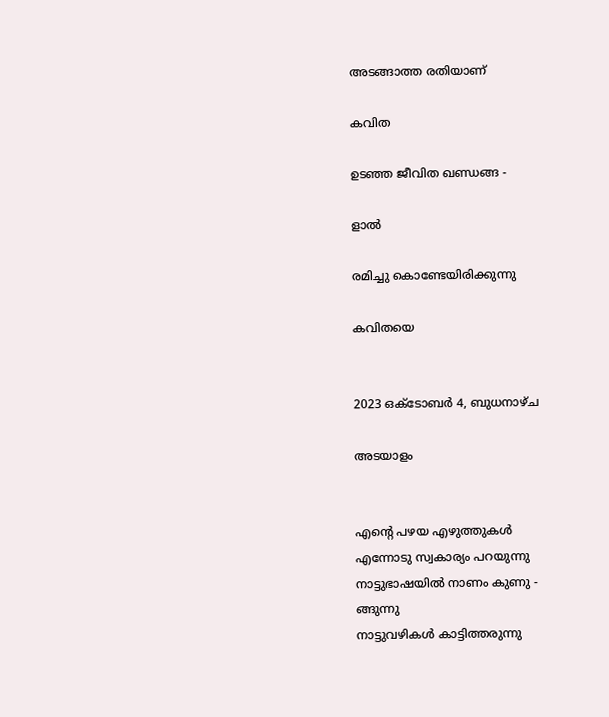അടങ്ങാത്ത രതിയാണ്

കവിത

ഉടഞ്ഞ ജീവിത ഖണ്ഡങ്ങ -

ളാൽ

രമിച്ചു കൊണ്ടേയിരിക്കുന്നു

കവിതയെ


2023 ഒക്‌ടോബർ 4, ബുധനാഴ്‌ച

അടയാളം


എൻ്റെ പഴയ എഴുത്തുകൾ
എന്നോടു സ്വകാര്യം പറയുന്നു
നാട്ടുഭാഷയിൽ നാണം കുണു -
ങ്ങുന്നു
നാട്ടുവഴികൾ കാട്ടിത്തരുന്നു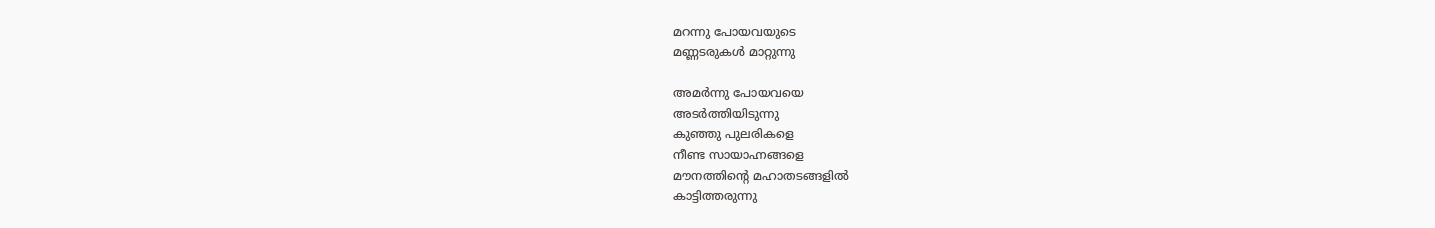മറന്നു പോയവയുടെ
മണ്ണടരുകൾ മാറ്റുന്നു

അമർന്നു പോയവയെ
അടർത്തിയിടുന്നു
കുഞ്ഞു പുലരികളെ
നീണ്ട സായാഹ്നങ്ങളെ
മൗനത്തിൻ്റെ മഹാതടങ്ങളിൽ
കാട്ടിത്തരുന്നു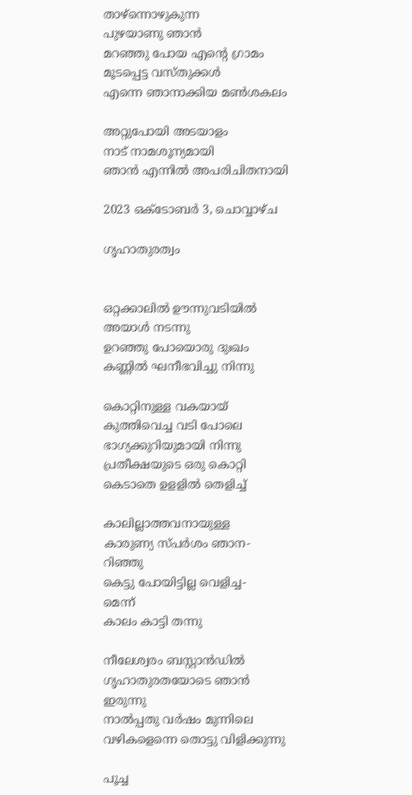താഴ്ന്നൊഴുകുന്ന
പുഴയാണു ഞാൻ
മറഞ്ഞു പോയ എൻ്റെ ഗ്രാമം
മൂടപ്പെട്ട വസ്തുക്കൾ
എന്നെ ഞാനാക്കിയ മൺശകലം

അറ്റുപോയി അടയാളം
നാട് നാമശൂന്യമായി
ഞാൻ എന്നിൽ അപരിചിതനായി

2023 ഒക്‌ടോബർ 3, ചൊവ്വാഴ്ച

ഗൃഹാതുരത്വം


ഒറ്റക്കാലിൽ ഊന്നുവടിയിൽ
അയാൾ നടന്നു
ഉറഞ്ഞു പോയൊരു ദുഃഖം
കണ്ണിൽ ഘനീഭവിച്ചു നിന്നു

കൊറ്റിനുള്ള വകയായ്
കുത്തിവെച്ച വടി പോലെ
ഭാഗ്യക്കുറിയുമായി നിന്നു
പ്രതീക്ഷയുടെ ഒരു കൊറ്റി
കെടാതെ ഉളളിൽ തെളിച്ച്

കാലില്ലാത്തവനായുള്ള
കാരുണ്യ സ്പർശം ഞാന-
റിഞ്ഞു
കെട്ടു പോയിട്ടില്ല വെളിച്ച-
മെന്ന്
കാലം കാട്ടി തന്നു

നീലേശ്വരം ബസ്റ്റാൻഡിൽ
ഗൃഹാതുരതയോടെ ഞാൻ
ഇരുന്നു
നാൽപ്പതു വർഷം മുന്നിലെ
വഴികളെന്നെ തൊട്ടു വിളിക്കുന്നു

പൂച്ച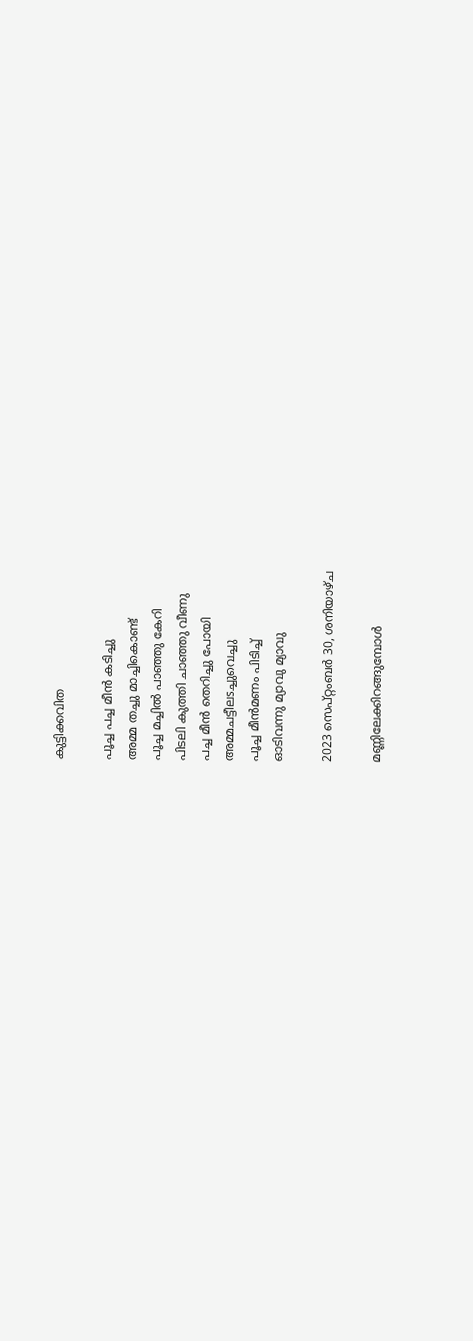കുട്ടിക്കവിത

പൂച്ച പച്ച മീൻ കടിച്ചു
അമ്മ തച്ചു മാച്ചികൊണ്ട്
പൂച്ച മച്ചിൽ പാഞ്ഞു കേറി
പിടലി കുത്തി ചാഞ്ഞു വീണു
പച്ച മീൻ തെറിച്ചു പോയി
അമ്മചട്ടീലsച്ചുവെച്ചു
പൂച്ച മീൻമണം പിടിച്ച്
ഓടിവന്നു മ്യാവു മ്യാവു

2023 സെപ്റ്റംബർ 30, ശനിയാഴ്‌ച

മണ്ണിലേക്കിറങ്ങുമ്പോൾ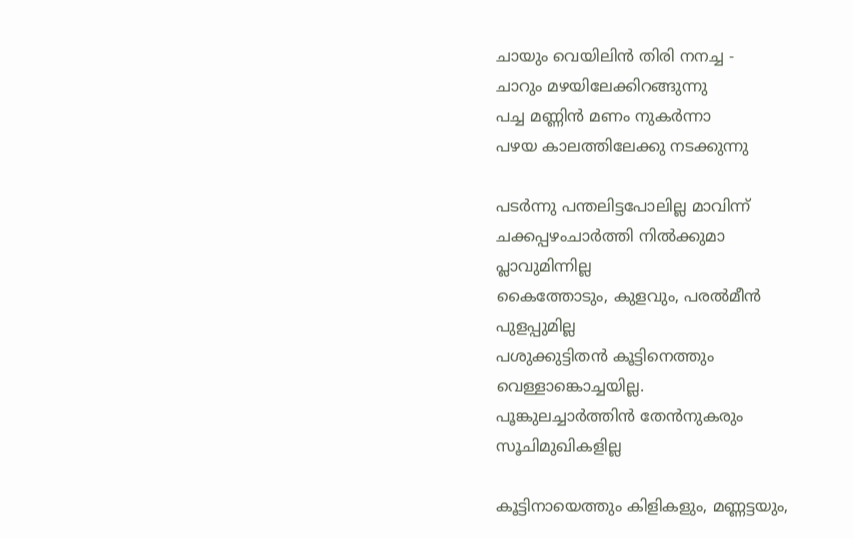ചായും വെയിലിൻ തിരി നനച്ച -
ചാറും മഴയിലേക്കിറങ്ങുന്നു
പച്ച മണ്ണിൻ മണം നുകർന്നാ
പഴയ കാലത്തിലേക്കു നടക്കുന്നു

പടർന്നു പന്തലിട്ടപോലില്ല മാവിന്ന്
ചക്കപ്പഴംചാർത്തി നിൽക്കുമാ
പ്ലാവുമിന്നില്ല
കൈത്തോടും, കുളവും, പരൽമീൻ
പുളപ്പുമില്ല
പശുക്കുട്ടിതൻ കൂട്ടിനെത്തും
വെള്ളാങ്കൊച്ചയില്ല.
പൂങ്കുലച്ചാർത്തിൻ തേൻനുകരും
സൂചിമുഖികളില്ല

കൂട്ടിനായെത്തും കിളികളും, മണ്ണട്ടയും,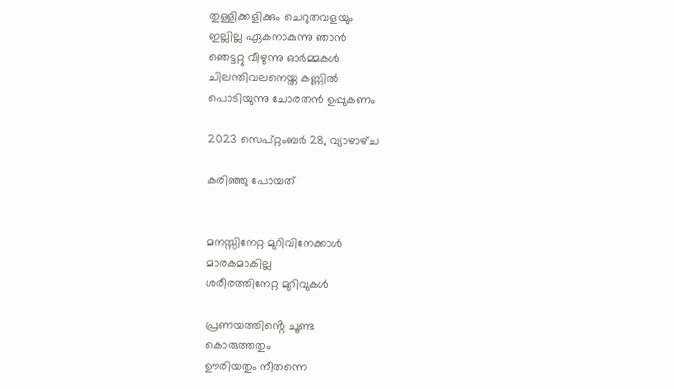തുള്ളിക്കളിക്കും ചെറുതവളയും
ഇല്ലില്ല ഏകനാകുന്നു ഞാൻ
ഞെട്ടറ്റു വീഴുന്നു ഓർമ്മകൾ
ചിലന്തിവലനെയ്ത കണ്ണിൽ
പൊടിയുന്നു ചോരതൻ ഉപ്പുകണം

2023 സെപ്റ്റംബർ 28, വ്യാഴാഴ്‌ച

കരിഞ്ഞു പോയത്


മനസ്സിനേറ്റ മുറിവിനേക്കാൾ
മാരകമാകില്ല
ശരീരത്തിനേറ്റ മുറിവുകൾ

പ്രണയത്തിൻ്റെ ചൂണ്ട
കൊരുത്തതും
ഊരിയതും നീതന്നെ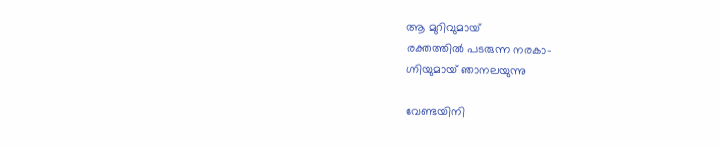ആ മുറിവുമായ്
രക്തത്തിൽ പടരുന്ന നരകാ-
ഗ്നിയുമായ് ഞാനലയുന്നു

വേണ്ടയിനി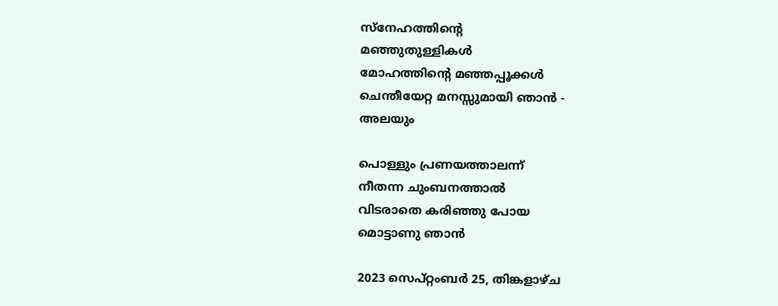സ്നേഹത്തിൻ്റെ
മഞ്ഞുതുള്ളികൾ
മോഹത്തിൻ്റെ മഞ്ഞപ്പൂക്കൾ
ചെന്തീയേറ്റ മനസ്സുമായി ഞാൻ -
അലയും

പൊള്ളും പ്രണയത്താലന്ന്
നീതന്ന ചുംബനത്താൽ
വിടരാതെ കരിഞ്ഞു പോയ
മൊട്ടാണു ഞാൻ

2023 സെപ്റ്റംബർ 25, തിങ്കളാഴ്‌ച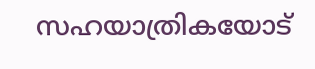സഹയാത്രികയോട്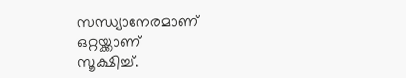സന്ധ്യാനേരമാണ്
ഒറ്റയ്ക്കാണ്
സൂക്ഷിച്ച്.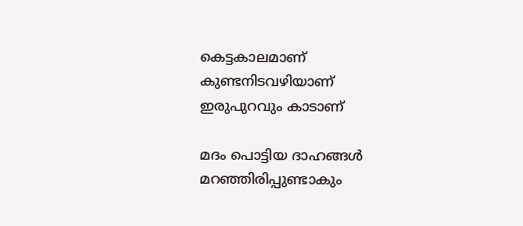കെട്ടകാലമാണ്
കുണ്ടനിടവഴിയാണ്
ഇരുപുറവും കാടാണ്

മദം പൊട്ടിയ ദാഹങ്ങൾ
മറഞ്ഞിരിപ്പുണ്ടാകും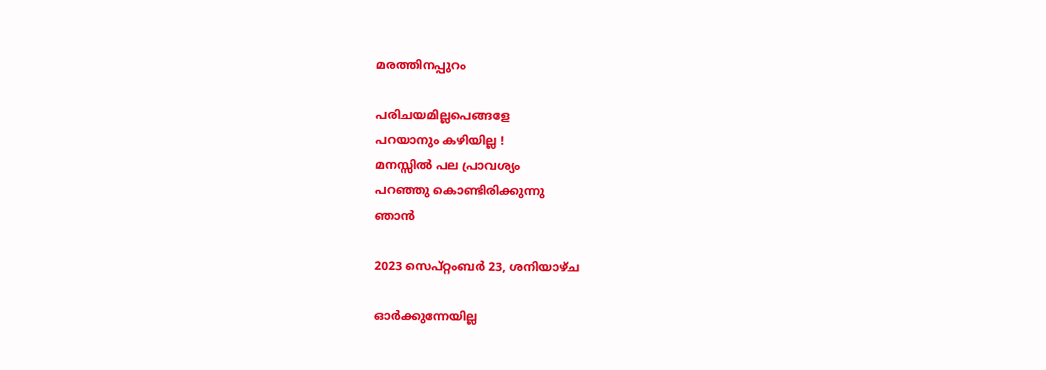മരത്തിനപ്പുറം

പരിചയമില്ലപെങ്ങളേ
പറയാനും കഴിയില്ല !
മനസ്സിൽ പല പ്രാവശ്യം
പറഞ്ഞു കൊണ്ടിരിക്കുന്നു
ഞാൻ

2023 സെപ്റ്റംബർ 23, ശനിയാഴ്‌ച

ഓർക്കുന്നേയില്ല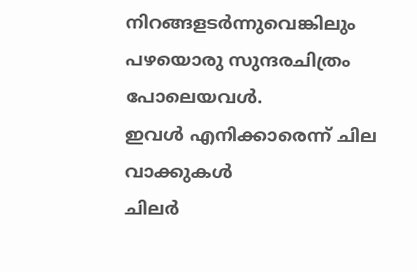നിറങ്ങളടർന്നുവെങ്കിലും
പഴയൊരു സുന്ദരചിത്രം പോലെയവൾ.
ഇവൾ എനിക്കാരെന്ന് ചില വാക്കുകൾ
ചിലർ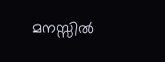മനസ്സിൽ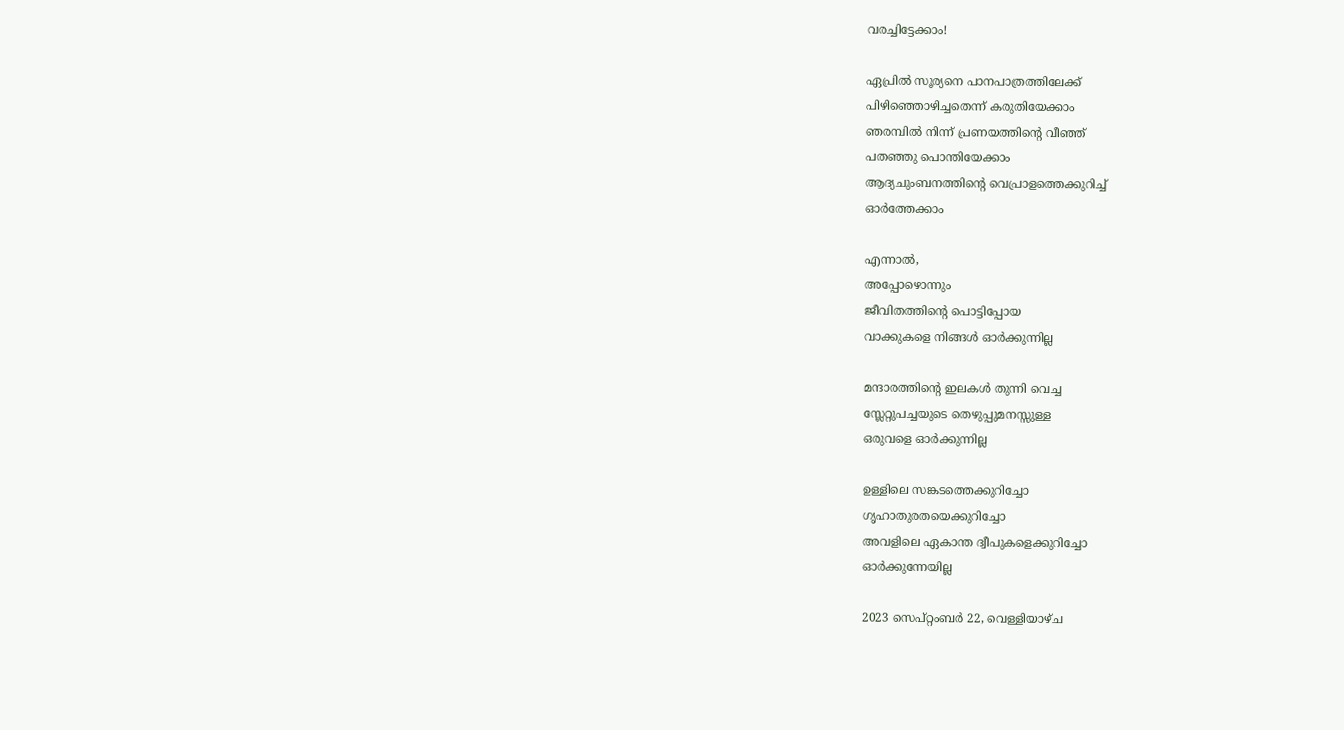വരച്ചിട്ടേക്കാം!

ഏപ്രിൽ സൂര്യനെ പാനപാത്രത്തിലേക്ക്
പിഴിഞ്ഞൊഴിച്ചതെന്ന് കരുതിയേക്കാം
ഞരമ്പിൽ നിന്ന് പ്രണയത്തിൻ്റെ വീഞ്ഞ്
പതഞ്ഞു പൊന്തിയേക്കാം
ആദ്യചുംബനത്തിൻ്റെ വെപ്രാളത്തെക്കുറിച്ച്
ഓർത്തേക്കാം

എന്നാൽ,
അപ്പോഴൊന്നും
ജീവിതത്തിൻ്റെ പൊട്ടിപ്പോയ
വാക്കുകളെ നിങ്ങൾ ഓർക്കുന്നില്ല

മന്ദാരത്തിൻ്റെ ഇലകൾ തുന്നി വെച്ച
സ്ലേറ്റുപച്ചയുടെ തെഴുപ്പുമനസ്സുള്ള
ഒരുവളെ ഓർക്കുന്നില്ല

ഉള്ളിലെ സങ്കടത്തെക്കുറിച്ചോ
ഗൃഹാതുരതയെക്കുറിച്ചോ
അവളിലെ ഏകാന്ത ദ്വീപുകളെക്കുറിച്ചോ
ഓർക്കുന്നേയില്ല

2023 സെപ്റ്റംബർ 22, വെള്ളിയാഴ്‌ച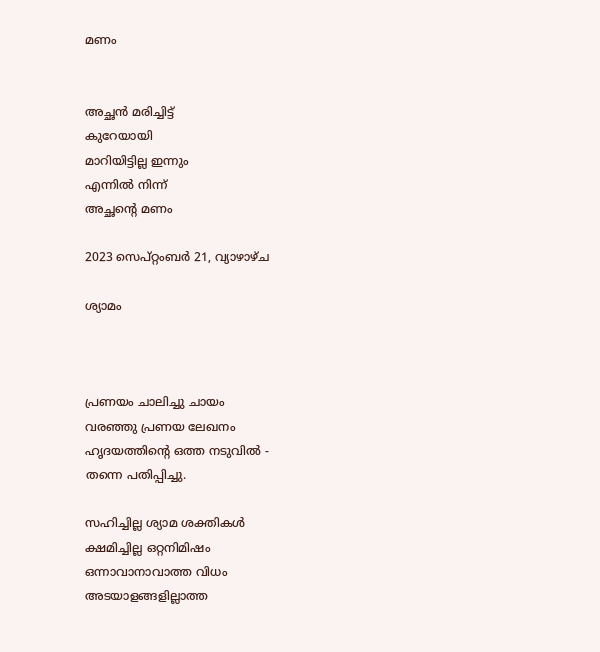മണം


അച്ഛൻ മരിച്ചിട്ട്
കുറേയായി
മാറിയിട്ടില്ല ഇന്നും
എന്നിൽ നിന്ന്
അച്ഛൻ്റെ മണം

2023 സെപ്റ്റംബർ 21, വ്യാഴാഴ്‌ച

ശ്യാമം



പ്രണയം ചാലിച്ചു ചായം
വരഞ്ഞു പ്രണയ ലേഖനം
ഹൃദയത്തിൻ്റെ ഒത്ത നടുവിൽ -
തന്നെ പതിപ്പിച്ചു.

സഹിച്ചില്ല ശ്യാമ ശക്തികൾ
ക്ഷമിച്ചില്ല ഒറ്റനിമിഷം
ഒന്നാവാനാവാത്ത വിധം
അടയാളങ്ങളില്ലാത്ത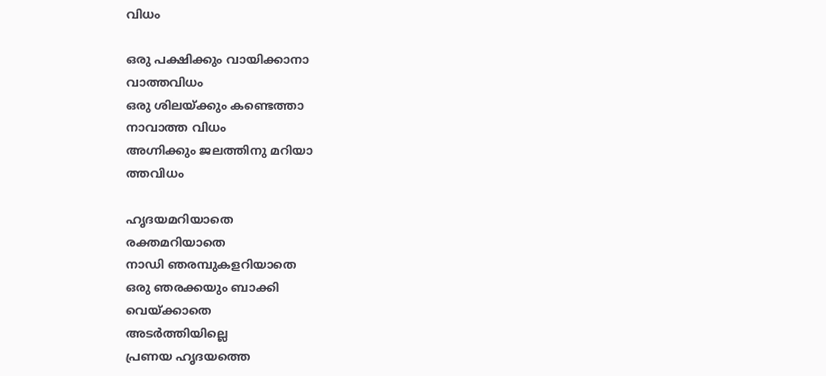വിധം

ഒരു പക്ഷിക്കും വായിക്കാനാ
വാത്തവിധം
ഒരു ശിലയ്ക്കും കണ്ടെത്താ
നാവാത്ത വിധം
അഗ്നിക്കും ജലത്തിനു മറിയാ
ത്തവിധം

ഹൃദയമറിയാതെ
രക്തമറിയാതെ
നാഡി ഞരമ്പുകളറിയാതെ
ഒരു ഞരക്കയും ബാക്കി
വെയ്ക്കാതെ
അടർത്തിയില്ലെ
പ്രണയ ഹൃദയത്തെ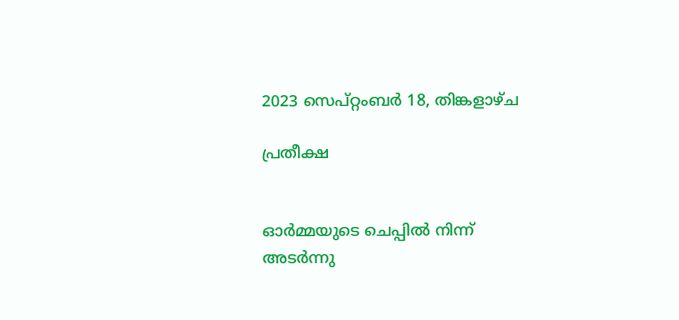2023 സെപ്റ്റംബർ 18, തിങ്കളാഴ്‌ച

പ്രതീക്ഷ


ഓർമ്മയുടെ ചെപ്പിൽ നിന്ന്
അടർന്നു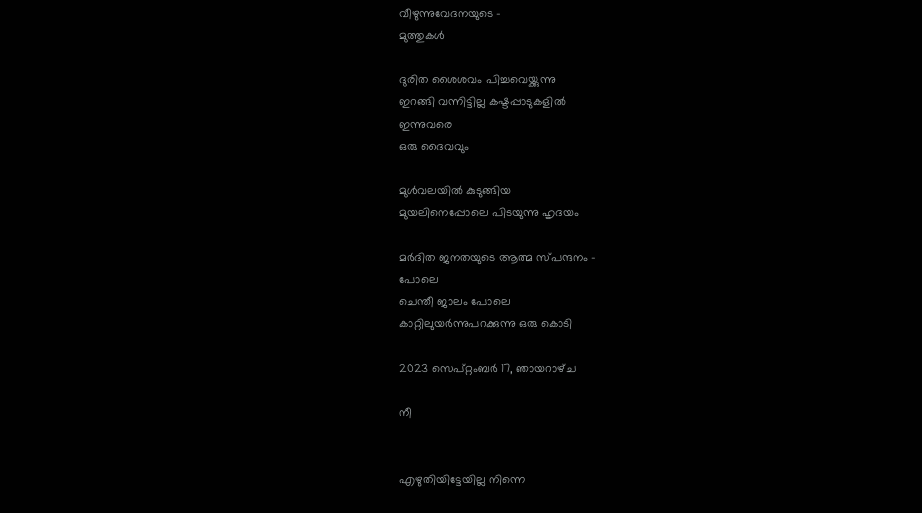വീഴുന്നുവേദനയുടെ -
മുത്തുകൾ

ദുരിത ശൈശവം പിച്ചവെയ്ക്കുന്നു
ഇറങ്ങി വന്നിട്ടില്ല കഷ്ടപ്പാടുകളിൽ
ഇന്നുവരെ
ഒരു ദൈവവും

മുൾവലയിൽ കുടുങ്ങിയ
മുയലിനെപ്പോലെ പിടയുന്നു ഹൃദയം

മർദിത ജനതയുടെ ആത്മ സ്പന്ദനം -
പോലെ
ചെന്തീ ജാലം പോലെ
കാറ്റിലുയർന്നുപറക്കുന്നു ഒരു കൊടി

2023 സെപ്റ്റംബർ 17, ഞായറാഴ്‌ച

നീ


എഴുതിയിട്ടേയില്ല നിന്നെ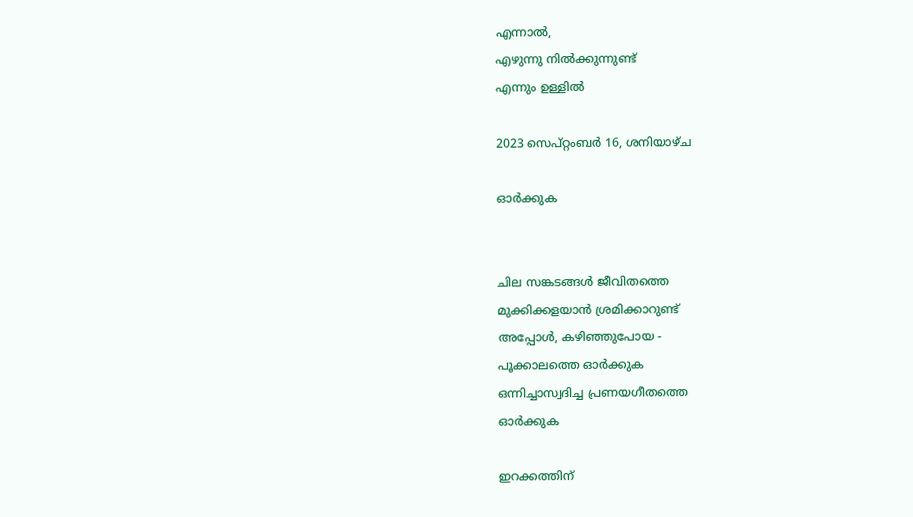എന്നാൽ,
എഴുന്നു നിൽക്കുന്നുണ്ട്
എന്നും ഉള്ളിൽ

2023 സെപ്റ്റംബർ 16, ശനിയാഴ്‌ച

ഓർക്കുക


ചില സങ്കടങ്ങൾ ജീവിതത്തെ
മുക്കിക്കളയാൻ ശ്രമിക്കാറുണ്ട്
അപ്പോൾ, കഴിഞ്ഞുപോയ -
പൂക്കാലത്തെ ഓർക്കുക
ഒന്നിച്ചാസ്വദിച്ച പ്രണയഗീതത്തെ
ഓർക്കുക

ഇറക്കത്തിന്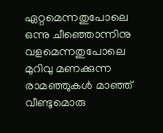ഏറ്റമെന്നതുപോലെ
ഒന്നു ചീഞ്ഞൊന്നിനു വളമെന്നതുപോലെ
മുറിവു മണക്കുന്ന രാമഞ്ഞുകൾ മാഞ്ഞ്
വീണ്ടുമൊരു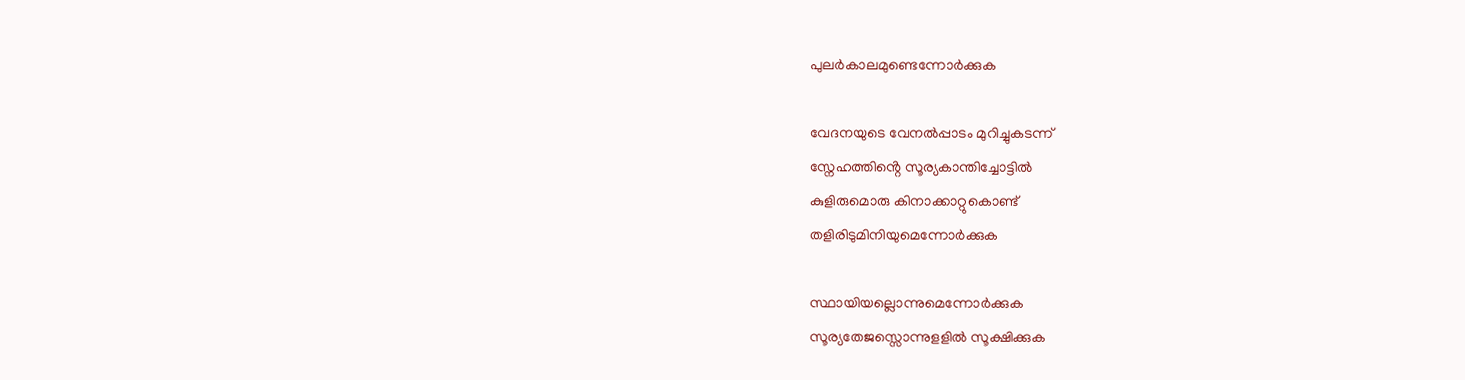പുലർകാലമുണ്ടെന്നോർക്കുക

വേദനയുടെ വേനൽപ്പാടം മുറിച്ചുകടന്ന്
സ്നേഹത്തിൻ്റെ സൂര്യകാന്തിച്ചോട്ടിൽ
കുളിരുമൊരു കിനാക്കാറ്റുകൊണ്ട്
തളിരിടുമിനിയുമെന്നോർക്കുക

സ്ഥായിയല്ലൊന്നുമെന്നോർക്കുക
സൂര്യതേജസ്സൊന്നുളളിൽ സൂക്ഷിക്കുക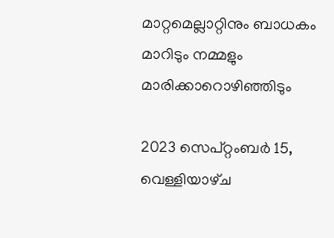മാറ്റമെല്ലാറ്റിനും ബാധകം
മാറിടും നമ്മളും മാരിക്കാറൊഴിഞ്ഞിടും

2023 സെപ്റ്റംബർ 15, വെള്ളിയാഴ്‌ച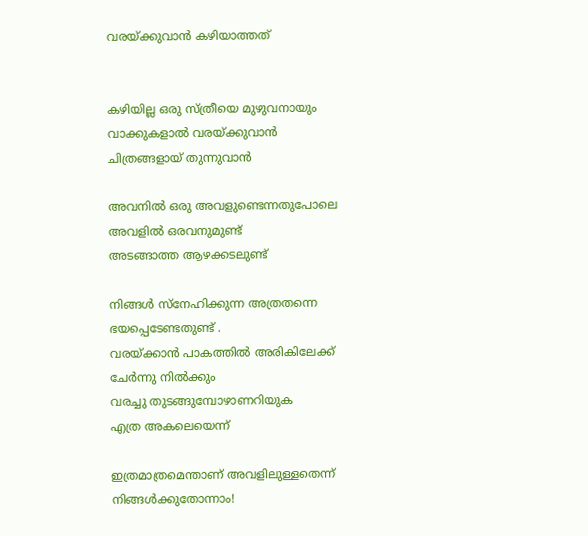വരയ്ക്കുവാൻ കഴിയാത്തത്


കഴിയില്ല ഒരു സ്ത്രീയെ മുഴുവനായും
വാക്കുകളാൽ വരയ്ക്കുവാൻ
ചിത്രങ്ങളായ് തുന്നുവാൻ

അവനിൽ ഒരു അവളുണ്ടെന്നതുപോലെ
അവളിൽ ഒരവനുമുണ്ട്
അടങ്ങാത്ത ആഴക്കടലുണ്ട്

നിങ്ങൾ സ്നേഹിക്കുന്ന അത്രതന്നെ
ഭയപ്പെടേണ്ടതുണ്ട് .
വരയ്ക്കാൻ പാകത്തിൽ അരികിലേക്ക്
ചേർന്നു നിൽക്കും
വരച്ചു തുടങ്ങുമ്പോഴാണറിയുക
എത്ര അകലെയെന്ന്

ഇത്രമാത്രമെന്താണ് അവളിലുള്ളതെന്ന്
നിങ്ങൾക്കുതോന്നാം!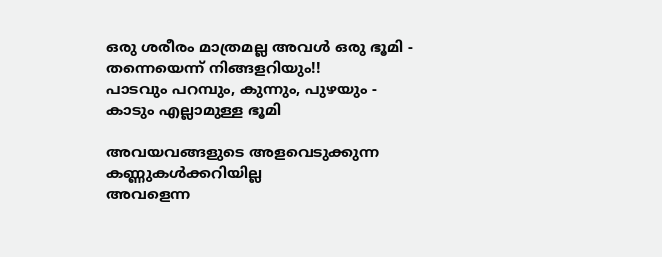ഒരു ശരീരം മാത്രമല്ല അവൾ ഒരു ഭൂമി -
തന്നെയെന്ന് നിങ്ങളറിയും!!
പാടവും പറമ്പും, കുന്നും, പുഴയും -
കാടും എല്ലാമുള്ള ഭൂമി

അവയവങ്ങളുടെ അളവെടുക്കുന്ന
കണ്ണുകൾക്കറിയില്ല
അവളെന്ന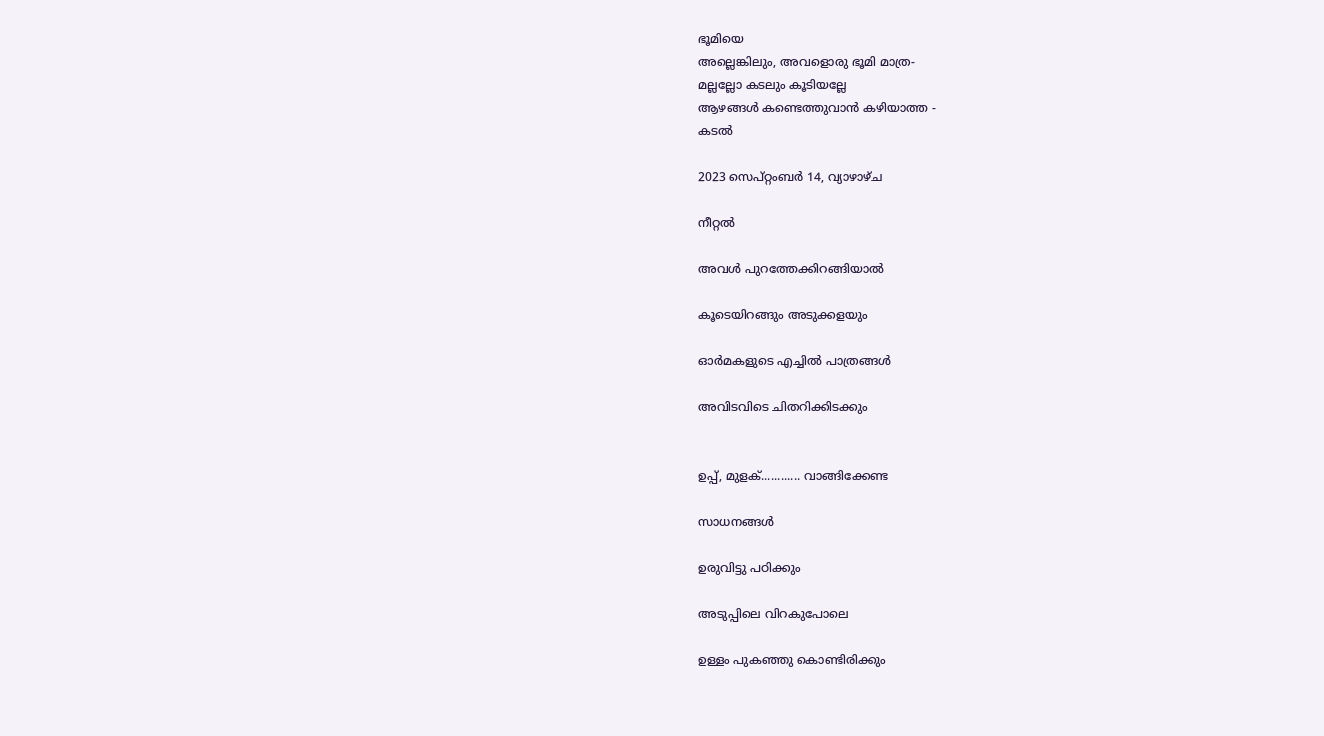ഭൂമിയെ
അല്ലെങ്കിലും, അവളൊരു ഭൂമി മാത്ര-
മല്ലല്ലോ കടലും കൂടിയല്ലേ
ആഴങ്ങൾ കണ്ടെത്തുവാൻ കഴിയാത്ത -
കടൽ

2023 സെപ്റ്റംബർ 14, വ്യാഴാഴ്‌ച

നീറ്റൽ

അവൾ പുറത്തേക്കിറങ്ങിയാൽ

കൂടെയിറങ്ങും അടുക്കളയും

ഓർമകളുടെ എച്ചിൽ പാത്രങ്ങൾ

അവിടവിടെ ചിതറിക്കിടക്കും


ഉപ്പ്, മുളക്............ വാങ്ങിക്കേണ്ട

സാധനങ്ങൾ

ഉരുവിട്ടു പഠിക്കും

അടുപ്പിലെ വിറകുപോലെ

ഉള്ളം പുകഞ്ഞു കൊണ്ടിരിക്കും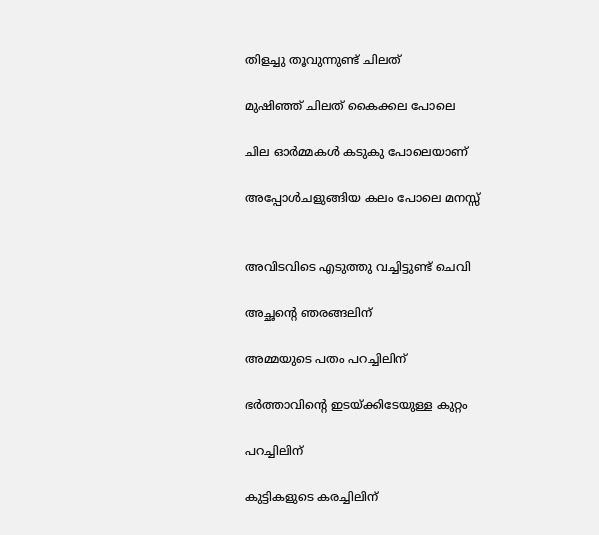തിളച്ചു തൂവുന്നുണ്ട് ചിലത്

മുഷിഞ്ഞ് ചിലത് കൈക്കല പോലെ

ചില ഓർമ്മകൾ കടുകു പോലെയാണ്

അപ്പോൾചളുങ്ങിയ കലം പോലെ മനസ്സ്


അവിടവിടെ എടുത്തു വച്ചിട്ടുണ്ട് ചെവി

അച്ഛൻ്റെ ഞരങ്ങലിന്

അമ്മയുടെ പതം പറച്ചിലിന്

ഭർത്താവിൻ്റെ ഇടയ്ക്കിടേയുള്ള കുറ്റം

പറച്ചിലിന്

കുട്ടികളുടെ കരച്ചിലിന്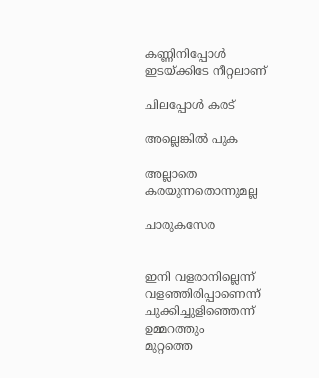കണ്ണിനിപ്പോൾ ഇടയ്ക്കിടേ നീറ്റലാണ്

ചിലപ്പോൾ കരട്

അല്ലെങ്കിൽ പുക

അല്ലാതെ കരയുന്നതൊന്നുമല്ല

ചാരുകസേര


ഇനി വളരാനില്ലെന്ന്
വളഞ്ഞിരിപ്പാണെന്ന്
ചുക്കിച്ചുളിഞ്ഞെന്ന്
ഉമ്മറത്തും
മുറ്റത്തെ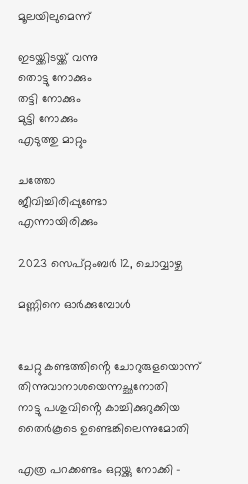മൂലയിലുമെന്ന്

ഇടയ്ക്കിടയ്ക്ക് വന്നു
തൊട്ടു നോക്കും
തട്ടി നോക്കും
മുട്ടി നോക്കും
എടുത്തു മാറ്റും

ചത്തോ
ജീവിച്ചിരിപ്പുണ്ടോ
എന്നായിരിക്കും

2023 സെപ്റ്റംബർ 12, ചൊവ്വാഴ്ച

മണ്ണിനെ ഓർക്കുമ്പോൾ


ചേറ്റു കണ്ടത്തിൻ്റെ ചോറുരുളയൊന്ന്
തിന്നുവാനാശയെന്നച്ഛനോതി
നാട്ടു പശുവിൻ്റെ കാച്ചിക്കുറുക്കിയ
തൈർകൂടെ ഉണ്ടെങ്കിലെന്നുമോതി

എത്ര പറക്കണ്ടം ഒറ്റയ്ക്കു നോക്കി -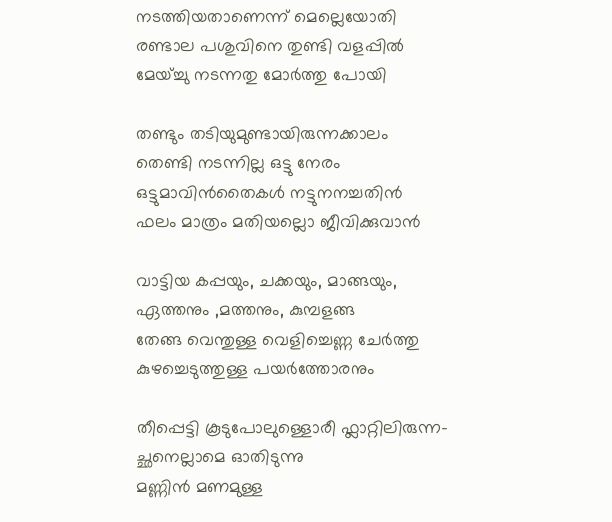നടത്തിയതാണെന്ന് മെല്ലെയോതി
രണ്ടാല പശുവിനെ തുണ്ടി വളപ്പിൽ
മേയ്ച്ചു നടന്നതു മോർത്തു പോയി

തണ്ടും തടിയുമുണ്ടായിരുന്നക്കാലം
തെണ്ടി നടന്നില്ല ഒട്ടു നേരം
ഒട്ടുമാവിൻതൈകൾ നട്ടുനനച്ചതിൻ
ഫലം മാത്രം മതിയല്ലൊ ജീവിക്കുവാൻ

വാട്ടിയ കപ്പയും, ചക്കയും, മാങ്ങയും,
ഏത്തനും ,മത്തനും, കുമ്പളങ്ങ
തേങ്ങ വെന്തുള്ള വെളിച്ചെണ്ണ ചേർത്തു
കുഴച്ചെടുത്തുള്ള പയർത്തോരനും

തീപ്പെട്ടി കൂടുപോലുള്ളൊരീ ഫ്ലാറ്റിലിരുന്ന-
ച്ഛനെല്ലാമെ ഓതിടുന്നു
മണ്ണിൻ മണമുള്ള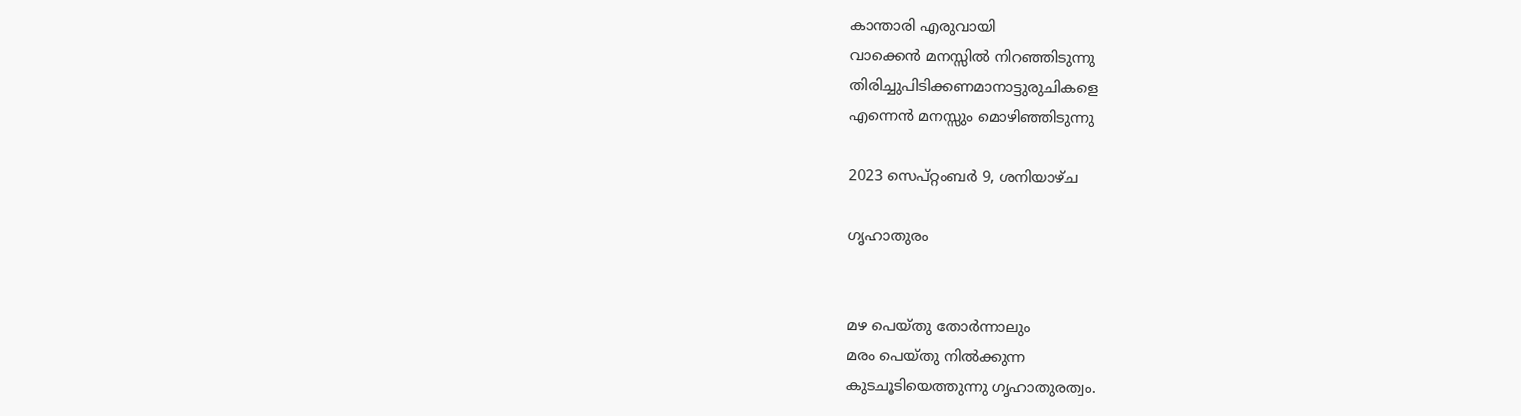കാന്താരി എരുവായി
വാക്കെൻ മനസ്സിൽ നിറഞ്ഞിടുന്നു
തിരിച്ചുപിടിക്കണമാനാട്ടുരുചികളെ
എന്നെൻ മനസ്സും മൊഴിഞ്ഞിടുന്നു

2023 സെപ്റ്റംബർ 9, ശനിയാഴ്‌ച

ഗൃഹാതുരം


മഴ പെയ്തു തോർന്നാലും
മരം പെയ്തു നിൽക്കുന്ന
കുടചൂടിയെത്തുന്നു ഗൃഹാതുരത്വം.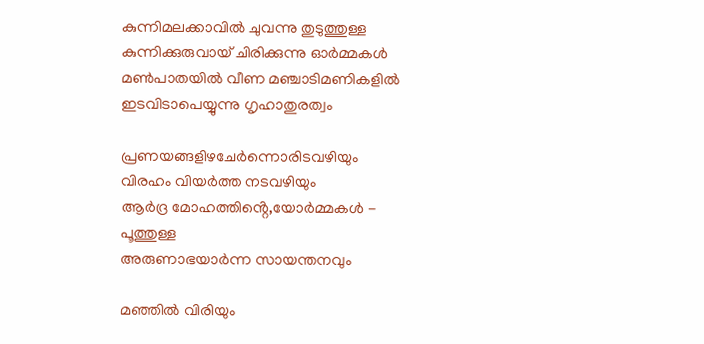കുന്നിമലക്കാവിൽ ചുവന്നു തുടുത്തുള്ള
കുന്നിക്കുരുവായ് ചിരിക്കുന്നു ഓർമ്മകൾ
മൺപാതയിൽ വീണ മഞ്ചാടിമണികളിൽ
ഇടവിടാപെയ്യുന്നു ഗൃഹാതുരത്വം

പ്രണയങ്ങളിഴചേർന്നൊരിടവഴിയും
വിരഹം വിയർത്ത നടവഴിയും
ആർദ്ര മോഹത്തിൻ്റെ,യോർമ്മകൾ -
പൂത്തുള്ള
അരുണാഭയാർന്ന സായന്തനവും

മഞ്ഞിൽ വിരിയും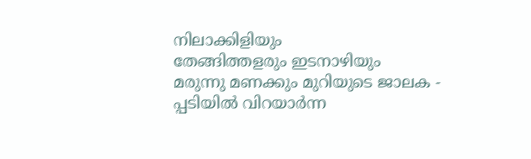നിലാക്കിളിയും
തേങ്ങിത്തളരും ഇടനാഴിയും
മരുന്നു മണക്കും മുറിയുടെ ജാലക -
പ്പടിയിൽ വിറയാർന്ന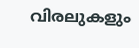വിരലുകളും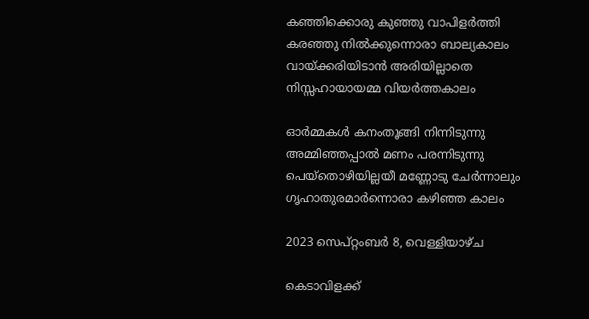കഞ്ഞിക്കൊരു കുഞ്ഞു വാപിളർത്തി
കരഞ്ഞു നിൽക്കുന്നൊരാ ബാല്യകാലം
വായ്ക്കരിയിടാൻ അരിയില്ലാതെ
നിസ്സഹായായമ്മ വിയർത്തകാലം

ഓർമ്മകൾ കനംതൂങ്ങി നിന്നിടുന്നു
അമ്മിഞ്ഞപ്പാൽ മണം പരന്നിടുന്നു
പെയ്തൊഴിയില്ലയീ മണ്ണോടു ചേർന്നാലും
ഗൃഹാതുരമാർന്നൊരാ കഴിഞ്ഞ കാലം

2023 സെപ്റ്റംബർ 8, വെള്ളിയാഴ്‌ച

കെടാവിളക്ക്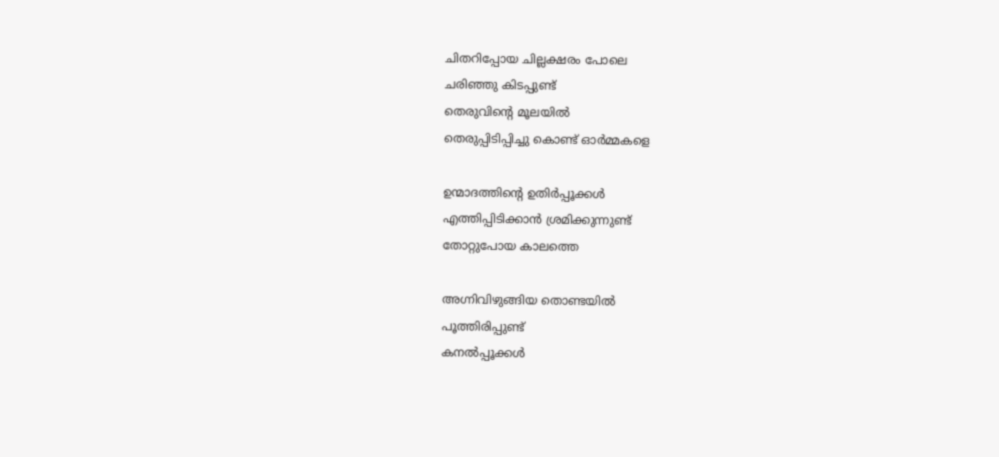ചിതറിപ്പോയ ചില്ലക്ഷരം പോലെ
ചരിഞ്ഞു കിടപ്പുണ്ട്
തെരുവിൻ്റെ മൂലയിൽ
തെരുപ്പിടിപ്പിച്ചു കൊണ്ട് ഓർമ്മകളെ

ഉന്മാദത്തിൻ്റെ ഉതിർപ്പൂക്കൾ
എത്തിപ്പിടിക്കാൻ ശ്രമിക്കുന്നുണ്ട്
തോറ്റുപോയ കാലത്തെ

അഗ്നിവിഴുങ്ങിയ തൊണ്ടയിൽ
പൂത്തിരിപ്പുണ്ട്
കനൽപ്പൂക്കൾ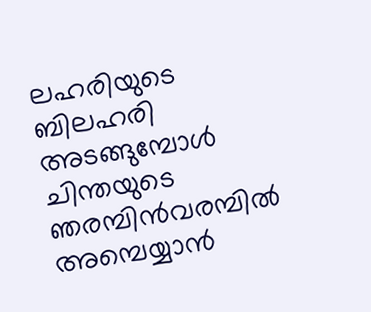ലഹരിയുടെ ബിലഹരി അടങ്ങുമ്പോൾ
ചിന്തയുടെ ഞരമ്പിൻവരമ്പിൽ
അമ്പെയ്യാൻ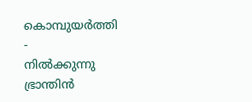കൊമ്പുയർത്തി -
നിൽക്കുന്നു ഭ്രാന്തിൻ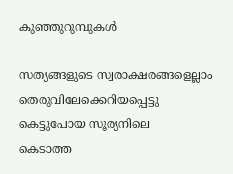കുഞ്ഞുറുമ്പുകൾ

സത്യങ്ങളുടെ സ്വരാക്ഷരങ്ങളെല്ലാം
തെരുവിലേക്കെറിയപ്പെട്ടു
കെട്ടുപോയ സൂര്യനിലെ
കെടാത്ത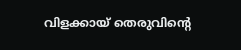വിളക്കായ് തെരുവിൻ്റെ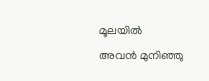മൂലയിൽ
അവൻ മുനിഞ്ഞു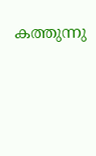കത്തുന്നു